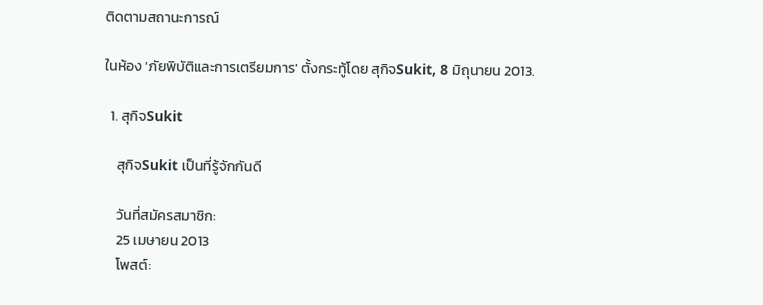ติดตามสถานะการณ์

ในห้อง 'ภัยพิบัติและการเตรียมการ' ตั้งกระทู้โดย สุกิจSukit, 8 มิถุนายน 2013.

  1. สุกิจSukit

    สุกิจSukit เป็นที่รู้จักกันดี

    วันที่สมัครสมาชิก:
    25 เมษายน 2013
    โพสต์: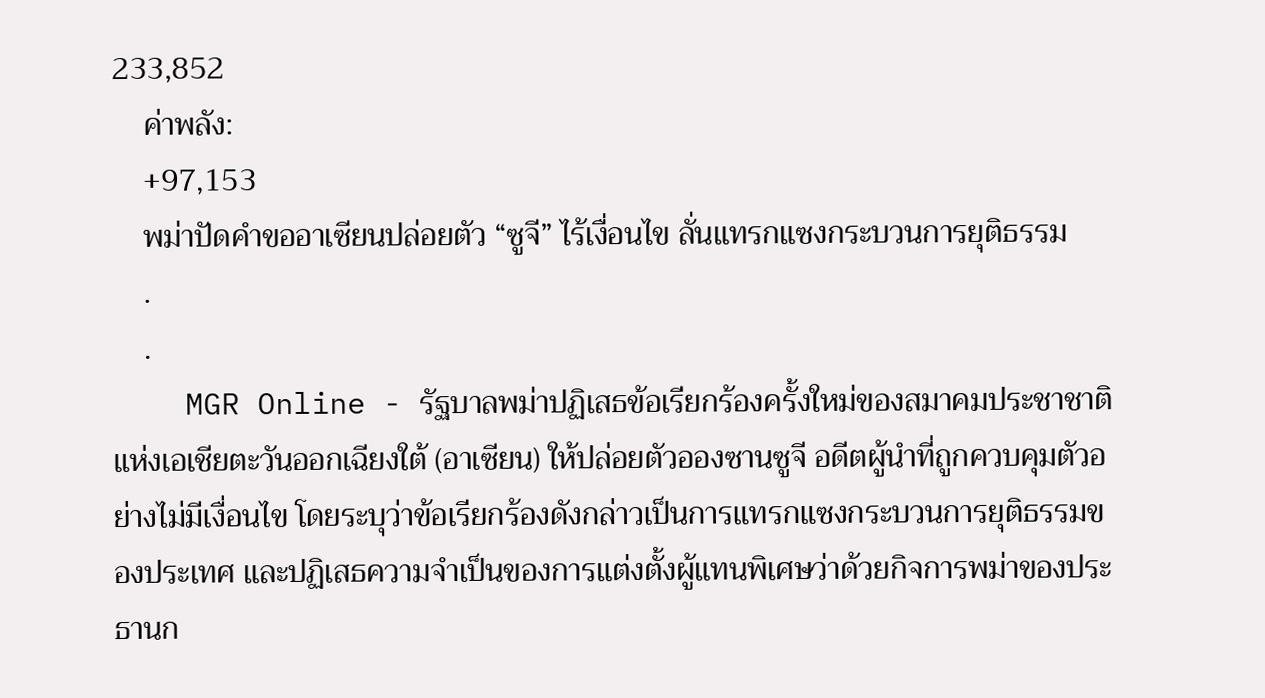233,852
    ค่าพลัง:
    +97,153
    พม่าปัดคำขออาเซียนปล่อยตัว “ซูจี” ไร้เงื่อนไข ลั่นแทรกแซงกระบวนการยุติธรรม
    .
    .
    MGR Online - รัฐบาลพม่าปฏิเสธข้อเรียกร้องครั้งใหม่ของสมาคมประชาชาติแห่งเอเชียตะวันออกเฉียงใต้ (อาเซียน) ให้ปล่อยตัวอองซานซูจี อดีตผู้นำที่ถูกควบคุมตัวอย่างไม่มีเงื่อนไข โดยระบุว่าข้อเรียกร้องดังกล่าวเป็นการแทรกแซงกระบวนการยุติธรรมของประเทศ และปฏิเสธความจำเป็นของการแต่งตั้งผู้แทนพิเศษว่าด้วยกิจการพม่าของประธานก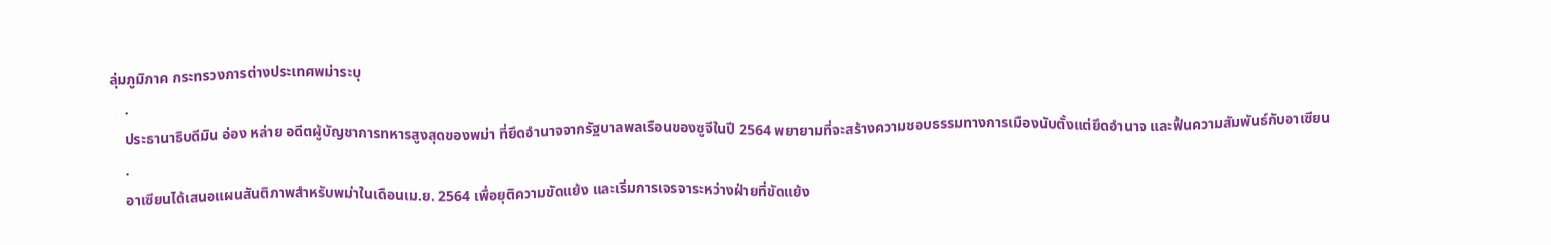ลุ่มภูมิภาค กระทรวงการต่างประเทศพม่าระบุ
    .
    ประธานาธิบดีมิน อ่อง หล่าย อดีตผู้บัญชาการทหารสูงสุดของพม่า ที่ยึดอำนาจจากรัฐบาลพลเรือนของซูจีในปี 2564 พยายามที่จะสร้างความชอบธรรมทางการเมืองนับตั้งแต่ยึดอำนาจ และฟื้นความสัมพันธ์กับอาเซียน
    .
    อาเซียนได้เสนอแผนสันติภาพสำหรับพม่าในเดือนเม.ย. 2564 เพื่อยุติความขัดแย้ง และเริ่มการเจรจาระหว่างฝ่ายที่ขัดแย้ง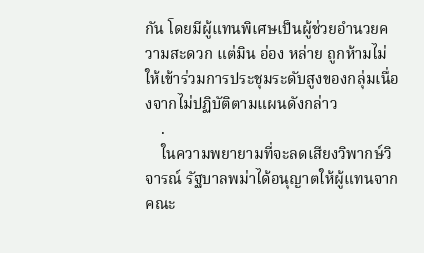กัน โดยมีผู้แทนพิเศษเป็นผู้ช่วยอำนวยความสะดวก แต่มิน อ่อง หล่าย ถูกห้ามไม่ให้เข้าร่วมการประชุมระดับสูงของกลุ่มเนื่องจากไม่ปฏิบัติตามแผนดังกล่าว
    .
    ในความพยายามที่จะลดเสียงวิพากษ์วิจารณ์ รัฐบาลพม่าได้อนุญาตให้ผู้แทนจากคณะ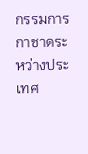กรรมการกาชาดระหว่างประเทศ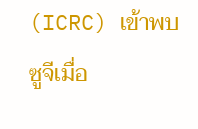(ICRC) เข้าพบซูจีเมื่อ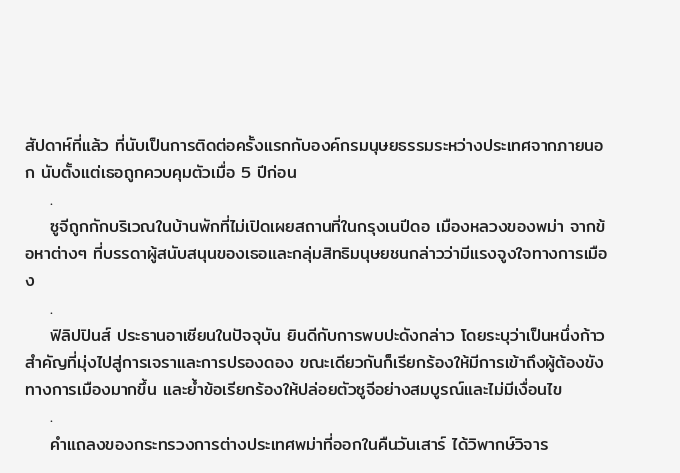สัปดาห์ที่แล้ว ที่นับเป็นการติดต่อครั้งแรกกับองค์กรมนุษยธรรมระหว่างประเทศจากภายนอก นับตั้งแต่เธอถูกควบคุมตัวเมื่อ 5 ปีก่อน
    .
    ซูจีถูกกักบริเวณในบ้านพักที่ไม่เปิดเผยสถานที่ในกรุงเนปีดอ เมืองหลวงของพม่า จากข้อหาต่างๆ ที่บรรดาผู้สนับสนุนของเธอและกลุ่มสิทธิมนุษยชนกล่าวว่ามีแรงจูงใจทางการเมือง
    .
    ฟิลิปปินส์ ประธานอาเซียนในปัจจุบัน ยินดีกับการพบปะดังกล่าว โดยระบุว่าเป็นหนึ่งก้าวสำคัญที่มุ่งไปสู่การเจราและการปรองดอง ขณะเดียวกันก็เรียกร้องให้มีการเข้าถึงผู้ต้องขังทางการเมืองมากขึ้น และย้ำข้อเรียกร้องให้ปล่อยตัวซูจีอย่างสมบูรณ์และไม่มีเงื่อนไข
    .
    คำแถลงของกระทรวงการต่างประเทศพม่าที่ออกในคืนวันเสาร์ ได้วิพากษ์วิจาร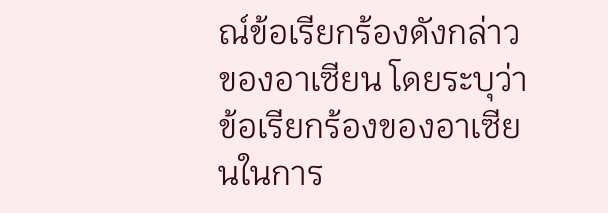ณ์ข้อเรียกร้องดังกล่าวของอาเซียน โดยระบุว่าข้อเรียกร้องของอาเซียนในการ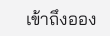เข้าถึงออง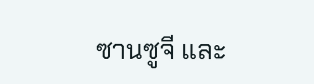ซานซูจี และ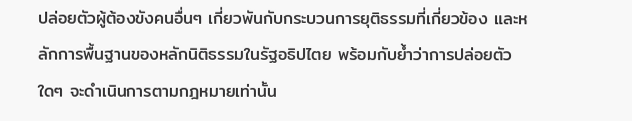ปล่อยตัวผู้ต้องขังคนอื่นๆ เกี่ยวพันกับกระบวนการยุติธรรมที่เกี่ยวข้อง และหลักการพื้นฐานของหลักนิติธรรมในรัฐอธิปไตย พร้อมกับย้ำว่าการปล่อยตัวใดๆ จะดำเนินการตามกฎหมายเท่านั้น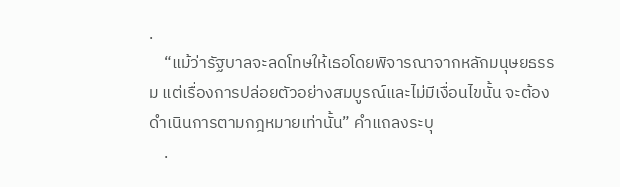.
    “แม้ว่ารัฐบาลจะลดโทษให้เธอโดยพิจารณาจากหลักมนุษยธรรม แต่เรื่องการปล่อยตัวอย่างสมบูรณ์และไม่มีเงื่อนไขนั้น จะต้องดำเนินการตามกฎหมายเท่านั้น” คำแถลงระบุ
    .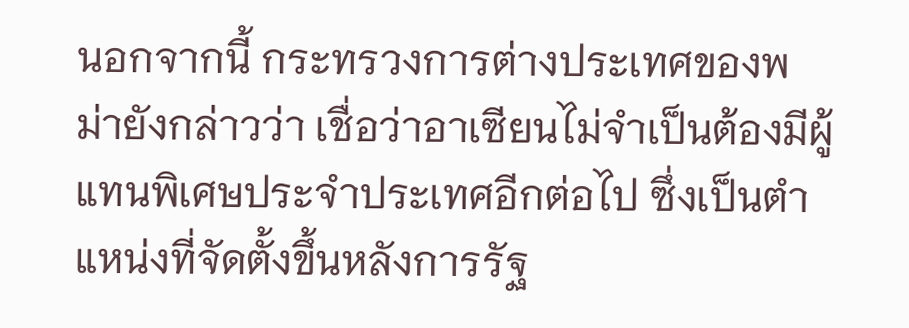นอกจากนี้ กระทรวงการต่างประเทศของพม่ายังกล่าวว่า เชื่อว่าอาเซียนไม่จำเป็นต้องมีผู้แทนพิเศษประจำประเทศอีกต่อไป ซึ่งเป็นตำแหน่งที่จัดตั้งขึ้นหลังการรัฐ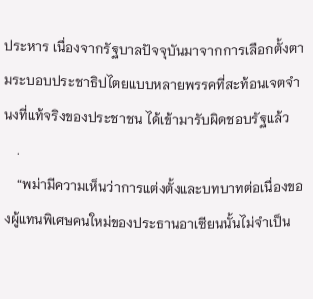ประหาร เนื่องจากรัฐบาลปัจจุบันมาจากการเลือกตั้งตามระบอบประชาธิปไตยแบบหลายพรรคที่สะท้อนเจตจำนงที่แท้จริงของประชาชน ได้เข้ามารับผิดชอบรัฐแล้ว
    .
    “พม่ามีความเห็นว่าการแต่งตั้งและบทบาทต่อเนื่องของผู้แทนพิเศษคนใหม่ของประธานอาเซียนนั้นไม่จำเป็น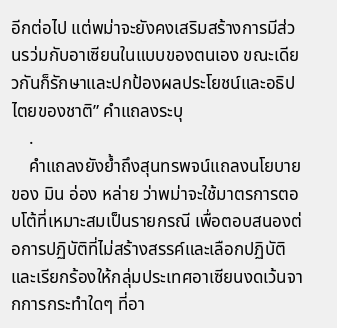อีกต่อไป แต่พม่าจะยังคงเสริมสร้างการมีส่วนรว่มกับอาเซียนในแบบของตนเอง ขณะเดียวกันก็รักษาและปกป้องผลประโยชน์และอธิปไตยของชาติ” คำแถลงระบุ
    .
    คำแถลงยังย้ำถึงสุนทรพจน์แถลงนโยบายของ มิน อ่อง หล่าย ว่าพม่าจะใช้มาตรการตอบโต้ที่เหมาะสมเป็นรายกรณี เพื่อตอบสนองต่อการปฏิบัติที่ไม่สร้างสรรค์และเลือกปฏิบัติ และเรียกร้องให้กลุ่มประเทศอาเซียนงดเว้นจากการกระทำใดๆ ที่อา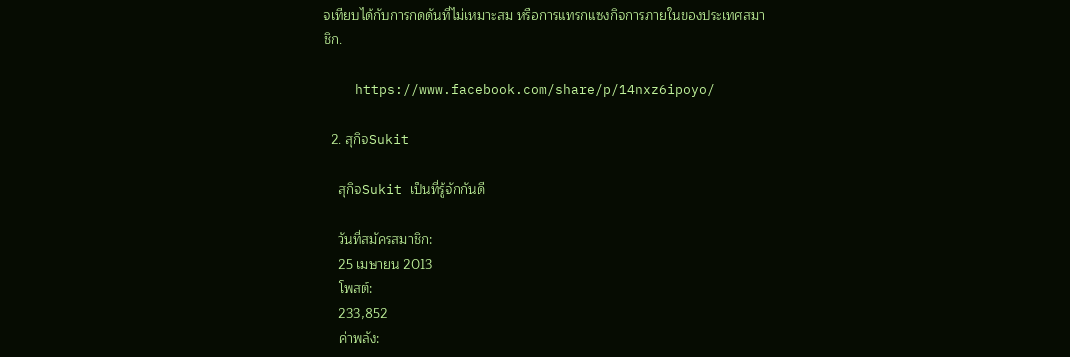จเทียบได้กับการกดดันที่ไม่เหมาะสม หรือการแทรกแซงกิจการภายในของประเทศสมาชิก.

    https://www.facebook.com/share/p/14nxz6ipoyo/

  2. สุกิจSukit

    สุกิจSukit เป็นที่รู้จักกันดี

    วันที่สมัครสมาชิก:
    25 เมษายน 2013
    โพสต์:
    233,852
    ค่าพลัง: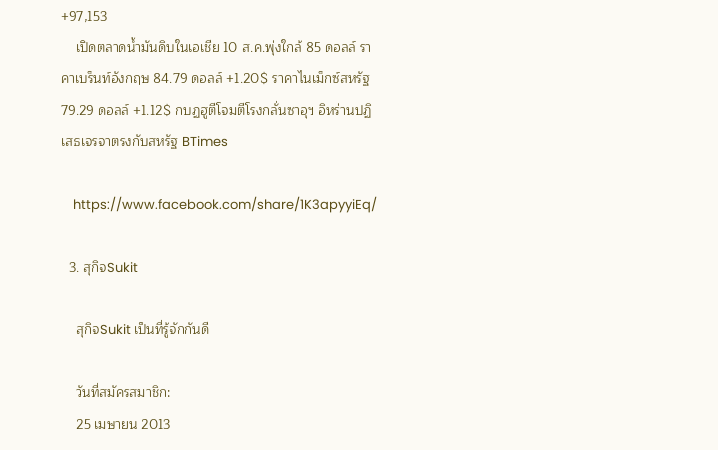+97,153
    เปิดตลาดน้ำมันดิบในเอเชีย 10 ส.ค.พุ่งใกล้ 85 ดอลล์ ราคาเบร็นท์อังกฤษ 84.79 ดอลล์ +1.20$ ราคาไนเม็กซ์สหรัฐ 79.29 ดอลล์ +1.12$ กบฏฮูตีโจมตีโรงกลั่นซาอุฯ อิหร่านปฏิเสธเจรจาตรงกับสหรัฐ BTimes

    https://www.facebook.com/share/1K3apyyiEq/

  3. สุกิจSukit

    สุกิจSukit เป็นที่รู้จักกันดี

    วันที่สมัครสมาชิก:
    25 เมษายน 2013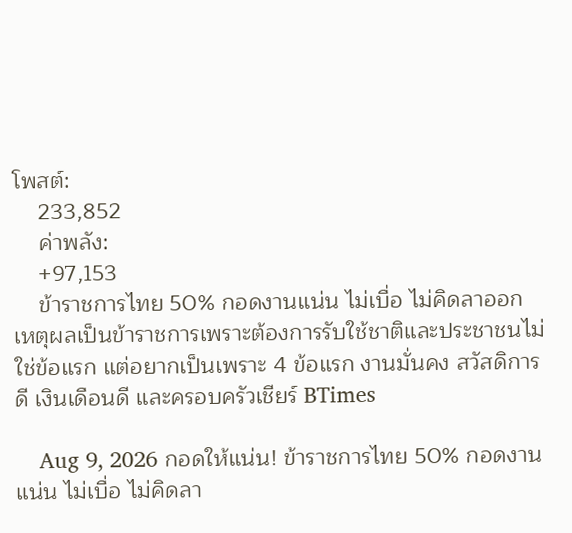โพสต์:
    233,852
    ค่าพลัง:
    +97,153
    ข้าราชการไทย 50% กอดงานแน่น ไม่เบื่อ ไม่คิดลาออก เหตุผลเป็นข้าราชการเพราะต้องการรับใช้ชาติและประชาชนไม่ใช่ข้อแรก แต่อยากเป็นเพราะ 4 ข้อแรก งานมั่นคง สวัสดิการดี เงินเดือนดี และครอบครัวเชียร์ BTimes

    Aug 9, 2026 กอดให้แน่น! ข้าราชการไทย 50% กอดงานแน่น ไม่เบื่อ ไม่คิดลา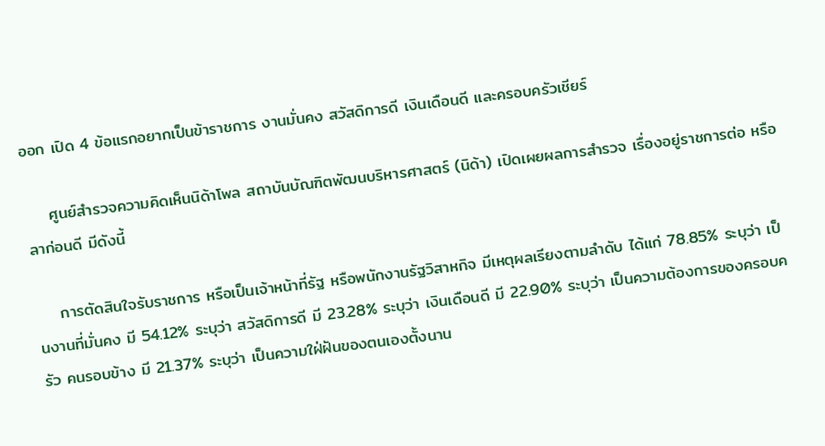ออก เปิด 4 ข้อแรกอยากเป็นข้าราชการ งานมั่นคง สวัสดิการดี เงินเดือนดี และครอบครัวเชียร์

    ศูนย์สำรวจความคิดเห็นนิด้าโพล สถาบันบัณฑิตพัฒนบริหารศาสตร์ (นิด้า) เปิดเผยผลการสำรวจ เรื่องอยู่ราชการต่อ หรือ ลาก่อนดี มีดังนี้

    การตัดสินใจรับราชการ หรือเป็นเจ้าหน้าที่รัฐ หรือพนักงานรัฐวิสาหกิจ มีเหตุผลเรียงตามลำดับ ได้แก่ 78.85% ระบุว่า เป็นงานที่มั่นคง มี 54.12% ระบุว่า สวัสดิการดี มี 23.28% ระบุว่า เงินเดือนดี มี 22.90% ระบุว่า เป็นความต้องการของครอบครัว คนรอบข้าง มี 21.37% ระบุว่า เป็นความใฝ่ฝันของตนเองตั้งนาน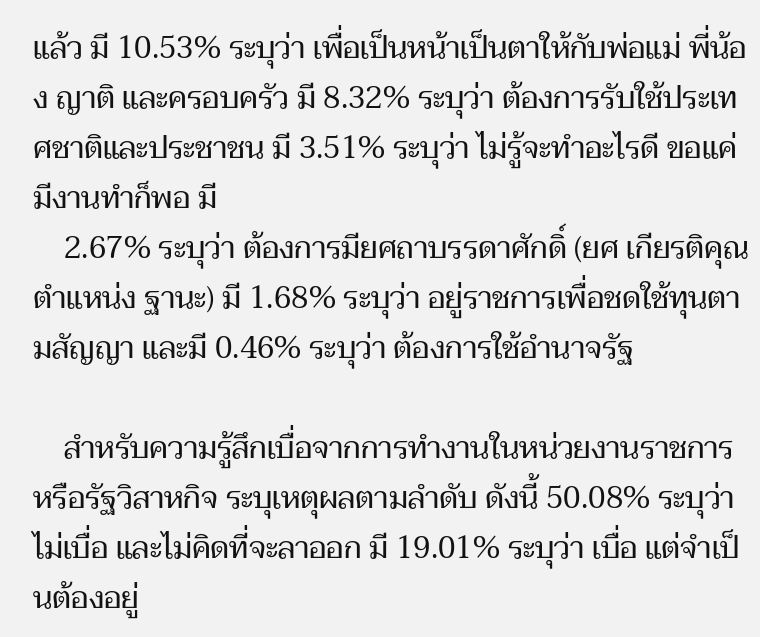แล้ว มี 10.53% ระบุว่า เพื่อเป็นหน้าเป็นตาให้กับพ่อแม่ พี่น้อง ญาติ และครอบครัว มี 8.32% ระบุว่า ต้องการรับใช้ประเทศชาติและประชาชน มี 3.51% ระบุว่า ไม่รู้จะทำอะไรดี ขอแค่มีงานทำก็พอ มี
    2.67% ระบุว่า ต้องการมียศถาบรรดาศักดิ์ (ยศ เกียรติคุณ ตำแหน่ง ฐานะ) มี 1.68% ระบุว่า อยู่ราชการเพื่อชดใช้ทุนตามสัญญา และมี 0.46% ระบุว่า ต้องการใช้อำนาจรัฐ

    สำหรับความรู้สึกเบื่อจากการทำงานในหน่วยงานราชการหรือรัฐวิสาหกิจ ระบุเหตุผลตามลำดับ ดังนี้ 50.08% ระบุว่า ไม่เบื่อ และไม่คิดที่จะลาออก มี 19.01% ระบุว่า เบื่อ แต่จำเป็นต้องอยู่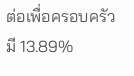ต่อเพื่อครอบครัว มี 13.89%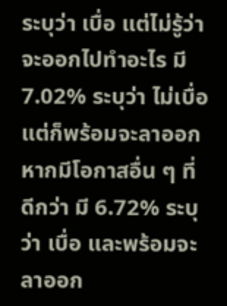ระบุว่า เบื่อ แต่ไม่รู้ว่าจะออกไปทำอะไร มี 7.02% ระบุว่า ไม่เบื่อ แต่ก็พร้อมจะลาออก หากมีโอกาสอื่น ๆ ที่ดีกว่า มี 6.72% ระบุว่า เบื่อ และพร้อมจะลาออก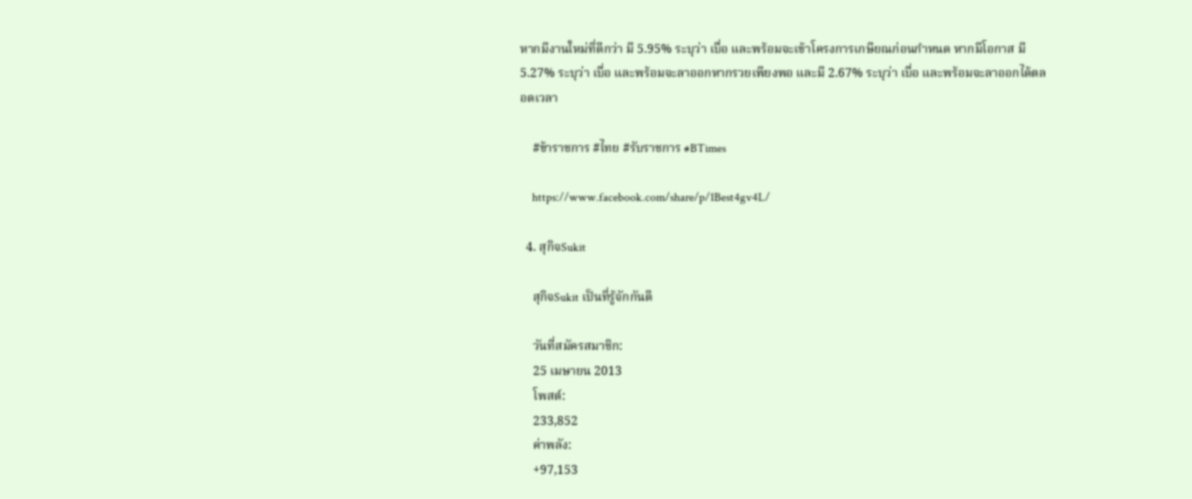หากมีงานใหม่ที่ดีกว่า มี 5.95% ระบุว่า เบื่อ และพร้อมจะเข้าโครงการเกษียณก่อนกำหนด หากมีโอกาส มี 5.27% ระบุว่า เบื่อ และพร้อมจะลาออกหากรวยเพียงพอ และมี 2.67% ระบุว่า เบื่อ และพร้อมจะลาออกได้ตลอดเวลา

    #ข้าราชการ #ไทย #รับราชการ #BTimes

    https://www.facebook.com/share/p/1Best4gv4L/

  4. สุกิจSukit

    สุกิจSukit เป็นที่รู้จักกันดี

    วันที่สมัครสมาชิก:
    25 เมษายน 2013
    โพสต์:
    233,852
    ค่าพลัง:
    +97,153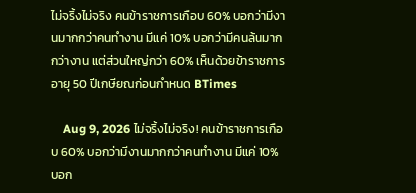ไม่จริ้งไม่จริง คนข้าราชการเกือบ 60% บอกว่ามีงานมากกว่าคนทำงาน มีแค่ 10% บอกว่ามีคนล้นมากกว่างาน แต่ส่วนใหญ่กว่า 60% เห็นด้วยข้าราชการอายุ 50 ปีเกษียณก่อนกำหนด BTimes

    Aug 9, 2026 ไม่จริ้งไม่จริง! คนข้าราชการเกือบ 60% บอกว่ามีงานมากกว่าคนทำงาน มีแค่ 10% บอก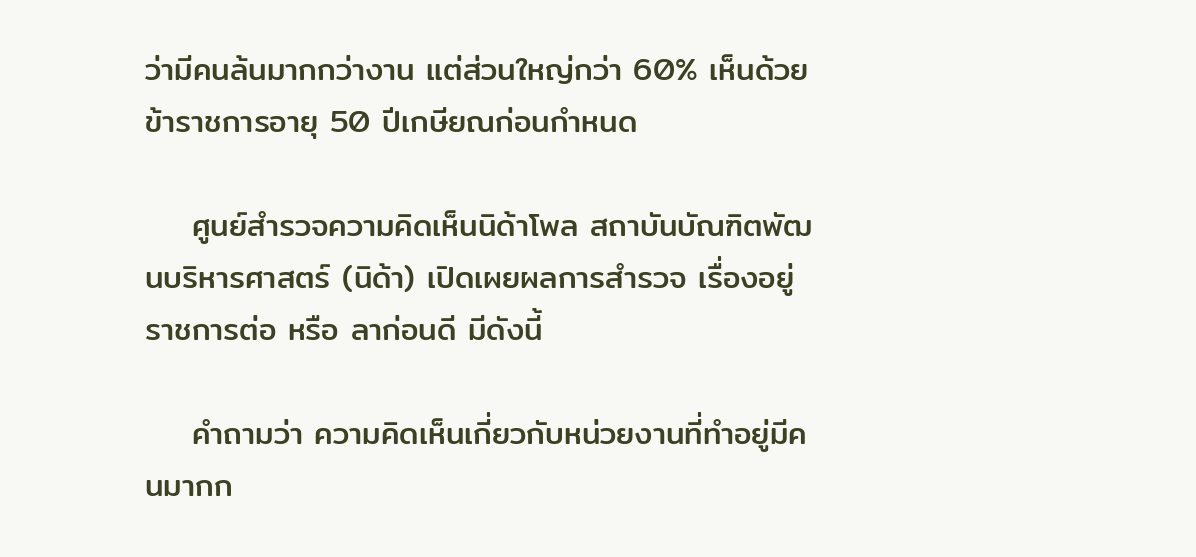ว่ามีคนล้นมากกว่างาน แต่ส่วนใหญ่กว่า 60% เห็นด้วยข้าราชการอายุ 50 ปีเกษียณก่อนกำหนด

    ศูนย์สำรวจความคิดเห็นนิด้าโพล สถาบันบัณฑิตพัฒนบริหารศาสตร์ (นิด้า) เปิดเผยผลการสำรวจ เรื่องอยู่ราชการต่อ หรือ ลาก่อนดี มีดังนี้

    คำถามว่า ความคิดเห็นเกี่ยวกับหน่วยงานที่ทำอยู่มีคนมากก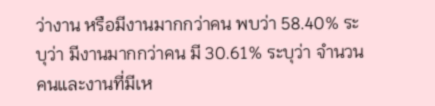ว่างาน หรือมีงานมากกว่าคน พบว่า 58.40% ระบุว่า มีงานมากกว่าคน มี 30.61% ระบุว่า จำนวนคนและงานที่มีเห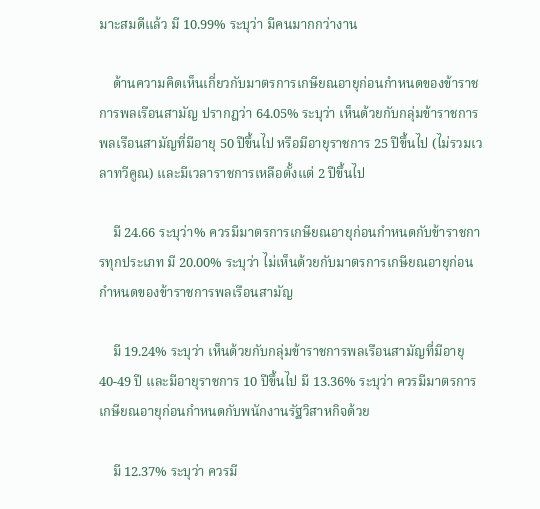มาะสมดีแล้ว มี 10.99% ระบุว่า มีคนมากกว่างาน

    ด้านความคิดเห็นเกี่ยวกับมาตรการเกษียณอายุก่อนกำหนดของข้าราชการพลเรือนสามัญ ปรากฎว่า 64.05% ระบุว่า เห็นด้วยกับกลุ่มข้าราชการพลเรือนสามัญที่มีอายุ 50 ปีขึ้นไป หรือมีอายุราชการ 25 ปีขึ้นไป (ไม่รวมเวลาทวีคูณ) และมีเวลาราชการเหลือตั้งแต่ 2 ปีขึ้นไป

    มี 24.66 ระบุว่า% ควรมีมาตรการเกษียณอายุก่อนกำหนดกับข้าราชการทุกประเภท มี 20.00% ระบุว่า ไม่เห็นด้วยกับมาตรการเกษียณอายุก่อนกำหนดของข้าราชการพลเรือนสามัญ

    มี 19.24% ระบุว่า เห็นด้วยกับกลุ่มข้าราชการพลเรือนสามัญที่มีอายุ 40-49 ปี และมีอายุราชการ 10 ปีขึ้นไป มี 13.36% ระบุว่า ควรมีมาตรการเกษียณอายุก่อนกำหนดกับพนักงานรัฐวิสาหกิจด้วย

    มี 12.37% ระบุว่า ควรมี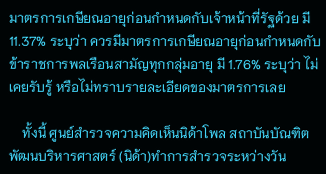มาตรการเกษียณอายุก่อนกำหนดกับเจ้าหน้าที่รัฐด้วย มี 11.37% ระบุว่า ควรมีมาตรการเกษียณอายุก่อนกำหนดกับข้าราชการพลเรือนสามัญทุกกลุ่มอายุ มี 1.76% ระบุว่า ไม่เคยรับรู้ หรือไม่ทราบรายละเอียดของมาตรการเลย

    ทั้งนี้ ศูนย์สำรวจความคิดเห็นนิด้าโพล สถาบันบัณฑิตพัฒนบริหารศาสตร์ (นิด้า)ทำการสำรวจระหว่างวัน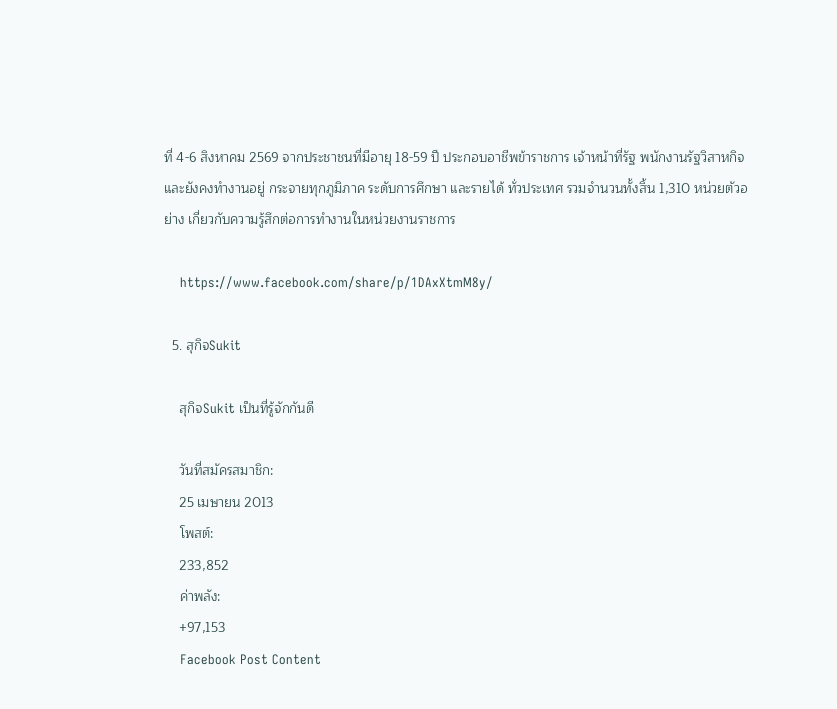ที่ 4-6 สิงหาคม 2569 จากประชาชนที่มีอายุ 18-59 ปี ประกอบอาชีพข้าราชการ เจ้าหน้าที่รัฐ พนักงานรัฐวิสาหกิจ และยังคงทำงานอยู่ กระจายทุกภูมิภาค ระดับการศึกษา และรายได้ ทั่วประเทศ รวมจำนวนทั้งสิ้น 1,310 หน่วยตัวอย่าง เกี่ยวกับความรู้สึกต่อการทำงานในหน่วยงานราชการ

    https://www.facebook.com/share/p/1DAxXtmM8y/

  5. สุกิจSukit

    สุกิจSukit เป็นที่รู้จักกันดี

    วันที่สมัครสมาชิก:
    25 เมษายน 2013
    โพสต์:
    233,852
    ค่าพลัง:
    +97,153
    Facebook Post Content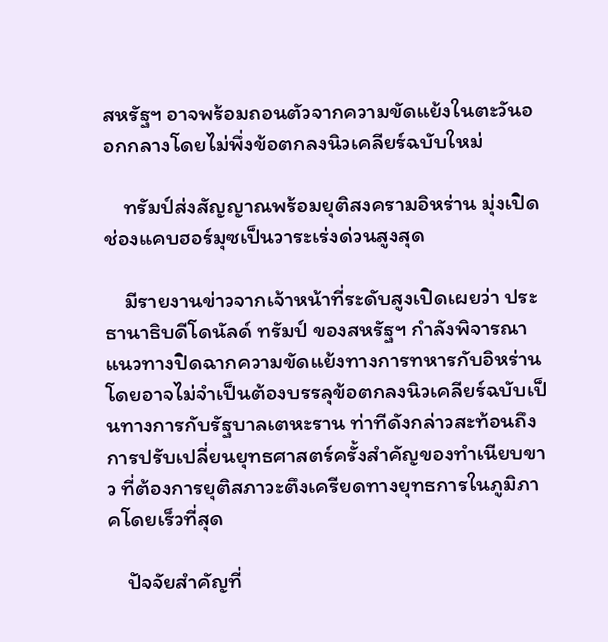สหรัฐฯ อาจพร้อมถอนตัวจากความขัดแย้งในตะวันออกกลางโดยไม่พึ่งข้อตกลงนิวเคลียร์ฉบับใหม่

    ทรัมป์ส่งสัญญาณพร้อมยุติสงครามอิหร่าน มุ่งเปิดช่องแคบฮอร์มุซเป็นวาระเร่งด่วนสูงสุด

    มีรายงานข่าวจากเจ้าหน้าที่ระดับสูงเปิดเผยว่า ประธานาธิบดีโดนัลด์ ทรัมป์ ของสหรัฐฯ กำลังพิจารณาแนวทางปิดฉากความขัดแย้งทางการทหารกับอิหร่าน โดยอาจไม่จำเป็นต้องบรรลุข้อตกลงนิวเคลียร์ฉบับเป็นทางการกับรัฐบาลเตหะราน ท่าทีดังกล่าวสะท้อนถึงการปรับเปลี่ยนยุทธศาสตร์ครั้งสำคัญของทำเนียบขาว ที่ต้องการยุติสภาวะตึงเครียดทางยุทธการในภูมิภาคโดยเร็วที่สุด

    ปัจจัยสำคัญที่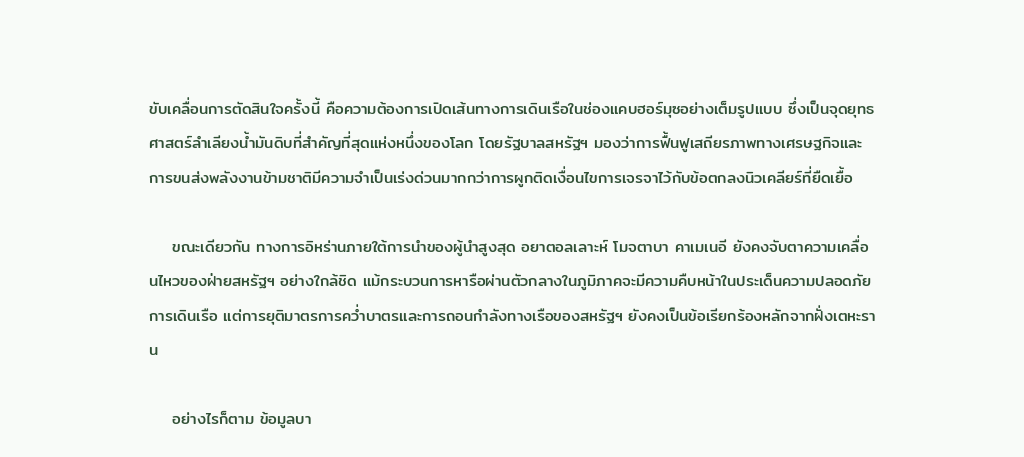ขับเคลื่อนการตัดสินใจครั้งนี้ คือความต้องการเปิดเส้นทางการเดินเรือในช่องแคบฮอร์มุซอย่างเต็มรูปแบบ ซึ่งเป็นจุดยุทธศาสตร์ลำเลียงน้ำมันดิบที่สำคัญที่สุดแห่งหนึ่งของโลก โดยรัฐบาลสหรัฐฯ มองว่าการฟื้นฟูเสถียรภาพทางเศรษฐกิจและการขนส่งพลังงานข้ามชาติมีความจำเป็นเร่งด่วนมากกว่าการผูกติดเงื่อนไขการเจรจาไว้กับข้อตกลงนิวเคลียร์ที่ยืดเยื้อ

    ขณะเดียวกัน ทางการอิหร่านภายใต้การนำของผู้นำสูงสุด อยาตอลเลาะห์ โมจตาบา คาเมเนอี ยังคงจับตาความเคลื่อนไหวของฝ่ายสหรัฐฯ อย่างใกล้ชิด แม้กระบวนการหารือผ่านตัวกลางในภูมิภาคจะมีความคืบหน้าในประเด็นความปลอดภัยการเดินเรือ แต่การยุติมาตรการคว่ำบาตรและการถอนกำลังทางเรือของสหรัฐฯ ยังคงเป็นข้อเรียกร้องหลักจากฝั่งเตหะราน

    อย่างไรก็ตาม ข้อมูลบา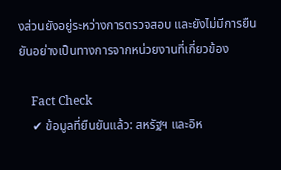งส่วนยังอยู่ระหว่างการตรวจสอบ และยังไม่มีการยืนยันอย่างเป็นทางการจากหน่วยงานที่เกี่ยวข้อง

    Fact Check
    ✔ ข้อมูลที่ยืนยันแล้ว: สหรัฐฯ และอิห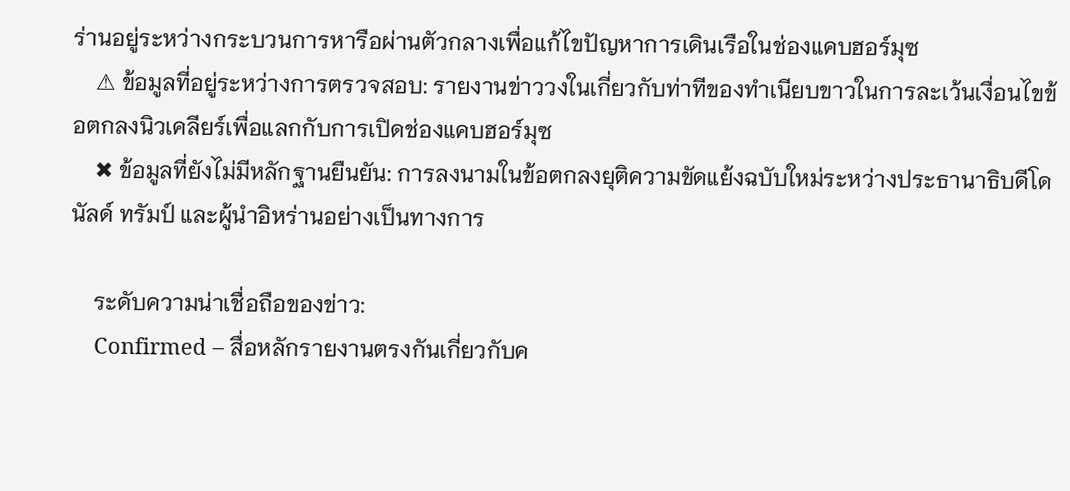ร่านอยู่ระหว่างกระบวนการหารือผ่านตัวกลางเพื่อแก้ไขปัญหาการเดินเรือในช่องแคบฮอร์มุซ
    ⚠ ข้อมูลที่อยู่ระหว่างการตรวจสอบ: รายงานข่าววงในเกี่ยวกับท่าทีของทำเนียบขาวในการละเว้นเงื่อนไขข้อตกลงนิวเคลียร์เพื่อแลกกับการเปิดช่องแคบฮอร์มุซ
    ✖ ข้อมูลที่ยังไม่มีหลักฐานยืนยัน: การลงนามในข้อตกลงยุติความขัดแย้งฉบับใหม่ระหว่างประธานาธิบดีโดนัลด์ ทรัมป์ และผู้นำอิหร่านอย่างเป็นทางการ

    ระดับความน่าเชื่อถือของข่าว:
    Confirmed – สื่อหลักรายงานตรงกันเกี่ยวกับค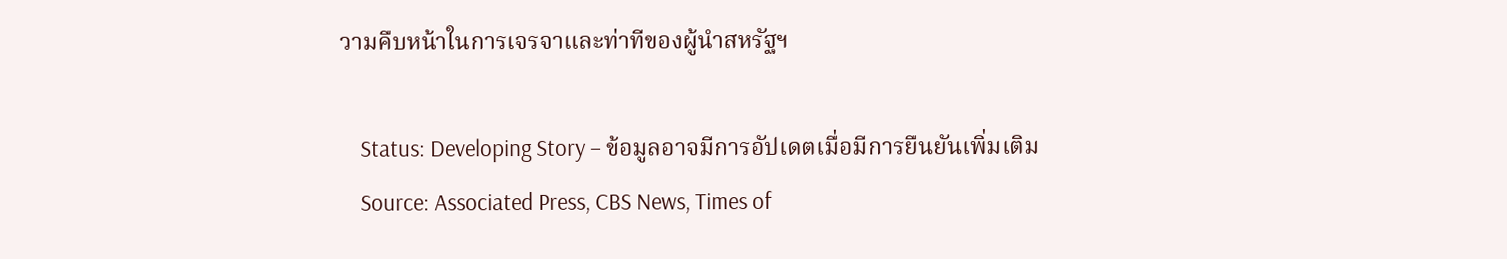วามคืบหน้าในการเจรจาและท่าทีของผู้นำสหรัฐฯ

    Status: Developing Story – ข้อมูลอาจมีการอัปเดตเมื่อมีการยืนยันเพิ่มเติม
    Source: Associated Press, CBS News, Times of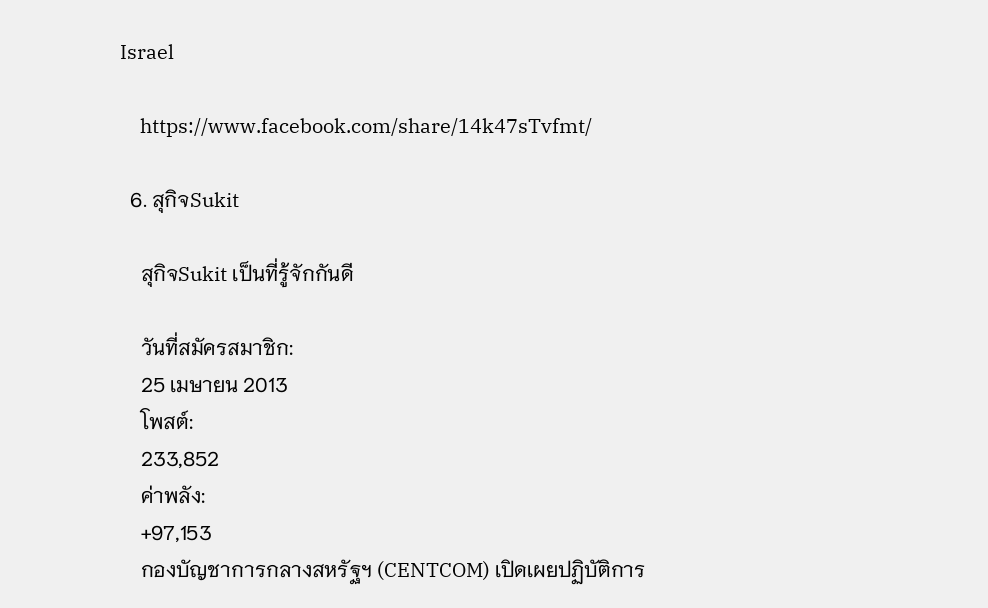Israel

    https://www.facebook.com/share/14k47sTvfmt/

  6. สุกิจSukit

    สุกิจSukit เป็นที่รู้จักกันดี

    วันที่สมัครสมาชิก:
    25 เมษายน 2013
    โพสต์:
    233,852
    ค่าพลัง:
    +97,153
    กองบัญชาการกลางสหรัฐฯ (CENTCOM) เปิดเผยปฏิบัติการ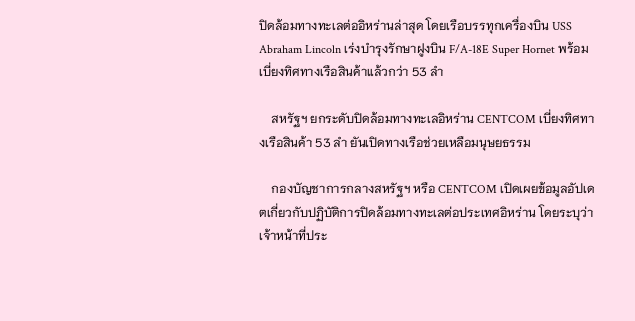ปิดล้อมทางทะเลต่ออิหร่านล่าสุด โดยเรือบรรทุกเครื่องบิน USS Abraham Lincoln เร่งบำรุงรักษาฝูงบิน F/A-18E Super Hornet พร้อมเบี่ยงทิศทางเรือสินค้าแล้วกว่า 53 ลำ

    สหรัฐฯ ยกระดับปิดล้อมทางทะเลอิหร่าน CENTCOM เบี่ยงทิศทางเรือสินค้า 53 ลำ ยันเปิดทางเรือช่วยเหลือมนุษยธรรม

    กองบัญชาการกลางสหรัฐฯ หรือ CENTCOM เปิดเผยข้อมูลอัปเดตเกี่ยวกับปฏิบัติการปิดล้อมทางทะเลต่อประเทศอิหร่าน โดยระบุว่า เจ้าหน้าที่ประ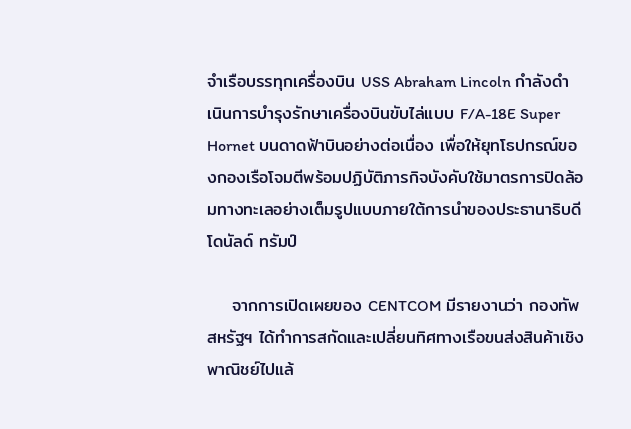จำเรือบรรทุกเครื่องบิน USS Abraham Lincoln กำลังดำเนินการบำรุงรักษาเครื่องบินขับไล่แบบ F/A-18E Super Hornet บนดาดฟ้าบินอย่างต่อเนื่อง เพื่อให้ยุทโธปกรณ์ของกองเรือโจมตีพร้อมปฏิบัติภารกิจบังคับใช้มาตรการปิดล้อมทางทะเลอย่างเต็มรูปแบบภายใต้การนำของประธานาธิบดีโดนัลด์ ทรัมป์

    จากการเปิดเผยของ CENTCOM มีรายงานว่า กองทัพสหรัฐฯ ได้ทำการสกัดและเปลี่ยนทิศทางเรือขนส่งสินค้าเชิงพาณิชย์ไปแล้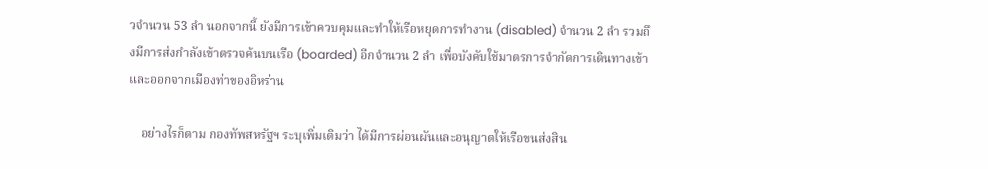วจำนวน 53 ลำ นอกจากนี้ ยังมีการเข้าควบคุมและทำให้เรือหยุดการทำงาน (disabled) จำนวน 2 ลำ รวมถึงมีการส่งกำลังเข้าตรวจค้นบนเรือ (boarded) อีกจำนวน 2 ลำ เพื่อบังคับใช้มาตรการจำกัดการเดินทางเข้าและออกจากเมืองท่าของอิหร่าน

    อย่างไรก็ตาม กองทัพสหรัฐฯ ระบุเพิ่มเติมว่า ได้มีการผ่อนผันและอนุญาตให้เรือขนส่งสิน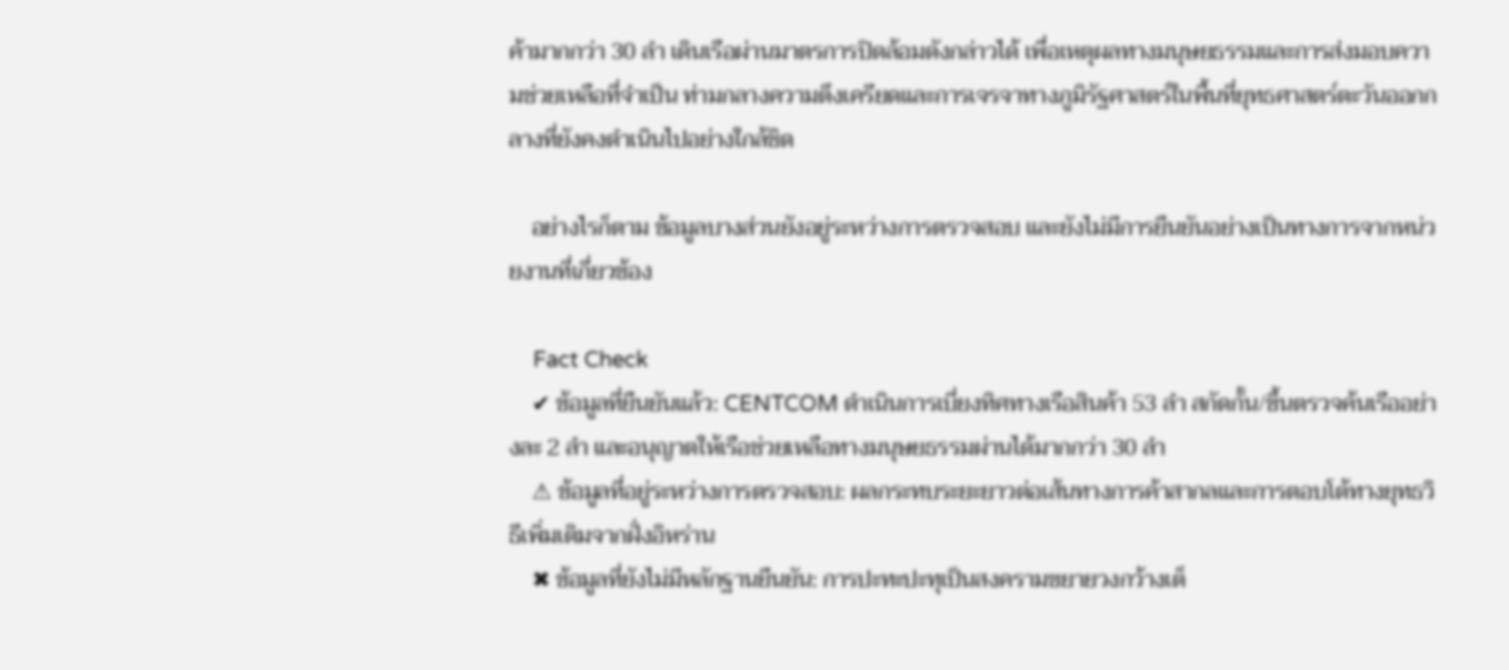ค้ามากกว่า 30 ลำ เดินเรือผ่านมาตรการปิดล้อมดังกล่าวได้ เพื่อเหตุผลทางมนุษยธรรมและการส่งมอบความช่วยเหลือที่จำเป็น ท่ามกลางความตึงเครียดและการเจรจาทางภูมิรัฐศาสตร์ในพื้นที่ยุทธศาสตร์ตะวันออกกลางที่ยังคงดำเนินไปอย่างใกล้ชิด

    อย่างไรก็ตาม ข้อมูลบางส่วนยังอยู่ระหว่างการตรวจสอบ และยังไม่มีการยืนยันอย่างเป็นทางการจากหน่วยงานที่เกี่ยวข้อง

    Fact Check
    ✔ ข้อมูลที่ยืนยันแล้ว: CENTCOM ดำเนินการเบี่ยงทิศทางเรือสินค้า 53 ลำ สกัดกั้น/ขึ้นตรวจค้นเรืออย่างละ 2 ลำ และอนุญาตให้เรือช่วยเหลือทางมนุษยธรรมผ่านได้มากกว่า 30 ลำ
    ⚠ ข้อมูลที่อยู่ระหว่างการตรวจสอบ: ผลกระทบระยะยาวต่อเส้นทางการค้าสากลและการตอบโต้ทางยุทธวิธีเพิ่มเติมจากฝั่งอิหร่าน
    ✖ ข้อมูลที่ยังไม่มีหลักฐานยืนยัน: การปะทะปะทุเป็นสงครามขยายวงกว้างเต็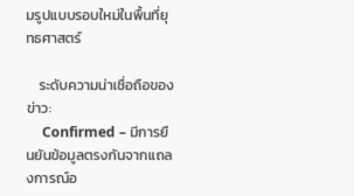มรูปแบบรอบใหม่ในพื้นที่ยุทธศาสตร์

    ระดับความน่าเชื่อถือของข่าว:
    Confirmed – มีการยืนยันข้อมูลตรงกันจากแถลงการณ์อ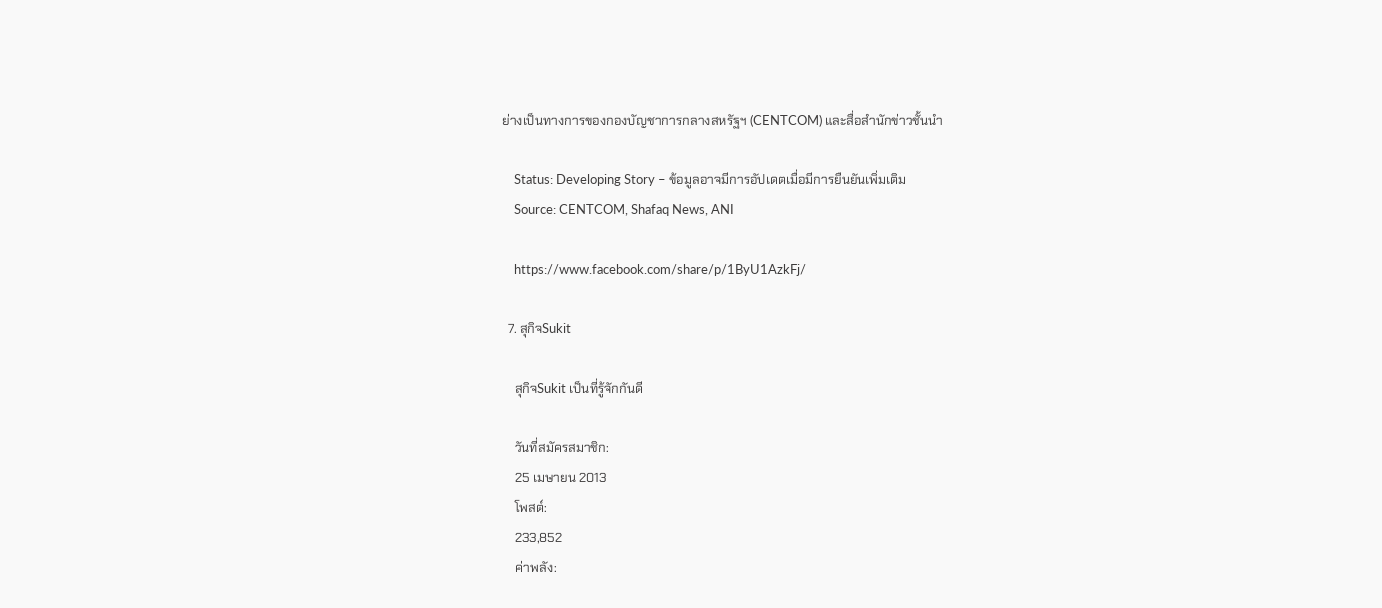ย่างเป็นทางการของกองบัญชาการกลางสหรัฐฯ (CENTCOM) และสื่อสำนักข่าวชั้นนำ

    Status: Developing Story – ข้อมูลอาจมีการอัปเดตเมื่อมีการยืนยันเพิ่มเติม
    Source: CENTCOM, Shafaq News, ANI

    https://www.facebook.com/share/p/1ByU1AzkFj/

  7. สุกิจSukit

    สุกิจSukit เป็นที่รู้จักกันดี

    วันที่สมัครสมาชิก:
    25 เมษายน 2013
    โพสต์:
    233,852
    ค่าพลัง: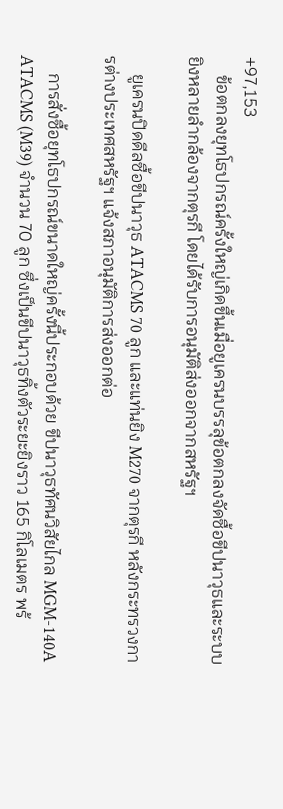+97,153
    ข้อตกลงยุทโธปกรณ์ครั้งใหญ่เกิดขึ้นเมื่อยูเครนบรรลุข้อตกลงจัดซื้อขีปนาวุธและระบบยิงหลายลำกล้องจากตุรกี โดยได้รับการอนุมัติส่งออกจากสหรัฐฯ

    ยูเครนปิดดีลซื้อขีปนาวุธ ATACMS 70 ลูก และแท่นยิง M270 จากตุรกี หลังกระทรวงการต่างประเทศสหรัฐฯ แจ้งสภาอนุมัติการส่งออกต่อ

    การสั่งซื้อยุทโธปกรณ์ขนาดใหญ่ครั้งนี้ประกอบด้วย ขีปนาวุธทัศนวิสัยไกล MGM-140A ATACMS (M39) จำนวน 70 ลูก ซึ่งเป็นขีปนาวุธทิ้งตัวระยะยิงราว 165 กิโลเมตร พร้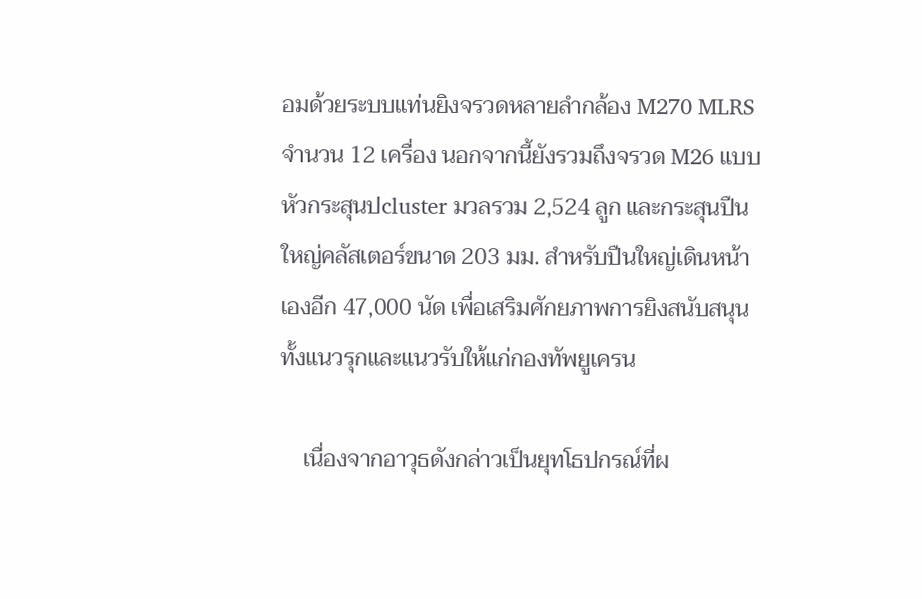อมด้วยระบบแท่นยิงจรวดหลายลำกล้อง M270 MLRS จำนวน 12 เครื่อง นอกจากนี้ยังรวมถึงจรวด M26 แบบหัวกระสุนปcluster มวลรวม 2,524 ลูก และกระสุนปืนใหญ่คลัสเตอร์ขนาด 203 มม. สำหรับปืนใหญ่เดินหน้าเองอีก 47,000 นัด เพื่อเสริมศักยภาพการยิงสนับสนุนทั้งแนวรุกและแนวรับให้แก่กองทัพยูเครน

    เนื่องจากอาวุธดังกล่าวเป็นยุทโธปกรณ์ที่ผ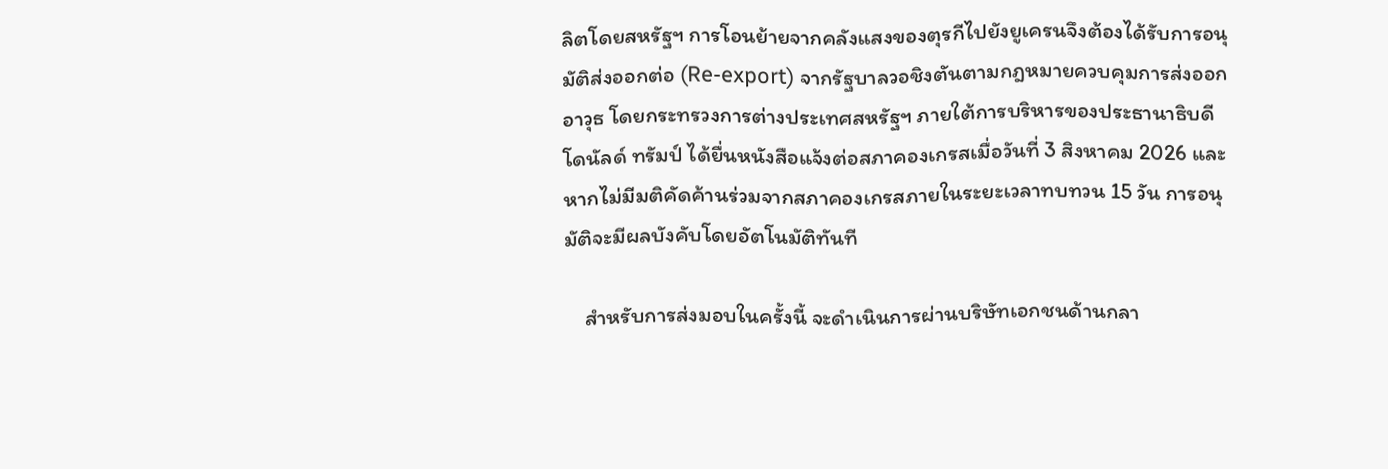ลิตโดยสหรัฐฯ การโอนย้ายจากคลังแสงของตุรกีไปยังยูเครนจึงต้องได้รับการอนุมัติส่งออกต่อ (Re-export) จากรัฐบาลวอชิงตันตามกฎหมายควบคุมการส่งออกอาวุธ โดยกระทรวงการต่างประเทศสหรัฐฯ ภายใต้การบริหารของประธานาธิบดี โดนัลด์ ทรัมป์ ได้ยื่นหนังสือแจ้งต่อสภาคองเกรสเมื่อวันที่ 3 สิงหาคม 2026 และหากไม่มีมติคัดค้านร่วมจากสภาคองเกรสภายในระยะเวลาทบทวน 15 วัน การอนุมัติจะมีผลบังคับโดยอัตโนมัติทันที

    สำหรับการส่งมอบในครั้งนี้ จะดำเนินการผ่านบริษัทเอกชนด้านกลา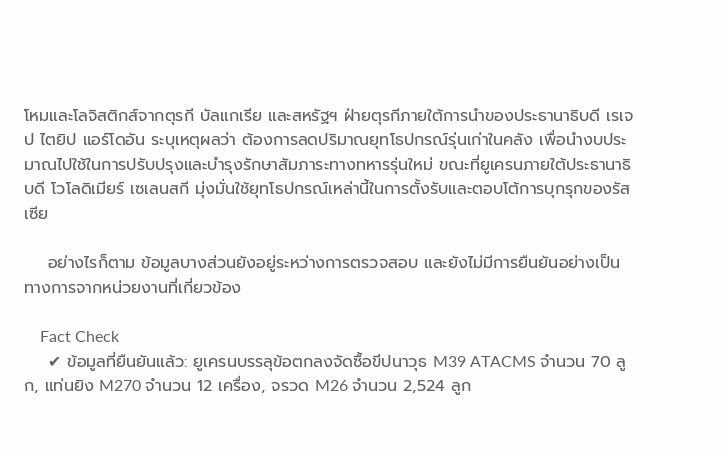โหมและโลจิสติกส์จากตุรกี บัลแกเรีย และสหรัฐฯ ฝ่ายตุรกีภายใต้การนำของประธานาธิบดี เรเจป ไตยิป แอร์โดอัน ระบุเหตุผลว่า ต้องการลดปริมาณยุทโธปกรณ์รุ่นเก่าในคลัง เพื่อนำงบประมาณไปใช้ในการปรับปรุงและบำรุงรักษาสัมภาระทางทหารรุ่นใหม่ ขณะที่ยูเครนภายใต้ประธานาธิบดี โวโลดิเมียร์ เซเลนสกี มุ่งมั่นใช้ยุทโธปกรณ์เหล่านี้ในการตั้งรับและตอบโต้การบุกรุกของรัสเซีย

    อย่างไรก็ตาม ข้อมูลบางส่วนยังอยู่ระหว่างการตรวจสอบ และยังไม่มีการยืนยันอย่างเป็นทางการจากหน่วยงานที่เกี่ยวข้อง

    Fact Check
    ✔ ข้อมูลที่ยืนยันแล้ว: ยูเครนบรรลุข้อตกลงจัดซื้อขีปนาวุธ M39 ATACMS จำนวน 70 ลูก, แท่นยิง M270 จำนวน 12 เครื่อง, จรวด M26 จำนวน 2,524 ลูก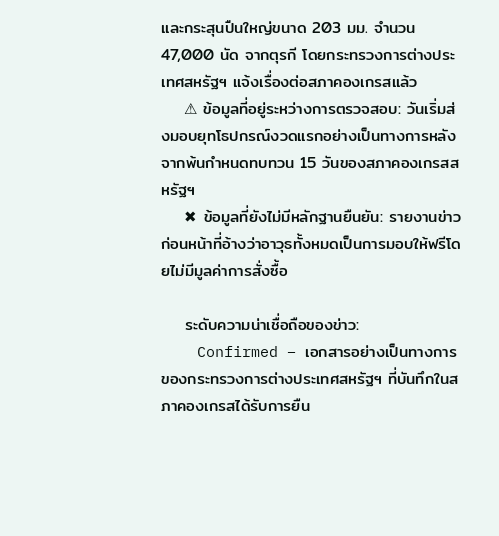และกระสุนปืนใหญ่ขนาด 203 มม. จำนวน 47,000 นัด จากตุรกี โดยกระทรวงการต่างประเทศสหรัฐฯ แจ้งเรื่องต่อสภาคองเกรสแล้ว
    ⚠ ข้อมูลที่อยู่ระหว่างการตรวจสอบ: วันเริ่มส่งมอบยุทโธปกรณ์งวดแรกอย่างเป็นทางการหลังจากพ้นกำหนดทบทวน 15 วันของสภาคองเกรสสหรัฐฯ
    ✖ ข้อมูลที่ยังไม่มีหลักฐานยืนยัน: รายงานข่าวก่อนหน้าที่อ้างว่าอาวุธทั้งหมดเป็นการมอบให้ฟรีโดยไม่มีมูลค่าการสั่งซื้อ

    ระดับความน่าเชื่อถือของข่าว:
    Confirmed – เอกสารอย่างเป็นทางการของกระทรวงการต่างประเทศสหรัฐฯ ที่บันทึกในสภาคองเกรสได้รับการยืน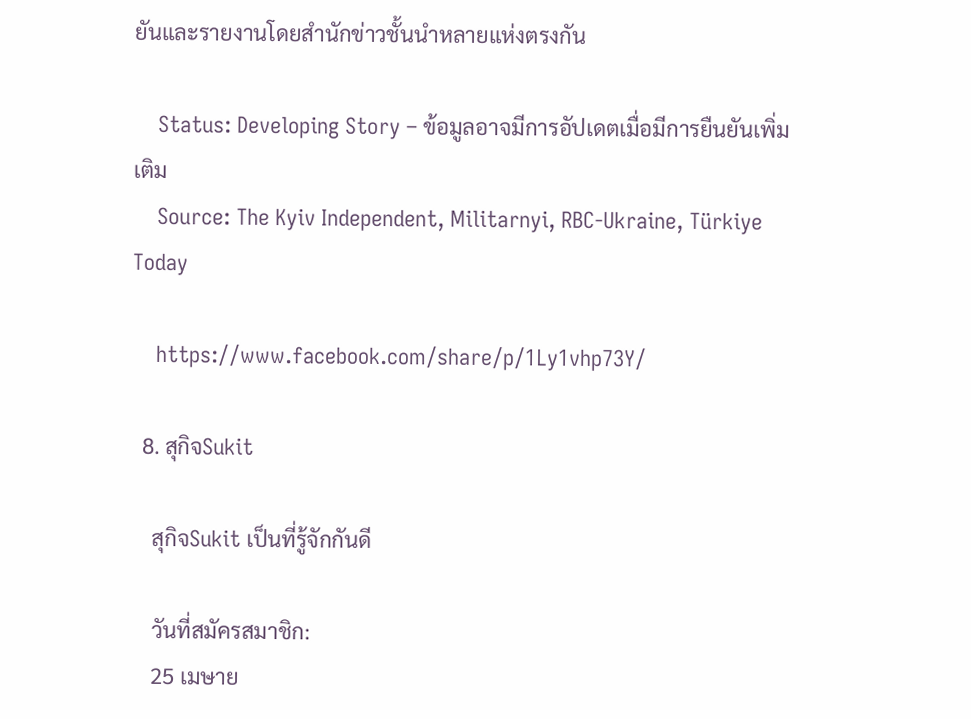ยันและรายงานโดยสำนักข่าวชั้นนำหลายแห่งตรงกัน

    Status: Developing Story – ข้อมูลอาจมีการอัปเดตเมื่อมีการยืนยันเพิ่มเติม
    Source: The Kyiv Independent, Militarnyi, RBC-Ukraine, Türkiye Today

    https://www.facebook.com/share/p/1Ly1vhp73Y/

  8. สุกิจSukit

    สุกิจSukit เป็นที่รู้จักกันดี

    วันที่สมัครสมาชิก:
    25 เมษาย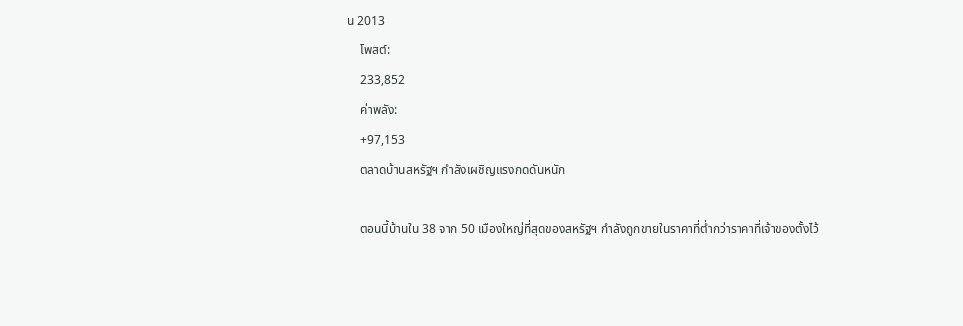น 2013
    โพสต์:
    233,852
    ค่าพลัง:
    +97,153
    ตลาดบ้านสหรัฐฯ กำลังเผชิญแรงกดดันหนัก

    ตอนนี้บ้านใน 38 จาก 50 เมืองใหญ่ที่สุดของสหรัฐฯ กำลังถูกขายในราคาที่ต่ำกว่าราคาที่เจ้าของตั้งไว้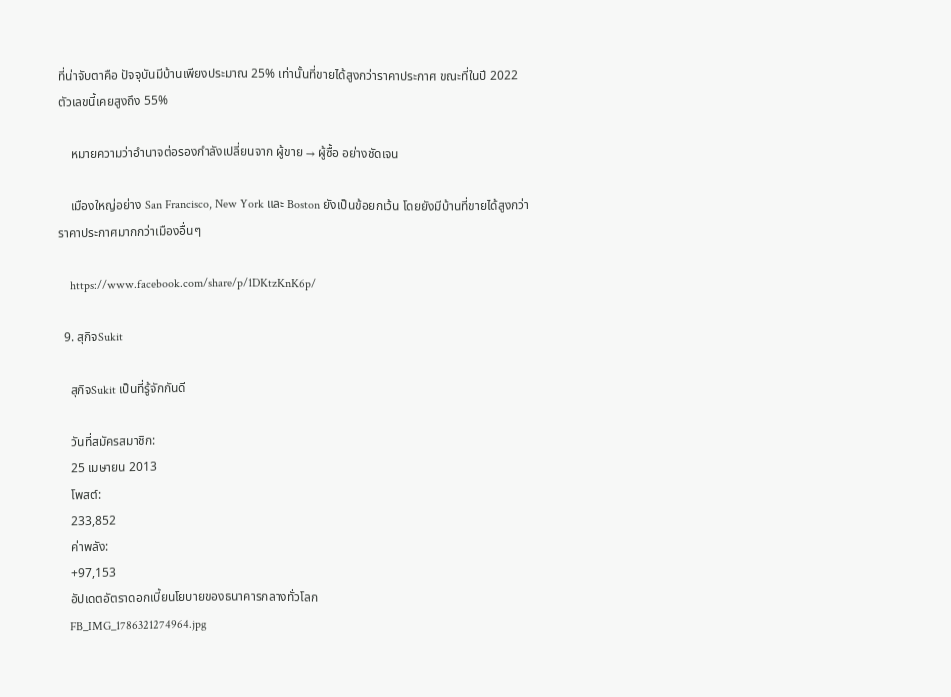ที่น่าจับตาคือ ปัจจุบันมีบ้านเพียงประมาณ 25% เท่านั้นที่ขายได้สูงกว่าราคาประกาศ ขณะที่ในปี 2022 ตัวเลขนี้เคยสูงถึง 55%

    หมายความว่าอำนาจต่อรองกำลังเปลี่ยนจาก ผู้ขาย → ผู้ซื้อ อย่างชัดเจน

    เมืองใหญ่อย่าง San Francisco, New York และ Boston ยังเป็นข้อยกเว้น โดยยังมีบ้านที่ขายได้สูงกว่าราคาประกาศมากกว่าเมืองอื่นๆ

    https://www.facebook.com/share/p/1DKtzKnK6p/

  9. สุกิจSukit

    สุกิจSukit เป็นที่รู้จักกันดี

    วันที่สมัครสมาชิก:
    25 เมษายน 2013
    โพสต์:
    233,852
    ค่าพลัง:
    +97,153
    อัปเดตอัตราดอกเบี้ยนโยบายของธนาคารกลางทั่วโลก
    FB_IMG_1786321274964.jpg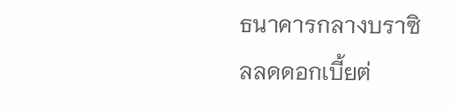ธนาคารกลางบราซิลลดดอกเบี้ยต่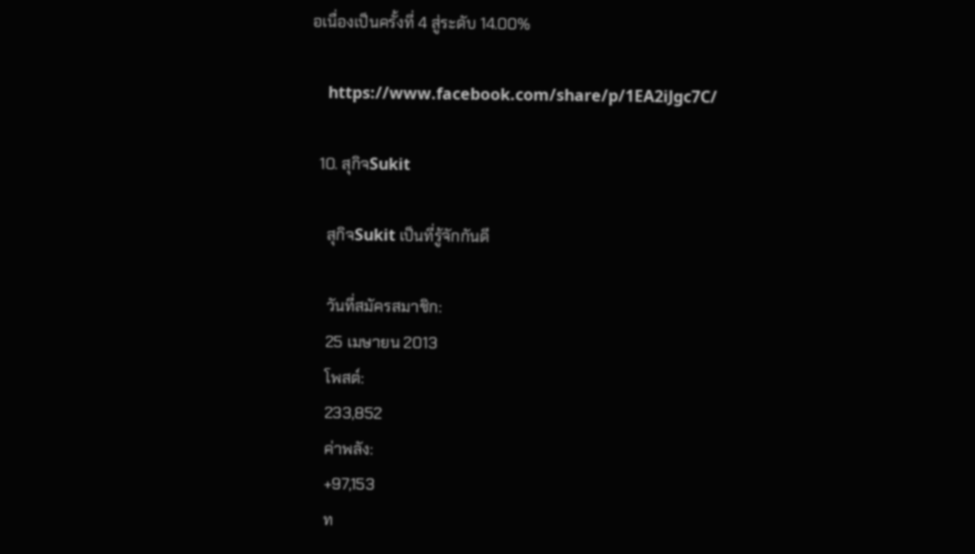อเนื่องเป็นครั้งที่ 4 สู่ระดับ 14.00%

    https://www.facebook.com/share/p/1EA2iJgc7C/

  10. สุกิจSukit

    สุกิจSukit เป็นที่รู้จักกันดี

    วันที่สมัครสมาชิก:
    25 เมษายน 2013
    โพสต์:
    233,852
    ค่าพลัง:
    +97,153
    ท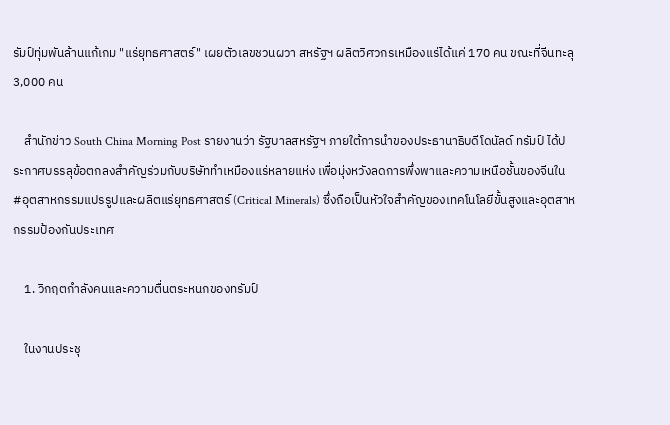รัมป์ทุ่มพันล้านแก้เกม "แร่ยุทธศาสตร์" เผยตัวเลขชวนผวา สหรัฐฯ ผลิตวิศวกรเหมืองแร่ได้แค่ 170 คน ขณะที่จีนทะลุ 3,000 คน

    สำนักข่าว South China Morning Post รายงานว่า รัฐบาลสหรัฐฯ ภายใต้การนำของประธานาธิบดีโดนัลด์ ทรัมป์ ได้ประกาศบรรลุข้อตกลงสำคัญร่วมกับบริษัททำเหมืองแร่หลายแห่ง เพื่อมุ่งหวังลดการพึ่งพาและความเหนือชั้นของจีนใน #อุตสาหกรรมแปรรูปและผลิตแร่ยุทธศาสตร์ (Critical Minerals) ซึ่งถือเป็นหัวใจสำคัญของเทคโนโลยีขั้นสูงและอุตสาหกรรมป้องกันประเทศ

    1. วิกฤตกำลังคนและความตื่นตระหนกของทรัมป์

    ในงานประชุ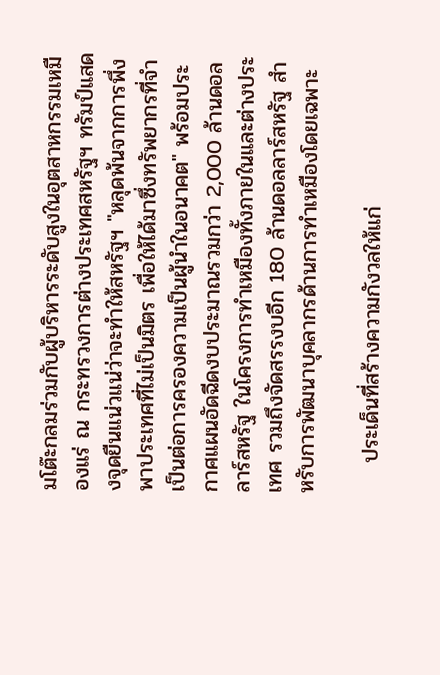มโต๊ะกลมร่วมกับผู้บริหารระดับสูงในอุตสาหกรรมเหมืองแร่ ณ กระทรวงการต่างประเทศสหรัฐฯ ทรัมป์แสดงจุดยืนแน่วแน่ว่าจะทำให้สหรัฐฯ "หลุดพ้นจากการพึ่งพาประเทศที่ไม่เป็นมิตร เพื่อให้ได้มาซึ่งทรัพยากรที่จำเป็นต่อการครองความเป็นผู้นำในอนาคต" พร้อมประกาศแผนอัดฉีดงบประมาณรวมกว่า 2,000 ล้านดอลลาร์สหรัฐ ในโครงการทำเหมืองทั้งภายในและต่างประเทศ รวมถึงจัดสรรงบอีก 180 ล้านดอลลาร์สหรัฐ สำหรับการพัฒนาบุคลากรด้านการทำเหมืองโดยเฉพาะ

    ประเด็นที่สร้างความกังวลให้แก่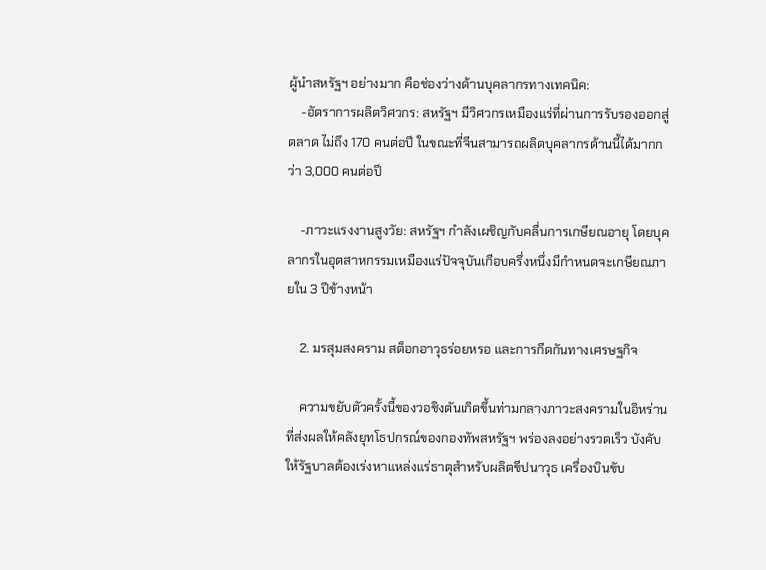ผู้นำสหรัฐฯ อย่างมาก คือช่องว่างด้านบุคลากรทางเทคนิค:
    -อัตราการผลิตวิศวกร: สหรัฐฯ มีวิศวกรเหมืองแร่ที่ผ่านการรับรองออกสู่ตลาด ไม่ถึง 170 คนต่อปี ในขณะที่จีนสามารถผลิตบุคลากรด้านนี้ได้มากกว่า 3,000 คนต่อปี

    -ภาวะแรงงานสูงวัย: สหรัฐฯ กำลังเผชิญกับคลื่นการเกษียณอายุ โดยบุคลากรในอุตสาหกรรมเหมืองแร่ปัจจุบันเกือบครึ่งหนึ่งมีกำหนดจะเกษียณภายใน 3 ปีข้างหน้า

    2. มรสุมสงคราม สต็อกอาวุธร่อยหรอ และการกีดกันทางเศรษฐกิจ

    ความขยับตัวครั้งนี้ของวอชิงตันเกิดขึ้นท่ามกลางภาวะสงครามในอิหร่านที่ส่งผลให้คลังยุทโธปกรณ์ของกองทัพสหรัฐฯ พร่องลงอย่างรวดเร็ว บังคับให้รัฐบาลต้องเร่งหาแหล่งแร่ธาตุสำหรับผลิตขีปนาวุธ เครื่องบินขับ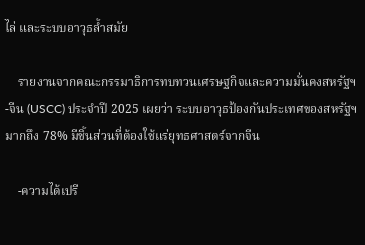ไล่ และระบบอาวุธล้ำสมัย

    รายงานจากคณะกรรมาธิการทบทวนเศรษฐกิจและความมั่นคงสหรัฐฯ-จีน (USCC) ประจำปี 2025 เผยว่า ระบบอาวุธป้องกันประเทศของสหรัฐฯ มากถึง 78% มีชิ้นส่วนที่ต้องใช้แร่ยุทธศาสตร์จากจีน

    -ความได้เปรี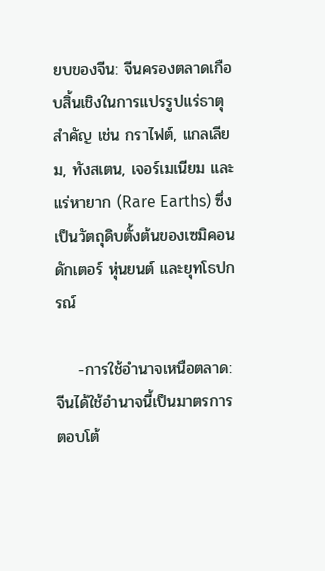ยบของจีน: จีนครองตลาดเกือบสิ้นเชิงในการแปรรูปแร่ธาตุสำคัญ เช่น กราไฟต์, แกลเลียม, ทังสเตน, เจอร์เมเนียม และแร่หายาก (Rare Earths) ซึ่งเป็นวัตถุดิบตั้งต้นของเซมิคอนดักเตอร์ หุ่นยนต์ และยุทโธปกรณ์

    -การใช้อำนาจเหนือตลาด: จีนได้ใช้อำนาจนี้เป็นมาตรการตอบโต้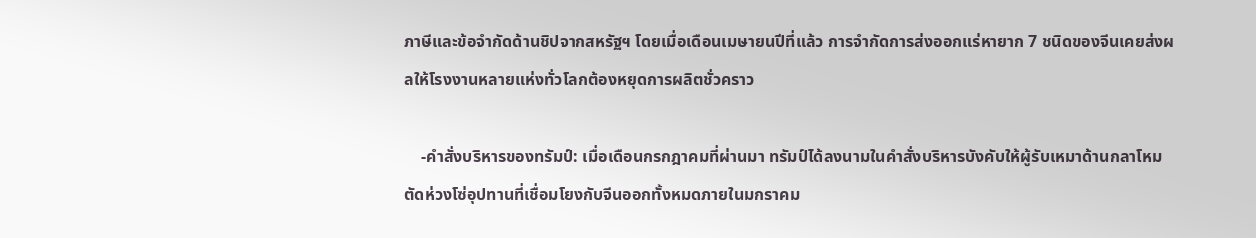ภาษีและข้อจำกัดด้านชิปจากสหรัฐฯ โดยเมื่อเดือนเมษายนปีที่แล้ว การจำกัดการส่งออกแร่หายาก 7 ชนิดของจีนเคยส่งผลให้โรงงานหลายแห่งทั่วโลกต้องหยุดการผลิตชั่วคราว

    -คำสั่งบริหารของทรัมป์: เมื่อเดือนกรกฎาคมที่ผ่านมา ทรัมป์ได้ลงนามในคำสั่งบริหารบังคับให้ผู้รับเหมาด้านกลาโหมตัดห่วงโซ่อุปทานที่เชื่อมโยงกับจีนออกทั้งหมดภายในมกราคม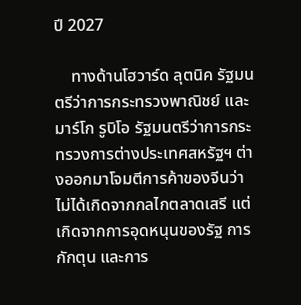ปี 2027

    ทางด้านโฮวาร์ด ลุตนิค รัฐมนตรีว่าการกระทรวงพาณิชย์ และมาร์โก รูบิโอ รัฐมนตรีว่าการกระทรวงการต่างประเทศสหรัฐฯ ต่างออกมาโจมตีการค้าของจีนว่าไม่ได้เกิดจากกลไกตลาดเสรี แต่เกิดจากการอุดหนุนของรัฐ การกักตุน และการ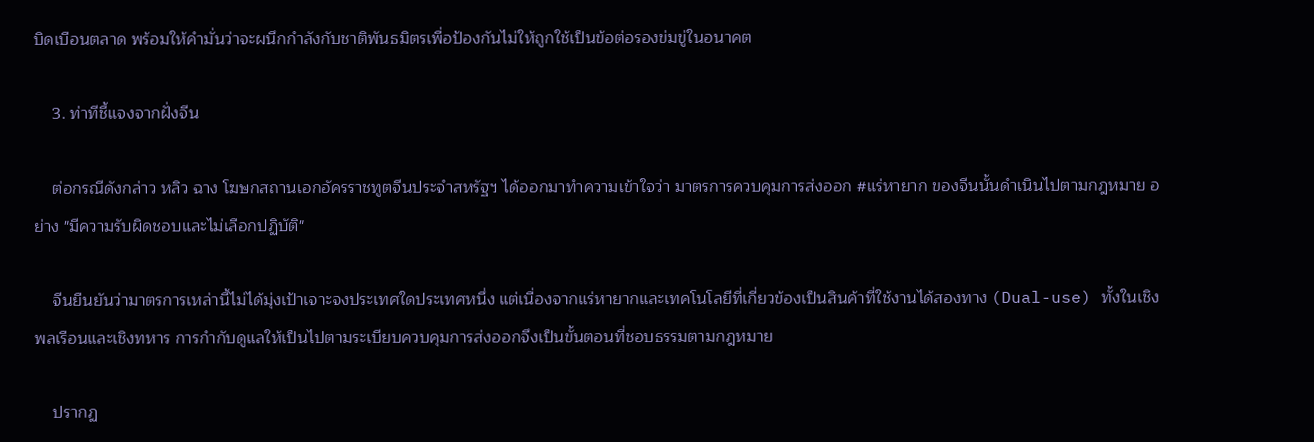บิดเบือนตลาด พร้อมให้คำมั่นว่าจะผนึกกำลังกับชาติพันธมิตรเพื่อป้องกันไม่ให้ถูกใช้เป็นข้อต่อรองข่มขู่ในอนาคต

    3. ท่าทีชี้แจงจากฝั่งจีน

    ต่อกรณีดังกล่าว หลิว ฉาง โฆษกสถานเอกอัครราชทูตจีนประจำสหรัฐฯ ได้ออกมาทำความเข้าใจว่า มาตรการควบคุมการส่งออก #แร่หายาก ของจีนนั้นดำเนินไปตามกฎหมาย อย่าง "มีความรับผิดชอบและไม่เลือกปฏิบัติ"

    จีนยืนยันว่ามาตรการเหล่านี้ไม่ได้มุ่งเป้าเจาะจงประเทศใดประเทศหนึ่ง แต่เนื่องจากแร่หายากและเทคโนโลยีที่เกี่ยวข้องเป็นสินค้าที่ใช้งานได้สองทาง (Dual-use) ทั้งในเชิงพลเรือนและเชิงทหาร การกำกับดูแลให้เป็นไปตามระเบียบควบคุมการส่งออกจึงเป็นขั้นตอนที่ชอบธรรมตามกฎหมาย

    ปรากฏ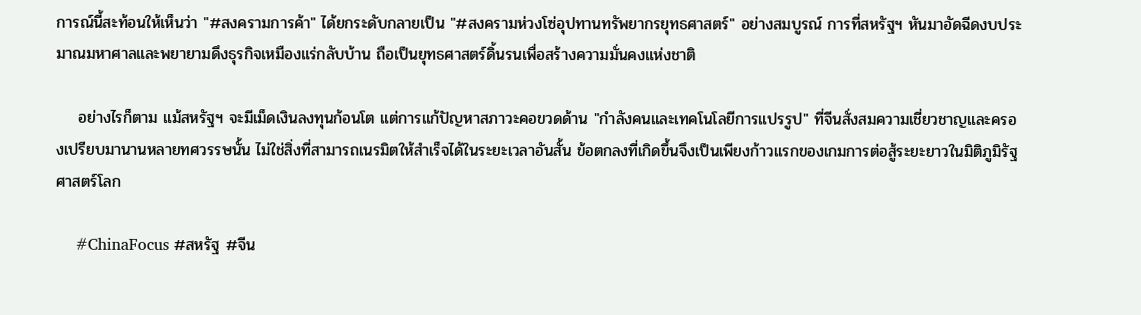การณ์นี้สะท้อนให้เห็นว่า "#สงครามการค้า" ได้ยกระดับกลายเป็น "#สงครามห่วงโซ่อุปทานทรัพยากรยุทธศาสตร์" อย่างสมบูรณ์ การที่สหรัฐฯ หันมาอัดฉีดงบประมาณมหาศาลและพยายามดึงธุรกิจเหมืองแร่กลับบ้าน ถือเป็นยุทธศาสตร์ดิ้นรนเพื่อสร้างความมั่นคงแห่งชาติ

    อย่างไรก็ตาม แม้สหรัฐฯ จะมีเม็ดเงินลงทุนก้อนโต แต่การแก้ปัญหาสภาวะคอขวดด้าน "กำลังคนและเทคโนโลยีการแปรรูป" ที่จีนสั่งสมความเชี่ยวชาญและครองเปรียบมานานหลายทศวรรษนั้น ไม่ใช่สิ่งที่สามารถเนรมิตให้สำเร็จได้ในระยะเวลาอันสั้น ข้อตกลงที่เกิดขึ้นจึงเป็นเพียงก้าวแรกของเกมการต่อสู้ระยะยาวในมิติภูมิรัฐศาสตร์โลก

    #ChinaFocus #สหรัฐ #จีน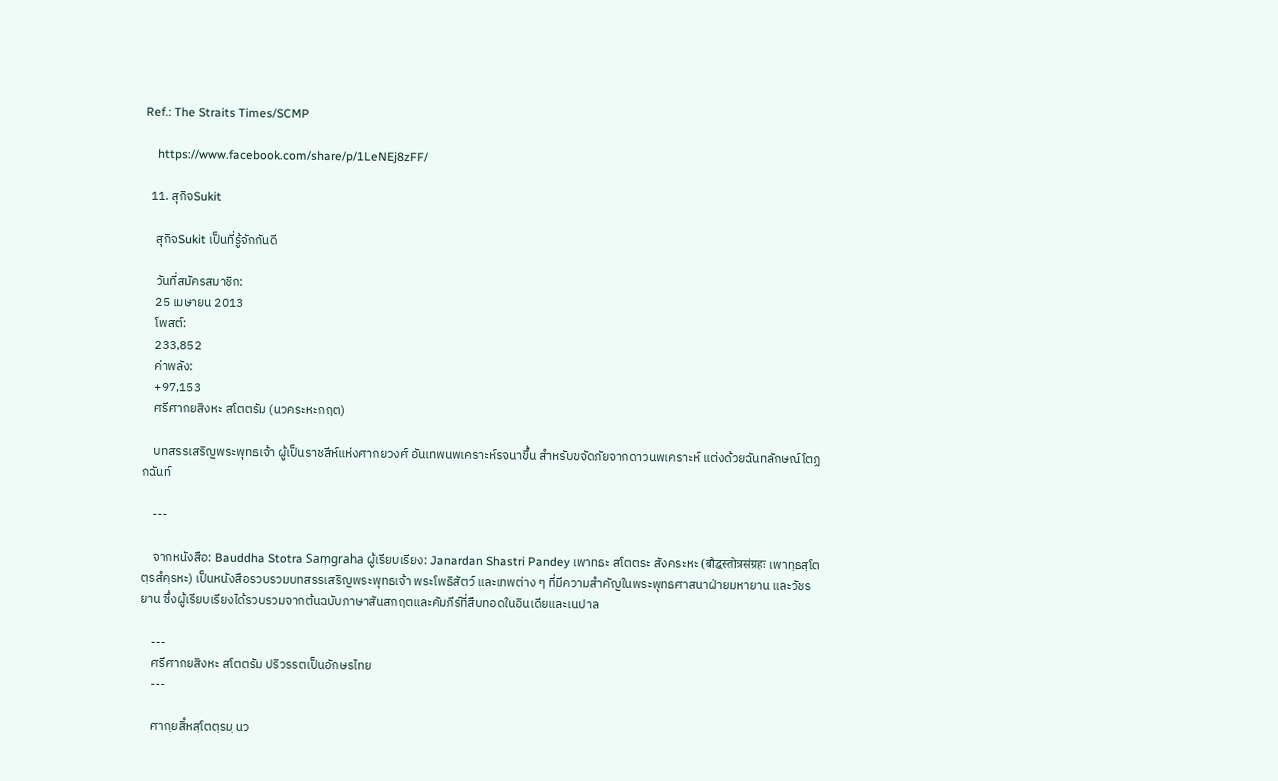Ref.: The Straits Times/SCMP

    https://www.facebook.com/share/p/1LeNEj8zFF/

  11. สุกิจSukit

    สุกิจSukit เป็นที่รู้จักกันดี

    วันที่สมัครสมาชิก:
    25 เมษายน 2013
    โพสต์:
    233,852
    ค่าพลัง:
    +97,153
    ศรีศากยสิงหะ สโตตรัม (นวคระหะกฤต)

    บทสรรเสริญพระพุทธเจ้า ผู้เป็นราชสีห์แห่งศากยวงศ์ อันเทพนพเคราะห์รจนาขึ้น สำหรับขจัดภัยจากดาวนพเคราะห์ แต่งด้วยฉันทลักษณ์โตฏกฉันท์

    ---

    จากหนังสือ: Bauddha Stotra Saṃgraha ผู้เรียบเรียง: Janardan Shastri Pandey เพาทธะ สโตตระ สังคระหะ (बौद्धस्तोत्रसंग्रहः เพาทฺธสฺโตตฺรสํคฺรหะ) เป็นหนังสือรวบรวมบทสรรเสริญพระพุทธเจ้า พระโพธิสัตว์ และเทพต่าง ๆ ที่มีความสำคัญในพระพุทธศาสนาฝ่ายมหายาน และวัชรยาน ซึ่งผู้เรียบเรียงได้รวบรวมจากต้นฉบับภาษาสันสกฤตและคัมภีร์ที่สืบทอดในอินเดียและเนปาล

    ---
    ศรีศากยสิงหะ สโตตรัม ปริวรรตเป็นอักษรไทย
    ---

    ศากฺยสิํหสฺโตตฺรมฺ นว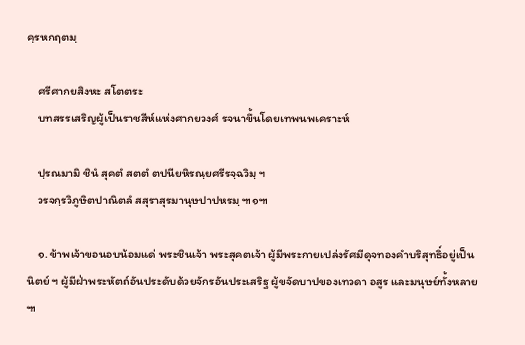คฺรหกฤตมฺ

    ศรีศากยสิงหะ สโตตระ
    บทสรรเสริญผู้เป็นราชสีห์แห่งศากยวงศ์ รจนาขึ้นโดยเทพนพเคราะห์

    ปฺรณมามิ ชินํ สุคตํ สตตํ ตปนียหิรณฺยศรีรจฺฉวิมฺ ฯ
    วรจกฺรวิภูษิตปาณิตลํ สสุราสุรมานุษปาปหรมฺ ๚๑๚

    ๑. ข้าพเจ้าขอนอบน้อมแด่ พระชินเจ้า พระสุคตเจ้า ผู้มีพระกายเปล่งรัศมีดุจทองคำบริสุทธิ์อยู่เป็นนิตย์ ฯ ผู้มีฝ่าพระหัตถ์อันประดับด้วยจักรอันประเสริฐ ผู้ขจัดบาปของเทวดา อสูร และมนุษย์ทั้งหลาย ๚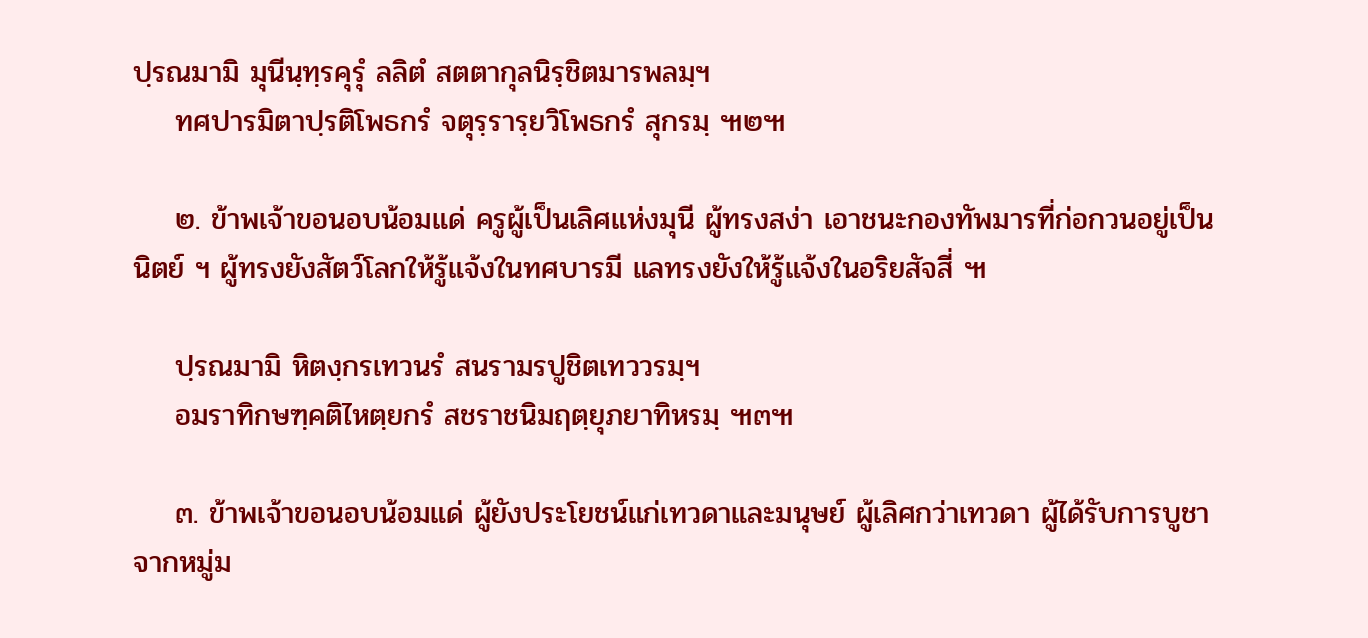ปฺรณมามิ มุนีนฺทฺรคุรุํ ลลิตํ สตตากุลนิรฺชิตมารพลมฺฯ
    ทศปารมิตาปฺรติโพธกรํ จตุรฺรารฺยวิโพธกรํ สุกรมฺ ๚๒๚

    ๒. ข้าพเจ้าขอนอบน้อมแด่ ครูผู้เป็นเลิศแห่งมุนี ผู้ทรงสง่า เอาชนะกองทัพมารที่ก่อกวนอยู่เป็นนิตย์ ฯ ผู้ทรงยังสัตว์โลกให้รู้แจ้งในทศบารมี แลทรงยังให้รู้แจ้งในอริยสัจสี่ ๚

    ปฺรณมามิ หิตงฺกรเทวนรํ สนรามรปูชิตเทววรมฺฯ
    อมราทิกษฑฺคติไหตฺยกรํ สชราชนิมฤตฺยุภยาทิหรมฺ ๚๓๚

    ๓. ข้าพเจ้าขอนอบน้อมแด่ ผู้ยังประโยชน์แก่เทวดาและมนุษย์ ผู้เลิศกว่าเทวดา ผู้ได้รับการบูชาจากหมู่ม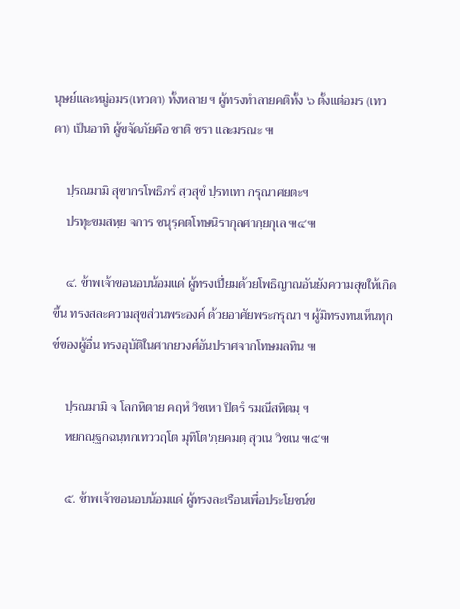นุษย์และหมู่อมร(เทวดา) ทั้งหลาย ฯ ผู้ทรงทำลายคติทั้ง ๖ ตั้งแต่อมร (เทวดา) เป็นอาทิ ผู้ขจัดภัยคือ ชาติ ชรา และมรณะ ๚

    ปฺรณมามิ สุขากรโพธิภรํ สฺวสุขํ ปฺรทเทา กรุณาศยตะฯ
    ปรทุะขมสหฺย จการ ชนุรฺคตโทษนิรากุลศากฺยกุเล ๚๔๚

    ๔. ข้าพเจ้าขอนอบน้อมแด่ ผู้ทรงเปี่ยมด้วยโพธิญาณอันยังความสุขให้เกิดขึ้น ทรงสละความสุขส่วนพระองค์ ด้วยอาศัยพระกรุณา ฯ ผู้มิทรงทนเห็นทุกข์ของผู้อื่น ทรงอุบัติในศากยวงศ์อันปราศจากโทษมลทิน ๚

    ปฺรณมามิ จ โลกหิตาย คฤหํ วิชเหา ปิตรํ รมณีสหิตมฺ ฯ
    หยกณฺฐกฉนฺทกเทววฤโต มุทิโต'ภฺยคมตฺ สุวเน วิชเน ๚๕๚

    ๕. ข้าพเจ้าขอนอบน้อมแด่ ผู้ทรงละเรือนเพื่อประโยชน์ข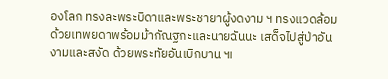องโลก ทรงละพระบิดาและพระชายาผู้งดงาม ฯ ทรงแวดล้อมด้วยเทพยดาพร้อมม้ากัณฐกะและนายฉันนะ เสด็จไปสู่ป่าอันงามและสงัด ด้วยพระทัยอันเบิกบาน ๚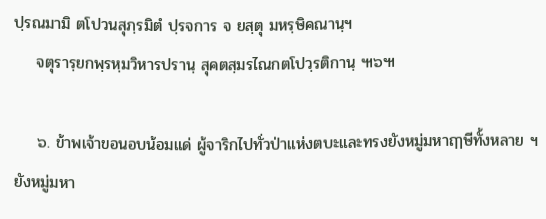ปฺรณมามิ ตโปวนสุภฺรมิตํ ปฺรจการ จ ยสฺตุ มหรฺษิคณานฺฯ
    จตุรารฺยกพฺรหฺมวิหารปรานฺ สุคตสฺมรไณกตโปวฺรติกานฺ ๚๖๚

    ๖. ข้าพเจ้าขอนอบน้อมแด่ ผู้จาริกไปทั่วป่าแห่งตบะและทรงยังหมู่มหาฤๅษีทั้งหลาย ฯ ยังหมู่มหา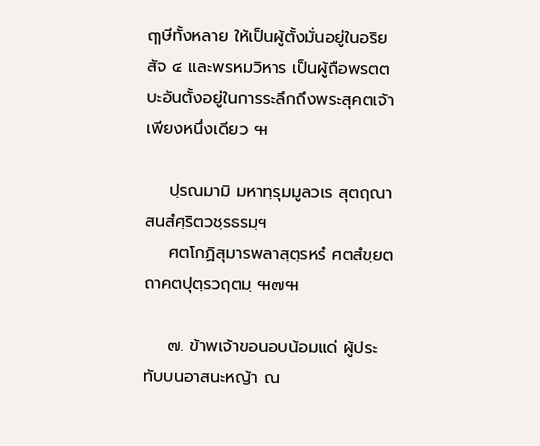ฤๅษีทั้งหลาย ให้เป็นผู้ตั้งมั่นอยู่ในอริยสัจ ๔ และพรหมวิหาร เป็นผู้ถือพรตตบะอันตั้งอยู่ในการระลึกถึงพระสุคตเจ้าเพียงหนึ่งเดียว ๚

    ปฺรณมามิ มหาทฺรุมมูลวเร สุตฤณาสนสํศฺริตวชฺรธรมฺฯ
    ศตโกฏิสุมารพลาสฺตฺรหรํ ศตสํขฺยตถาคตปุตฺรวฤตมฺ ๚๗๚

    ๗. ข้าพเจ้าขอนอบน้อมแด่ ผู้ประทับบนอาสนะหญ้า ณ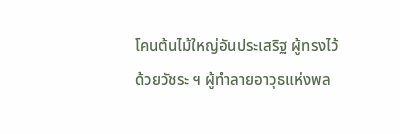โคนต้นไม้ใหญ่อันประเสริฐ ผู้ทรงไว้ด้วยวัชระ ฯ ผู้ทำลายอาวุธแห่งพล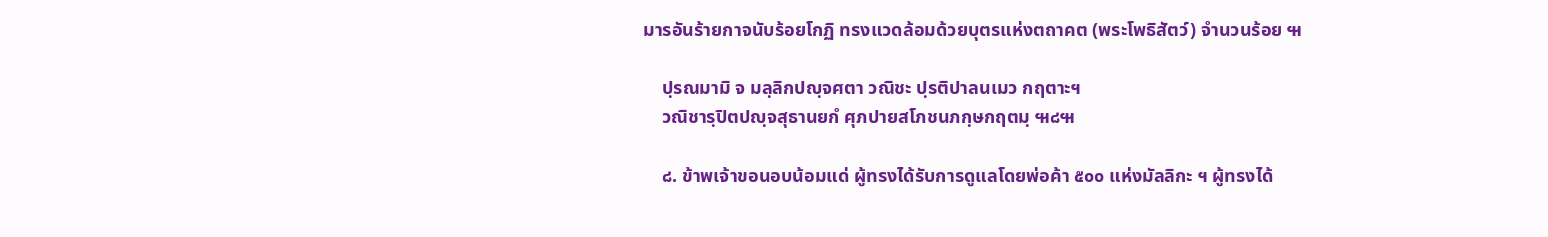มารอันร้ายกาจนับร้อยโกฏิ ทรงแวดล้อมด้วยบุตรแห่งตถาคต (พระโพธิสัตว์) จำนวนร้อย ๚

    ปฺรณมามิ จ มลฺลิกปญฺจศตา วณิชะ ปฺรติปาลนเมว กฤตาะฯ
    วณิชารฺปิตปญฺจสุธานยกํ ศุภปายสโภชนภกฺษกฤตมฺ ๚๘๚

    ๘. ข้าพเจ้าขอนอบน้อมแด่ ผู้ทรงได้รับการดูแลโดยพ่อค้า ๕๐๐ แห่งมัลลิกะ ฯ ผู้ทรงได้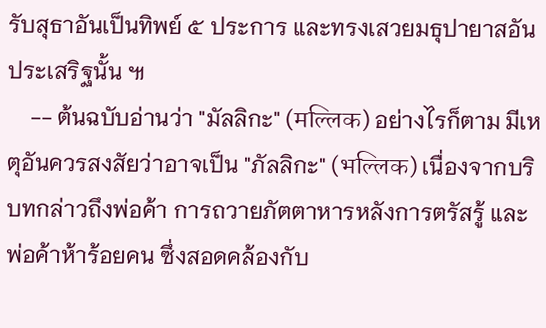รับสุธาอันเป็นทิพย์ ๕ ประการ และทรงเสวยมธุปายาสอันประเสริฐนั้น ๚
    -- ต้นฉบับอ่านว่า "มัลลิกะ" (मल्लिक) อย่างไรก็ตาม มีเหตุอันควรสงสัยว่าอาจเป็น "ภัลลิกะ" (भल्लिक) เนื่องจากบริบทกล่าวถึงพ่อค้า การถวายภัตตาหารหลังการตรัสรู้ และพ่อค้าห้าร้อยคน ซึ่งสอดคล้องกับ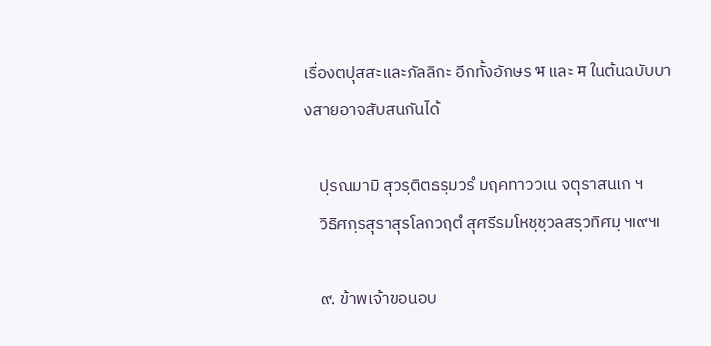เรื่องตปุสสะและภัลลิกะ อีกทั้งอักษร भ และ म ในต้นฉบับบางสายอาจสับสนกันได้

    ปฺรณมามิ สุวรฺติตธรฺมวรํ มฤคทาววเน จตุราสนเก ฯ
    วิธิศกฺรสุราสุรโลกวฤตํ สุศรีรมโหชฺชฺวลสรฺวทิศมฺ ๚๙๚

    ๙. ข้าพเจ้าขอนอบ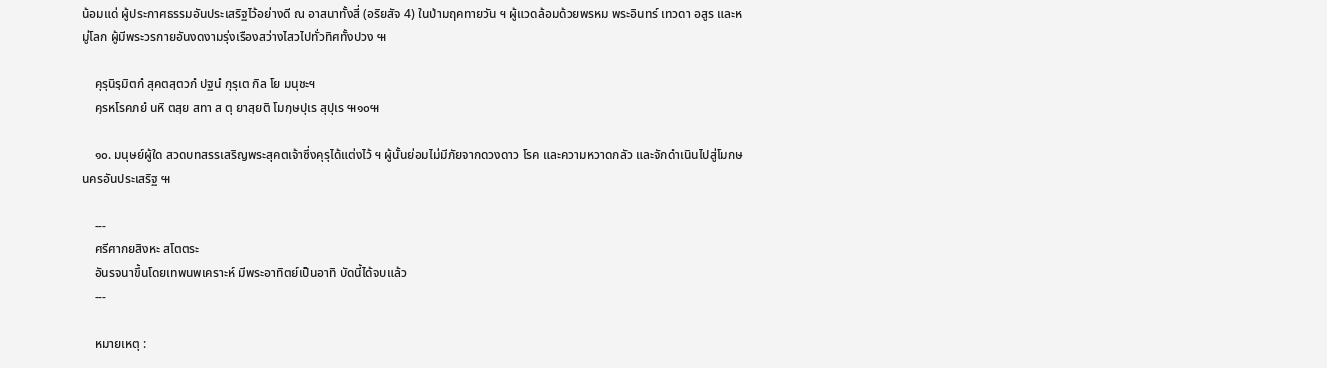น้อมแด่ ผู้ประกาศธรรมอันประเสริฐไว้อย่างดี ณ อาสนาทั้งสี่ (อริยสัจ 4) ในป่ามฤคทายวัน ฯ ผู้แวดล้อมด้วยพรหม พระอินทร์ เทวดา อสูร และหมู่โลก ผู้มีพระวรกายอันงดงามรุ่งเรืองสว่างไสวไปทั่วทิศทั้งปวง ๚

    คุรุนิรฺมิตกํ สุคตสฺตวกํ ปฐนํ กุรุเต กิล โย มนุชะฯ
    คฺรหโรคภยํ นหิ ตสฺย สทา ส ตุ ยาสฺยติ โมกฺษปุเร สุปุเร ๚๑๐๚

    ๑๐. มนุษย์ผู้ใด สวดบทสรรเสริญพระสุคตเจ้าซึ่งคุรุได้แต่งไว้ ฯ ผู้นั้นย่อมไม่มีภัยจากดวงดาว โรค และความหวาดกลัว และจักดำเนินไปสู่โมกษนครอันประเสริฐ ๚

    ---
    ศรีศากยสิงหะ สโตตระ
    อันรจนาขึ้นโดยเทพนพเคราะห์ มีพระอาทิตย์เป็นอาทิ บัดนี้ได้จบแล้ว
    ---

    หมายเหตุ :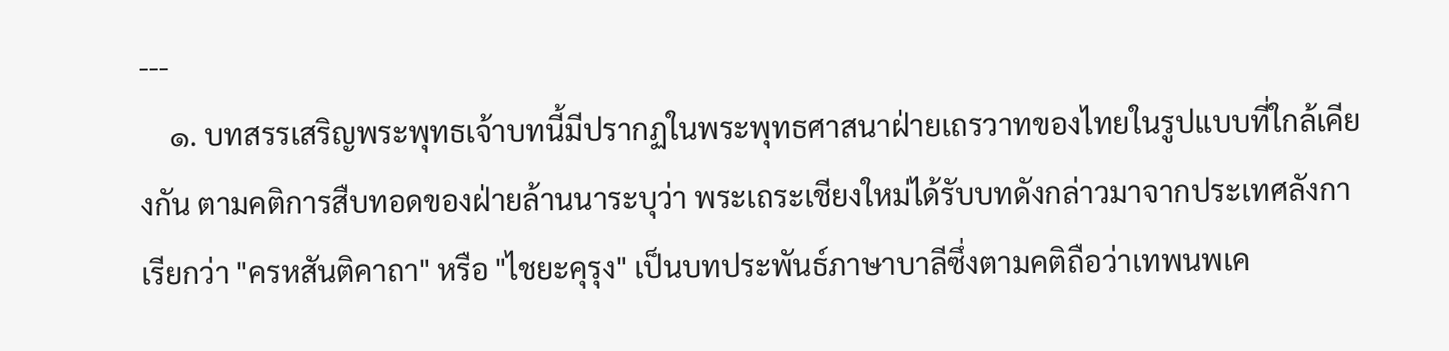---
    ๑. บทสรรเสริญพระพุทธเจ้าบทนี้มีปรากฏในพระพุทธศาสนาฝ่ายเถรวาทของไทยในรูปแบบที่ใกล้เคียงกัน ตามคติการสืบทอดของฝ่ายล้านนาระบุว่า พระเถระเชียงใหม่ได้รับบทดังกล่าวมาจากประเทศลังกา เรียกว่า "ครหสันติคาถา" หรือ "ไชยะคุรุง" เป็นบทประพันธ์ภาษาบาลีซึ่งตามคติถือว่าเทพนพเค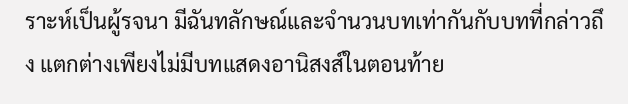ราะห์เป็นผู้รจนา มีฉันทลักษณ์และจำนวนบทเท่ากันกับบทที่กล่าวถึง แตกต่างเพียงไม่มีบทแสดงอานิสงส์ในตอนท้าย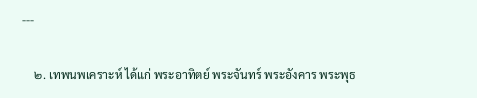---

    ๒. เทพนพเคราะห์ ได้แก่ พระอาทิตย์ พระจันทร์ พระอังคาร พระพุธ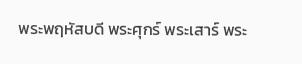พระพฤหัสบดี พระศุกร์ พระเสาร์ พระ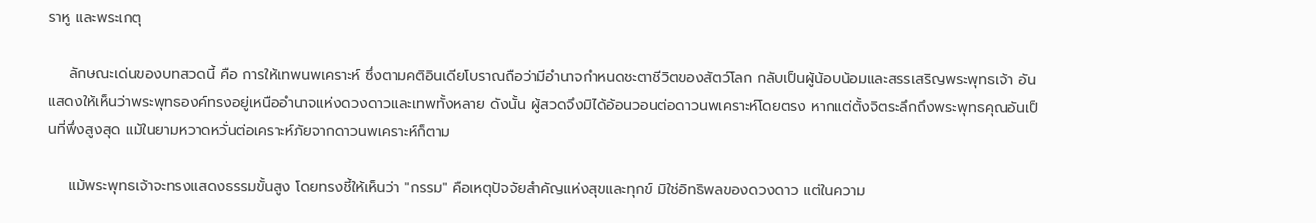ราหู และพระเกตุ

    ลักษณะเด่นของบทสวดนี้ คือ การให้เทพนพเคราะห์ ซึ่งตามคติอินเดียโบราณถือว่ามีอำนาจกำหนดชะตาชีวิตของสัตว์โลก กลับเป็นผู้น้อบน้อมและสรรเสริญพระพุทธเจ้า อันแสดงให้เห็นว่าพระพุทธองค์ทรงอยู่เหนืออำนาจแห่งดวงดาวและเทพทั้งหลาย ดังนั้น ผู้สวดจึงมิได้อ้อนวอนต่อดาวนพเคราะห์โดยตรง หากแต่ตั้งจิตระลึกถึงพระพุทธคุณอันเป็นที่พึ่งสูงสุด แม้ในยามหวาดหวั่นต่อเคราะห์ภัยจากดาวนพเคราะห์ก็ตาม

    แม้พระพุทธเจ้าจะทรงแสดงธรรมขั้นสูง โดยทรงชี้ให้เห็นว่า "กรรม" คือเหตุปัจจัยสำคัญแห่งสุขและทุกข์ มิใช่อิทธิพลของดวงดาว แต่ในความ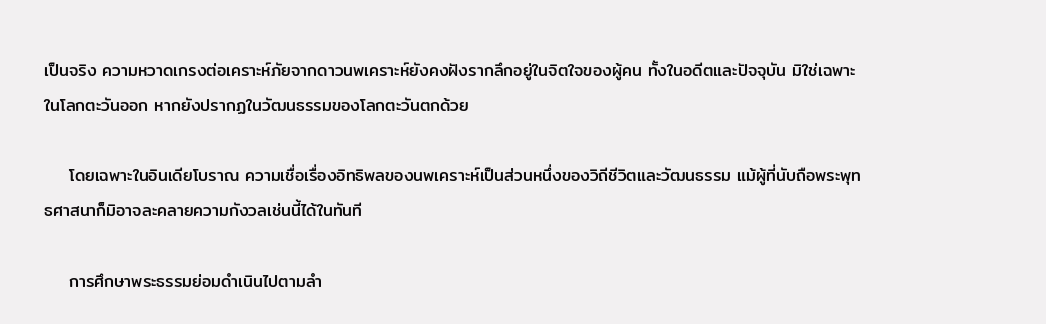เป็นจริง ความหวาดเกรงต่อเคราะห์ภัยจากดาวนพเคราะห์ยังคงฝังรากลึกอยู่ในจิตใจของผู้คน ทั้งในอดีตและปัจจุบัน มิใช่เฉพาะในโลกตะวันออก หากยังปรากฏในวัฒนธรรมของโลกตะวันตกด้วย

    โดยเฉพาะในอินเดียโบราณ ความเชื่อเรื่องอิทธิพลของนพเคราะห์เป็นส่วนหนึ่งของวิถีชีวิตและวัฒนธรรม แม้ผู้ที่นับถือพระพุทธศาสนาก็มิอาจละคลายความกังวลเช่นนี้ได้ในทันที

    การศึกษาพระธรรมย่อมดำเนินไปตามลำ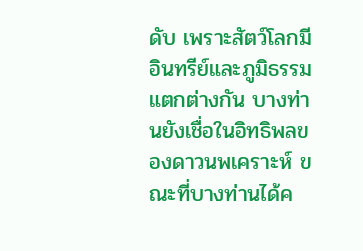ดับ เพราะสัตว์โลกมีอินทรีย์และภูมิธรรมแตกต่างกัน บางท่านยังเชื่อในอิทธิพลของดาวนพเคราะห์ ขณะที่บางท่านได้ค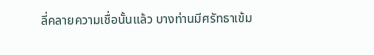ลี่คลายความเชื่อนั้นแล้ว บางท่านมีศรัทธาเข้ม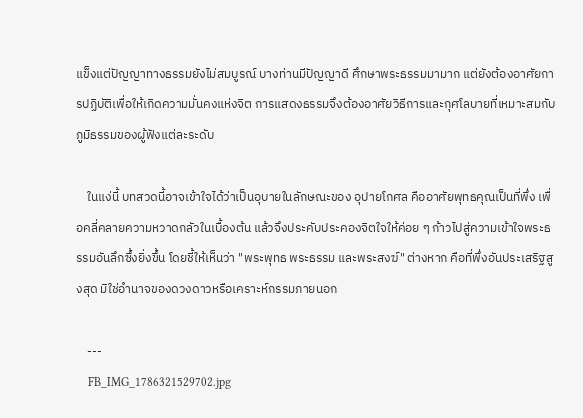แข็งแต่ปัญญาทางธรรมยังไม่สมบูรณ์ บางท่านมีปัญญาดี ศึกษาพระธรรมมามาก แต่ยังต้องอาศัยการปฏิบัติเพื่อให้เกิดความมั่นคงแห่งจิต การแสดงธรรมจึงต้องอาศัยวิธีการและกุศโลบายที่เหมาะสมกับภูมิธรรมของผู้ฟังแต่ละระดับ

    ในแง่นี้ บทสวดนี้อาจเข้าใจได้ว่าเป็นอุบายในลักษณะของ อุปายโกศล คืออาศัยพุทธคุณเป็นที่พึ่ง เพื่อคลี่คลายความหวาดกลัวในเบื้องต้น แล้วจึงประคับประคองจิตใจให้ค่อย ๆ ก้าวไปสู่ความเข้าใจพระธรรมอันลึกซึ้งยิ่งขึ้น โดยชี้ให้เห็นว่า "พระพุทธ พระธรรม และพระสงฆ์" ต่างหาก คือที่พึ่งอันประเสริฐสูงสุด มิใช่อำนาจของดวงดาวหรือเคราะห์กรรมภายนอก

    ---
    FB_IMG_1786321529702.jpg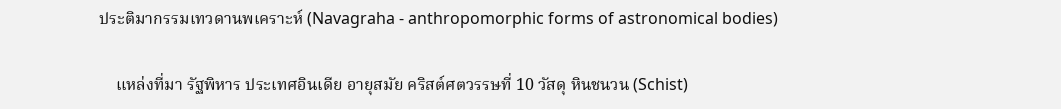ประติมากรรมเทวดานพเคราะห์ (Navagraha - anthropomorphic forms of astronomical bodies)

    แหล่งที่มา รัฐพิหาร ประเทศอินเดีย อายุสมัย คริสต์ศตวรรษที่ 10 วัสดุ หินชนวน (Schist)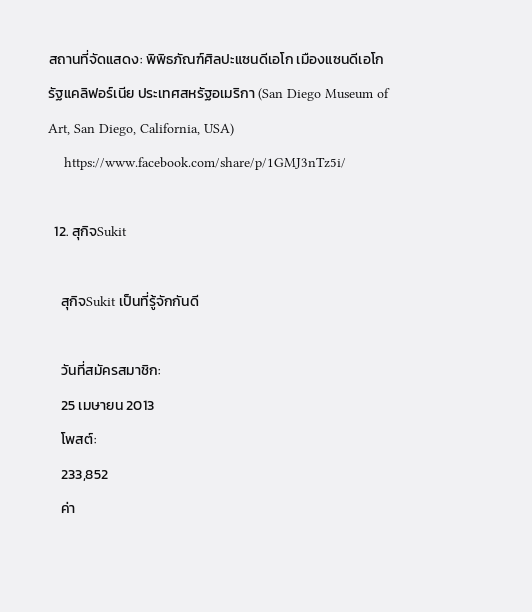สถานที่จัดแสดง: พิพิธภัณฑ์ศิลปะแซนดีเอโก เมืองแซนดีเอโก รัฐแคลิฟอร์เนีย ประเทศสหรัฐอเมริกา (San Diego Museum of Art, San Diego, California, USA)
    https://www.facebook.com/share/p/1GMJ3nTz5i/

  12. สุกิจSukit

    สุกิจSukit เป็นที่รู้จักกันดี

    วันที่สมัครสมาชิก:
    25 เมษายน 2013
    โพสต์:
    233,852
    ค่า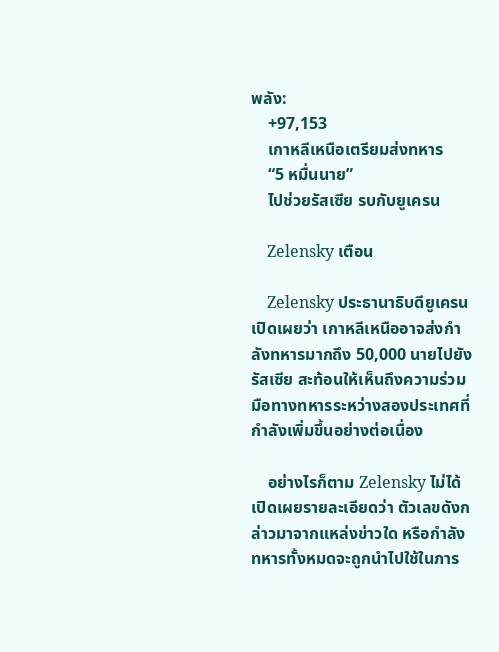พลัง:
    +97,153
    เกาหลีเหนือเตรียมส่งทหาร
    “5 หมื่นนาย”
    ไปช่วยรัสเซีย รบกับยูเครน

    Zelensky เตือน

    Zelensky ประธานาธิบดียูเครน เปิดเผยว่า เกาหลีเหนืออาจส่งกำลังทหารมากถึง 50,000 นายไปยังรัสเซีย สะท้อนให้เห็นถึงความร่วมมือทางทหารระหว่างสองประเทศที่กำลังเพิ่มขึ้นอย่างต่อเนื่อง

    อย่างไรก็ตาม Zelensky ไม่ได้เปิดเผยรายละเอียดว่า ตัวเลขดังกล่าวมาจากแหล่งข่าวใด หรือกำลังทหารทั้งหมดจะถูกนำไปใช้ในภาร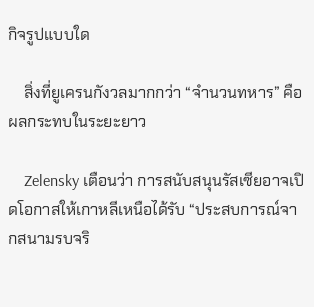กิจรูปแบบใด

    สิ่งที่ยูเครนกังวลมากกว่า “จำนวนทหาร” คือผลกระทบในระยะยาว

    Zelensky เตือนว่า การสนับสนุนรัสเซียอาจเปิดโอกาสให้เกาหลีเหนือได้รับ “ประสบการณ์จากสนามรบจริ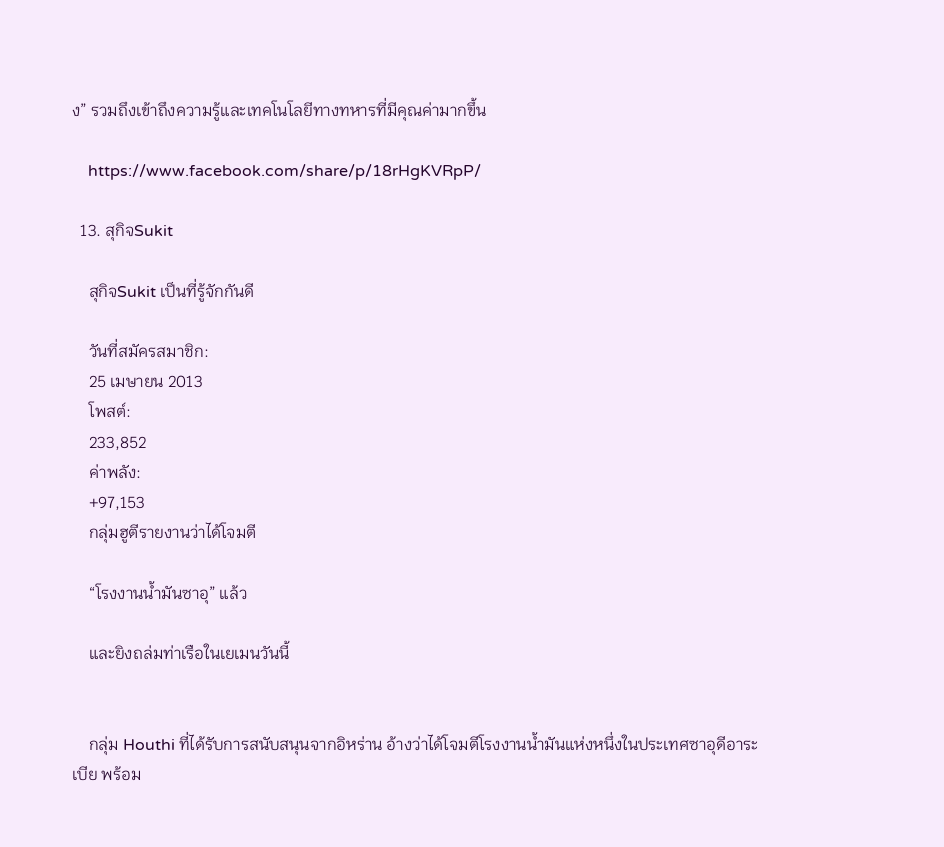ง” รวมถึงเข้าถึงความรู้และเทคโนโลยีทางทหารที่มีคุณค่ามากขึ้น

    https://www.facebook.com/share/p/18rHgKVRpP/

  13. สุกิจSukit

    สุกิจSukit เป็นที่รู้จักกันดี

    วันที่สมัครสมาชิก:
    25 เมษายน 2013
    โพสต์:
    233,852
    ค่าพลัง:
    +97,153
    กลุ่มฮูตีรายงานว่าได้โจมตี

    “โรงงานน้ำมันซาอุ” แล้ว

    และยิงถล่มท่าเรือในเยเมนวันนี้


    กลุ่ม Houthi ที่ได้รับการสนับสนุนจากอิหร่าน อ้างว่าได้โจมตีโรงงานน้ำมันแห่งหนึ่งในประเทศซาอุดีอาระเบีย พร้อม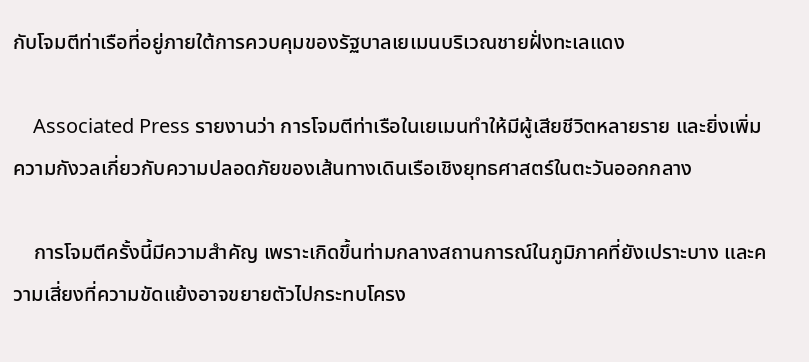กับโจมตีท่าเรือที่อยู่ภายใต้การควบคุมของรัฐบาลเยเมนบริเวณชายฝั่งทะเลแดง

    Associated Press รายงานว่า การโจมตีท่าเรือในเยเมนทำให้มีผู้เสียชีวิตหลายราย และยิ่งเพิ่มความกังวลเกี่ยวกับความปลอดภัยของเส้นทางเดินเรือเชิงยุทธศาสตร์ในตะวันออกกลาง

    การโจมตีครั้งนี้มีความสำคัญ เพราะเกิดขึ้นท่ามกลางสถานการณ์ในภูมิภาคที่ยังเปราะบาง และความเสี่ยงที่ความขัดแย้งอาจขยายตัวไปกระทบโครง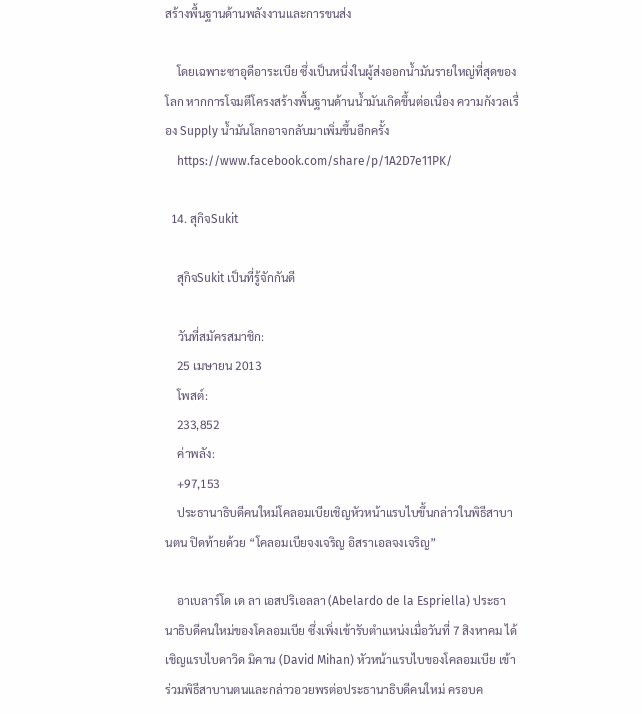สร้างพื้นฐานด้านพลังงานและการขนส่ง

    โดยเฉพาะซาอุดีอาระเบีย ซึ่งเป็นหนึ่งในผู้ส่งออกน้ำมันรายใหญ่ที่สุดของโลก หากการโจมตีโครงสร้างพื้นฐานด้านน้ำมันเกิดขึ้นต่อเนื่อง ความกังวลเรื่อง Supply น้ำมันโลกอาจกลับมาเพิ่มขึ้นอีกครั้ง
    https://www.facebook.com/share/p/1A2D7e11PK/

  14. สุกิจSukit

    สุกิจSukit เป็นที่รู้จักกันดี

    วันที่สมัครสมาชิก:
    25 เมษายน 2013
    โพสต์:
    233,852
    ค่าพลัง:
    +97,153
    ประธานาธิบดีคนใหม่โคลอมเบียเชิญหัวหน้าแรบไบขึ้นกล่าวในพิธีสาบานตน ปิดท้ายด้วย “โคลอมเบียจงเจริญ อิสราเอลจงเจริญ”

    อาเบลาร์โด เด ลา เอสปริเอลลา (Abelardo de la Espriella) ประธานาธิบดีคนใหม่ของโคลอมเบีย ซึ่งเพิ่งเข้ารับตำแหน่งเมื่อวันที่ 7 สิงหาคม ได้เชิญแรบไบดาวิด มิคาน (David Mihan) หัวหน้าแรบไบของโคลอมเบีย เข้าร่วมพิธีสาบานตนและกล่าวอวยพรต่อประธานาธิบดีคนใหม่ ครอบค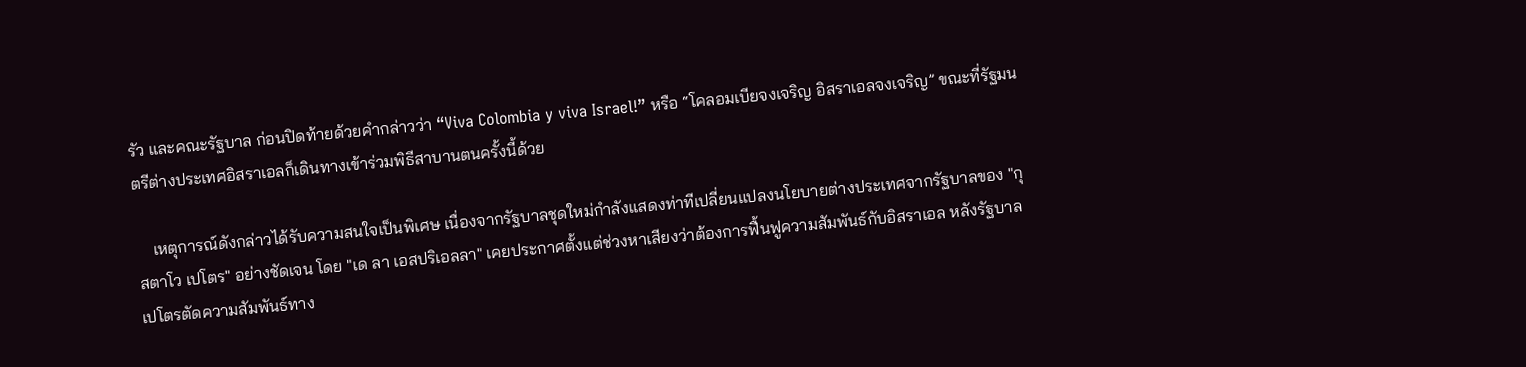รัว และคณะรัฐบาล ก่อนปิดท้ายด้วยคำกล่าวว่า “Viva Colombia y viva Israel!” หรือ “โคลอมเบียจงเจริญ อิสราเอลจงเจริญ” ขณะที่รัฐมนตรีต่างประเทศอิสราเอลก็เดินทางเข้าร่วมพิธีสาบานตนครั้งนี้ด้วย

    เหตุการณ์ดังกล่าวได้รับความสนใจเป็นพิเศษ เนื่องจากรัฐบาลชุดใหม่กำลังแสดงท่าทีเปลี่ยนแปลงนโยบายต่างประเทศจากรัฐบาลของ "กุสตาโว เปโตร" อย่างชัดเจน โดย "เด ลา เอสปริเอลลา" เคยประกาศตั้งแต่ช่วงหาเสียงว่าต้องการฟื้นฟูความสัมพันธ์กับอิสราเอล หลังรัฐบาลเปโตรตัดความสัมพันธ์ทาง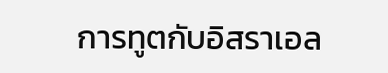การทูตกับอิสราเอล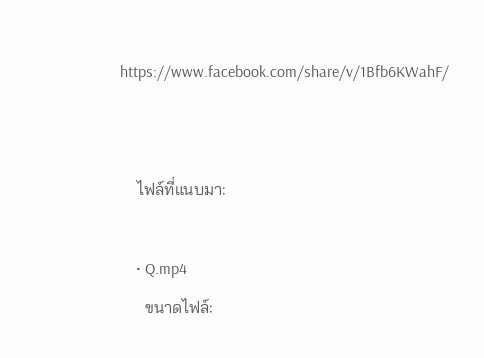https://www.facebook.com/share/v/1Bfb6KWahF/


    ไฟล์ที่แนบมา:

    • Q.mp4
      ขนาดไฟล์: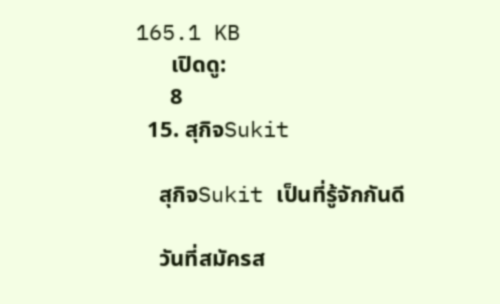165.1 KB
      เปิดดู:
      8
  15. สุกิจSukit

    สุกิจSukit เป็นที่รู้จักกันดี

    วันที่สมัครส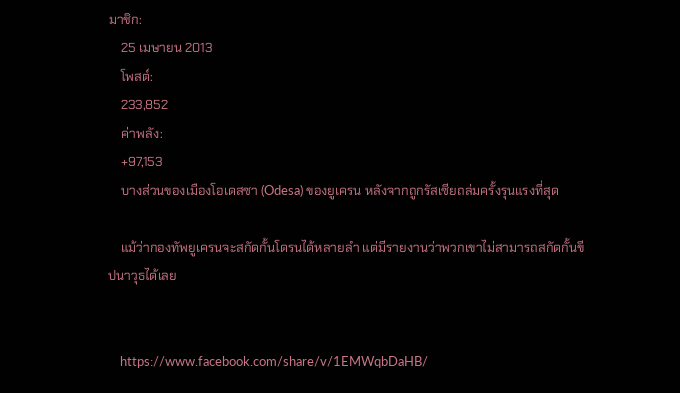มาชิก:
    25 เมษายน 2013
    โพสต์:
    233,852
    ค่าพลัง:
    +97,153
    บางส่วนของเมืองโอเดสซา (Odesa) ของยูเครน หลังจากถูกรัสเซียถล่มครั้งรุนแรงที่สุด

    แม้ว่ากองทัพยูเครนจะสกัดกั้นโดรนได้หลายลำ แต่มีรายงานว่าพวกเขาไม่สามารถสกัดกั้นขีปนาวุธได้เลย


    https://www.facebook.com/share/v/1EMWqbDaHB/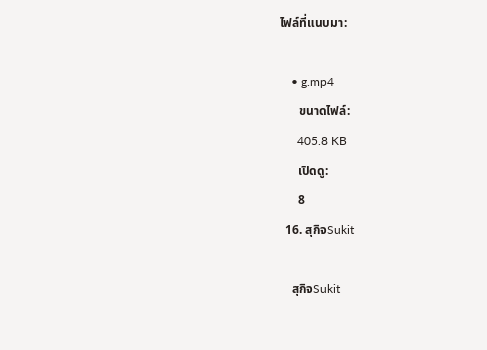ไฟล์ที่แนบมา:

    • g.mp4
      ขนาดไฟล์:
      405.8 KB
      เปิดดู:
      8
  16. สุกิจSukit

    สุกิจSukit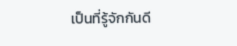เป็นที่รู้จักกันดี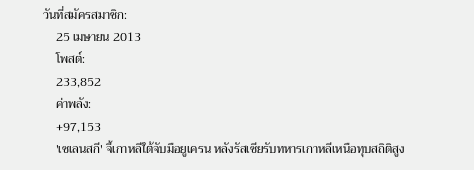วันที่สมัครสมาชิก:
    25 เมษายน 2013
    โพสต์:
    233,852
    ค่าพลัง:
    +97,153
    'เซเลนสกี' จี้เกาหลีใต้จับมือยูเครน หลังรัสเซียรับทหารเกาหลีเหนือทุบสถิติสูง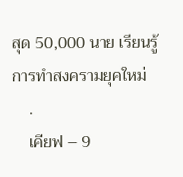สุด 50,000 นาย เรียนรู้การทำสงครามยุคใหม่
    .
    เคียฟ – 9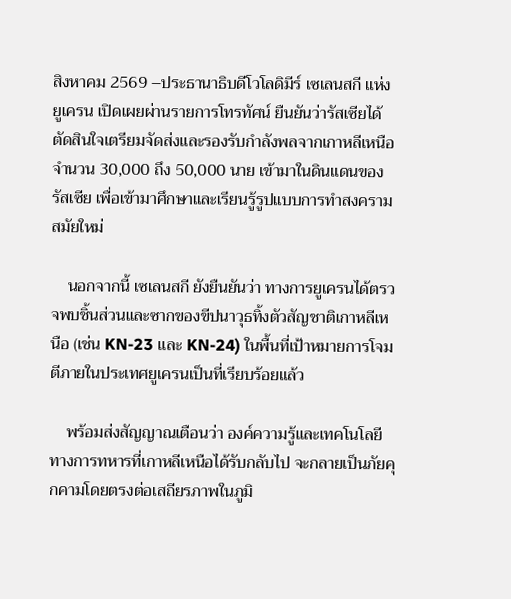สิงหาคม 2569 –ประธานาธิบดีโวโลดิมีร์ เซเลนสกี แห่งยูเครน เปิดเผยผ่านรายการโทรทัศน์ ยืนยันว่ารัสเซียได้ตัดสินใจเตรียมจัดส่งและรองรับกำลังพลจากเกาหลีเหนือจำนวน 30,000 ถึง 50,000 นาย เข้ามาในดินแดนของรัสเซีย เพื่อเข้ามาศึกษาและเรียนรู้รูปแบบการทำสงครามสมัยใหม่

    นอกจากนี้ เซเลนสกี ยังยืนยันว่า ทางการยูเครนได้ตรวจพบชิ้นส่วนและซากของขีปนาวุธทิ้งตัวสัญชาติเกาหลีเหนือ (เช่น KN-23 และ KN-24) ในพื้นที่เป้าหมายการโจมตีภายในประเทศยูเครนเป็นที่เรียบร้อยแล้ว

    พร้อมส่งสัญญาณเตือนว่า องค์ความรู้และเทคโนโลยีทางการทหารที่เกาหลีเหนือได้รับกลับไป จะกลายเป็นภัยคุกคามโดยตรงต่อเสถียรภาพในภูมิ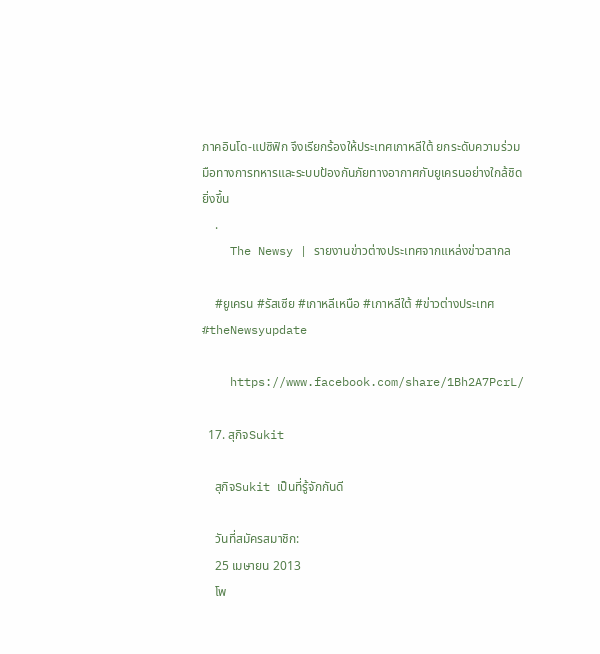ภาคอินโด-แปซิฟิก จึงเรียกร้องให้ประเทศเกาหลีใต้ ยกระดับความร่วมมือทางการทหารและระบบป้องกันภัยทางอากาศกับยูเครนอย่างใกล้ชิดยิ่งขึ้น
    .
    The Newsy | รายงานข่าวต่างประเทศจากแหล่งข่าวสากล

    #ยูเครน #รัสเซีย #เกาหลีเหนือ #เกาหลีใต้ #ข่าวต่างประเทศ #theNewsyupdate

    https://www.facebook.com/share/1Bh2A7PcrL/

  17. สุกิจSukit

    สุกิจSukit เป็นที่รู้จักกันดี

    วันที่สมัครสมาชิก:
    25 เมษายน 2013
    โพ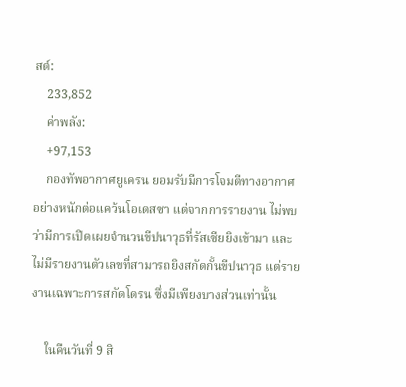สต์:
    233,852
    ค่าพลัง:
    +97,153
    กองทัพอากาศยูเครน ยอมรับมีการโจมตีทางอากาศอย่างหนักต่อแคว้นโอเดสซา แต่จากการรายงาน ไม่พบว่ามีการเปิดเผยจำนวนขีปนาวุธที่รัสเซียยิงเข้ามา และไม่มีรายงานตัวเลขที่สามารถยิงสกัดกั้นขีปนาวุธ แต่รายงานเฉพาะการสกัดโดรน ซึ่งมีเพียงบางส่วนเท่านั้น

    ในคืนวันที่ 9 สิ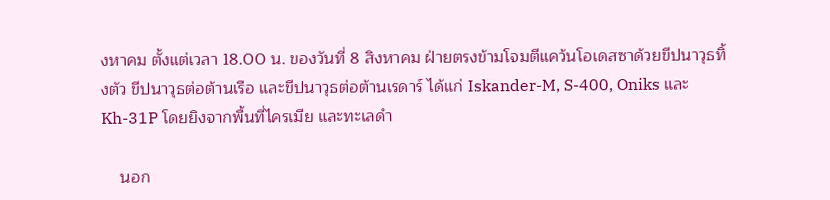งหาคม ตั้งแต่เวลา 18.00 น. ของวันที่ 8 สิงหาคม ฝ่ายตรงข้ามโจมตีแคว้นโอเดสซาด้วยขีปนาวุธทิ้งตัว ขีปนาวุธต่อต้านเรือ และขีปนาวุธต่อต้านเรดาร์ ได้แก่ Iskander-M, S-400, Oniks และ Kh-31P โดยยิงจากพื้นที่ไครเมีย และทะเลดำ

    นอก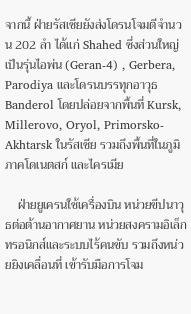จากนี้ ฝ่ายรัสเซียยังส่งโดรนโจมตีจำนวน 202 ลำ ได้แก่ Shahed ซึ่งส่วนใหญ่เป็นรุ่นไอพ่น (Geran-4) , Gerbera, Parodiya และโดรนบรรทุกอาวุธ Banderol โดยปล่อยจากพื้นที่ Kursk, Millerovo, Oryol, Primorsko-Akhtarsk ในรัสเซีย รวมถึงพื้นที่ในภูมิภาคโดเนตสก์ และไครเมีย

    ฝ่ายยูเครนใช้เครื่องบิน หน่วยขีปนาวุธต่อต้านอากาศยาน หน่วยสงครามอิเล็กทรอนิกส์และระบบไร้คนขับ รวมถึงหน่วยยิงเคลื่อนที่ เข้ารับมือการโจม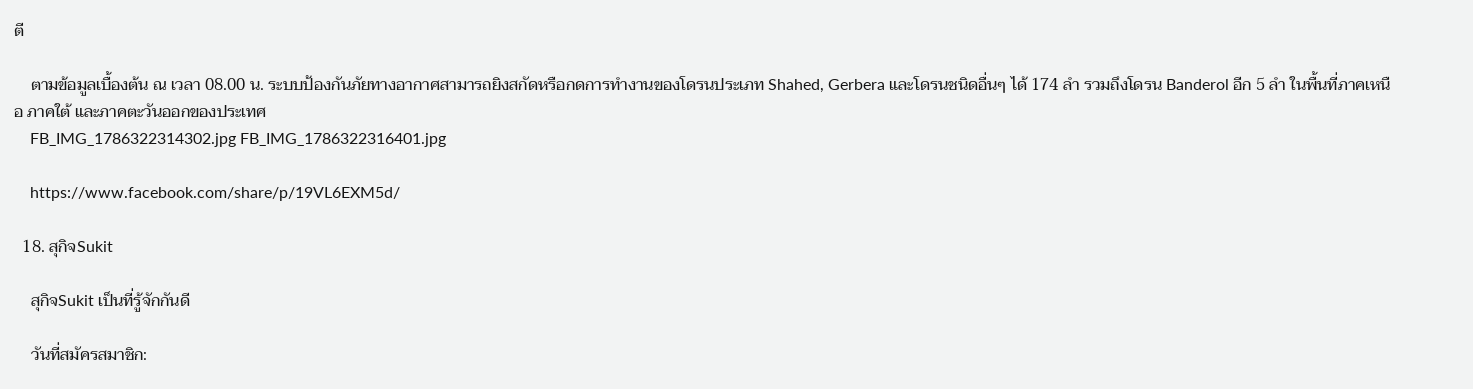ตี

    ตามข้อมูลเบื้องต้น ณ เวลา 08.00 น. ระบบป้องกันภัยทางอากาศสามารถยิงสกัดหรือกดการทำงานของโดรนประเภท Shahed, Gerbera และโดรนชนิดอื่นๆ ได้ 174 ลำ รวมถึงโดรน Banderol อีก 5 ลำ ในพื้นที่ภาคเหนือ ภาคใต้ และภาคตะวันออกของประเทศ
    FB_IMG_1786322314302.jpg FB_IMG_1786322316401.jpg

    https://www.facebook.com/share/p/19VL6EXM5d/

  18. สุกิจSukit

    สุกิจSukit เป็นที่รู้จักกันดี

    วันที่สมัครสมาชิก: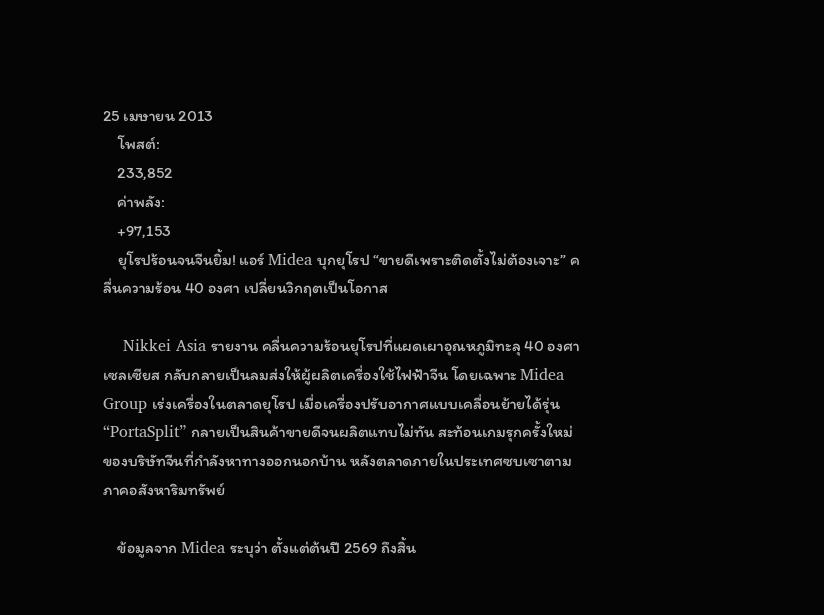25 เมษายน 2013
    โพสต์:
    233,852
    ค่าพลัง:
    +97,153
    ยุโรปร้อนจนจีนยิ้ม! แอร์ Midea บุกยุโรป “ขายดีเพราะติดตั้งไม่ต้องเจาะ” คลื่นความร้อน 40 องศา เปลี่ยนวิกฤตเป็นโอกาส

    Nikkei Asia รายงาน คลื่นความร้อนยุโรปที่แผดเผาอุณหภูมิทะลุ 40 องศาเซลเซียส กลับกลายเป็นลมส่งให้ผู้ผลิตเครื่องใช้ไฟฟ้าจีน โดยเฉพาะ Midea Group เร่งเครื่องในตลาดยุโรป เมื่อเครื่องปรับอากาศแบบเคลื่อนย้ายได้รุ่น “PortaSplit” กลายเป็นสินค้าขายดีจนผลิตแทบไม่ทัน สะท้อนเกมรุกครั้งใหม่ของบริษัทจีนที่กำลังหาทางออกนอกบ้าน หลังตลาดภายในประเทศซบเซาตามภาคอสังหาริมทรัพย์

    ข้อมูลจาก Midea ระบุว่า ตั้งแต่ต้นปี 2569 ถึงสิ้น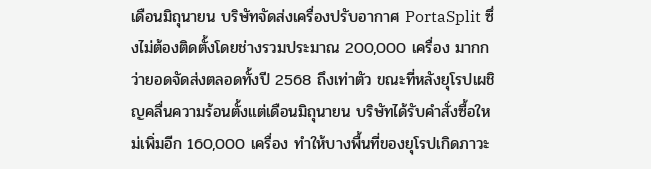เดือนมิถุนายน บริษัทจัดส่งเครื่องปรับอากาศ PortaSplit ซึ่งไม่ต้องติดตั้งโดยช่างรวมประมาณ 200,000 เครื่อง มากกว่ายอดจัดส่งตลอดทั้งปี 2568 ถึงเท่าตัว ขณะที่หลังยุโรปเผชิญคลื่นความร้อนตั้งแต่เดือนมิถุนายน บริษัทได้รับคำสั่งซื้อใหม่เพิ่มอีก 160,000 เครื่อง ทำให้บางพื้นที่ของยุโรปเกิดภาวะ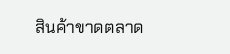สินค้าขาดตลาด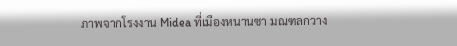ภาพจากโรงงาน Midea ที่เมืองหนานซา มณฑลกวาง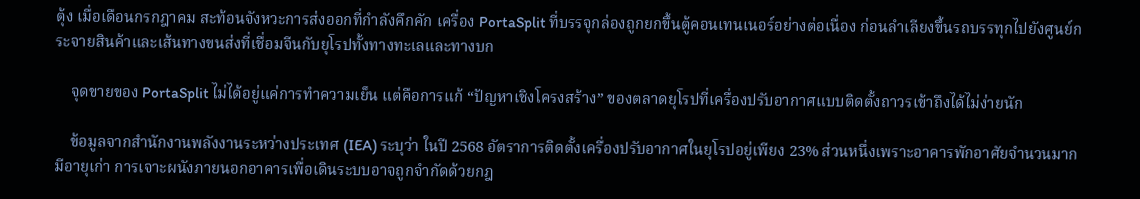ตุ้ง เมื่อเดือนกรกฎาคม สะท้อนจังหวะการส่งออกที่กำลังคึกคัก เครื่อง PortaSplit ที่บรรจุกล่องถูกยกขึ้นตู้คอนเทนเนอร์อย่างต่อเนื่อง ก่อนลำเลียงขึ้นรถบรรทุกไปยังศูนย์กระจายสินค้าและเส้นทางขนส่งที่เชื่อมจีนกับยุโรปทั้งทางทะเลและทางบก

    จุดขายของ PortaSplit ไม่ได้อยู่แค่การทำความเย็น แต่คือการแก้ “ปัญหาเชิงโครงสร้าง” ของตลาดยุโรปที่เครื่องปรับอากาศแบบติดตั้งถาวรเข้าถึงได้ไม่ง่ายนัก

    ข้อมูลจากสำนักงานพลังงานระหว่างประเทศ (IEA) ระบุว่า ในปี 2568 อัตราการติดตั้งเครื่องปรับอากาศในยุโรปอยู่เพียง 23% ส่วนหนึ่งเพราะอาคารพักอาศัยจำนวนมากมีอายุเก่า การเจาะผนังภายนอกอาคารเพื่อเดินระบบอาจถูกจำกัดด้วยกฎ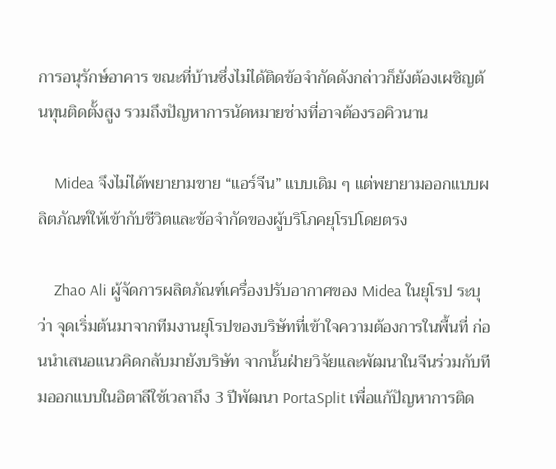การอนุรักษ์อาคาร ขณะที่บ้านซึ่งไม่ได้ติดข้อจำกัดดังกล่าวก็ยังต้องเผชิญต้นทุนติดตั้งสูง รวมถึงปัญหาการนัดหมายช่างที่อาจต้องรอคิวนาน

    Midea จึงไม่ได้พยายามขาย “แอร์จีน” แบบเดิม ๆ แต่พยายามออกแบบผลิตภัณฑ์ให้เข้ากับชีวิตและข้อจำกัดของผู้บริโภคยุโรปโดยตรง

    Zhao Ali ผู้จัดการผลิตภัณฑ์เครื่องปรับอากาศของ Midea ในยุโรป ระบุว่า จุดเริ่มต้นมาจากทีมงานยุโรปของบริษัทที่เข้าใจความต้องการในพื้นที่ ก่อนนำเสนอแนวคิดกลับมายังบริษัท จากนั้นฝ่ายวิจัยและพัฒนาในจีนร่วมกับทีมออกแบบในอิตาลีใช้เวลาถึง 3 ปีพัฒนา PortaSplit เพื่อแก้ปัญหาการติด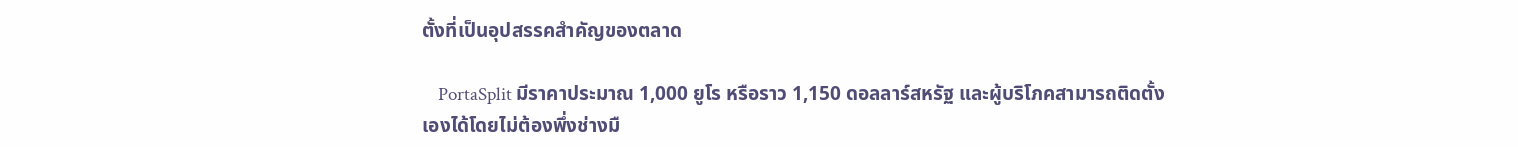ตั้งที่เป็นอุปสรรคสำคัญของตลาด

    PortaSplit มีราคาประมาณ 1,000 ยูโร หรือราว 1,150 ดอลลาร์สหรัฐ และผู้บริโภคสามารถติดตั้งเองได้โดยไม่ต้องพึ่งช่างมื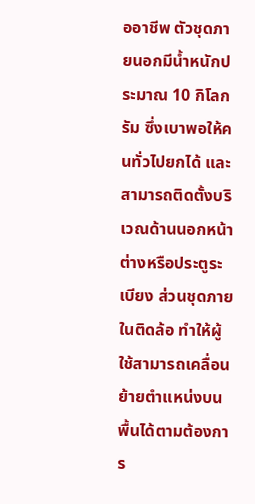ออาชีพ ตัวชุดภายนอกมีน้ำหนักประมาณ 10 กิโลกรัม ซึ่งเบาพอให้คนทั่วไปยกได้ และสามารถติดตั้งบริเวณด้านนอกหน้าต่างหรือประตูระเบียง ส่วนชุดภายในติดล้อ ทำให้ผู้ใช้สามารถเคลื่อนย้ายตำแหน่งบนพื้นได้ตามต้องการ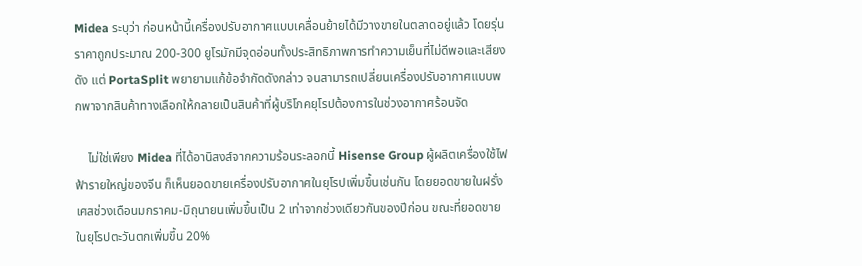Midea ระบุว่า ก่อนหน้านี้เครื่องปรับอากาศแบบเคลื่อนย้ายได้มีวางขายในตลาดอยู่แล้ว โดยรุ่นราคาถูกประมาณ 200-300 ยูโรมักมีจุดอ่อนทั้งประสิทธิภาพการทำความเย็นที่ไม่ดีพอและเสียงดัง แต่ PortaSplit พยายามแก้ข้อจำกัดดังกล่าว จนสามารถเปลี่ยนเครื่องปรับอากาศแบบพกพาจากสินค้าทางเลือกให้กลายเป็นสินค้าที่ผู้บริโภคยุโรปต้องการในช่วงอากาศร้อนจัด

    ไม่ใช่เพียง Midea ที่ได้อานิสงส์จากความร้อนระลอกนี้ Hisense Group ผู้ผลิตเครื่องใช้ไฟฟ้ารายใหญ่ของจีน ก็เห็นยอดขายเครื่องปรับอากาศในยุโรปเพิ่มขึ้นเช่นกัน โดยยอดขายในฝรั่งเศสช่วงเดือนมกราคม-มิถุนายนเพิ่มขึ้นเป็น 2 เท่าจากช่วงเดียวกันของปีก่อน ขณะที่ยอดขายในยุโรปตะวันตกเพิ่มขึ้น 20%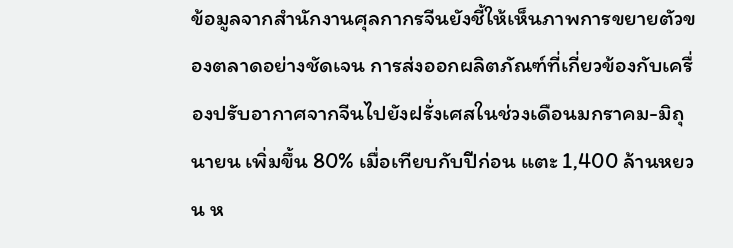ข้อมูลจากสำนักงานศุลกากรจีนยังชี้ให้เห็นภาพการขยายตัวของตลาดอย่างชัดเจน การส่งออกผลิตภัณฑ์ที่เกี่ยวข้องกับเครื่องปรับอากาศจากจีนไปยังฝรั่งเศสในช่วงเดือนมกราคม-มิถุนายน เพิ่มขึ้น 80% เมื่อเทียบกับปีก่อน แตะ 1,400 ล้านหยวน ห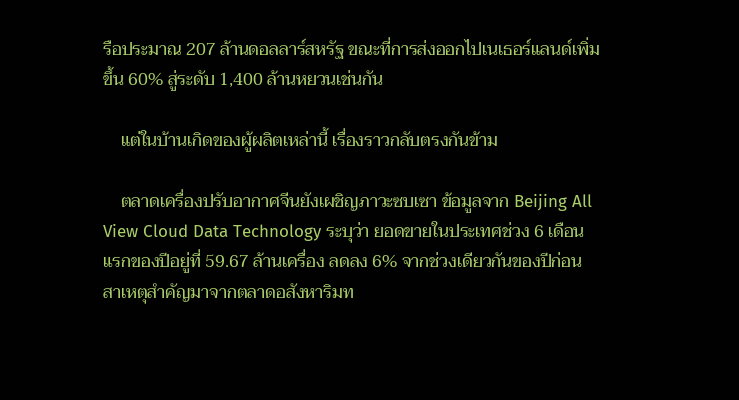รือประมาณ 207 ล้านดอลลาร์สหรัฐ ขณะที่การส่งออกไปเนเธอร์แลนด์เพิ่มขึ้น 60% สู่ระดับ 1,400 ล้านหยวนเช่นกัน

    แต่ในบ้านเกิดของผู้ผลิตเหล่านี้ เรื่องราวกลับตรงกันข้าม

    ตลาดเครื่องปรับอากาศจีนยังเผชิญภาวะซบเซา ข้อมูลจาก Beijing All View Cloud Data Technology ระบุว่า ยอดขายในประเทศช่วง 6 เดือนแรกของปีอยู่ที่ 59.67 ล้านเครื่อง ลดลง 6% จากช่วงเดียวกันของปีก่อน สาเหตุสำคัญมาจากตลาดอสังหาริมท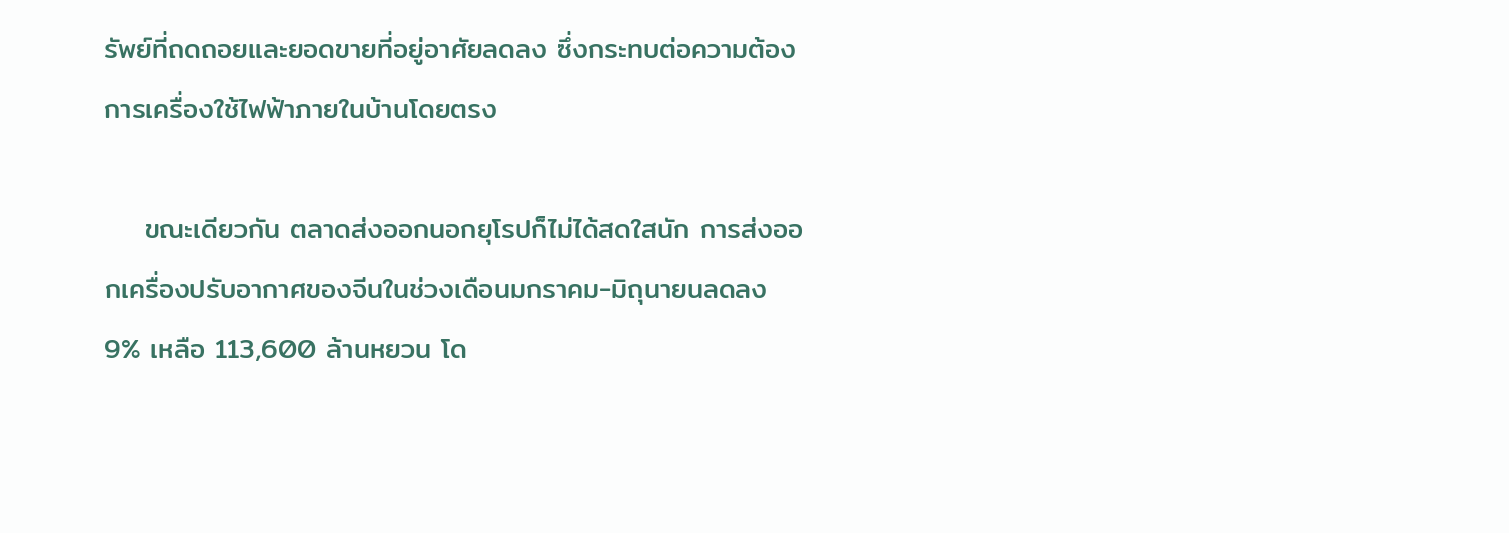รัพย์ที่ถดถอยและยอดขายที่อยู่อาศัยลดลง ซึ่งกระทบต่อความต้องการเครื่องใช้ไฟฟ้าภายในบ้านโดยตรง

    ขณะเดียวกัน ตลาดส่งออกนอกยุโรปก็ไม่ได้สดใสนัก การส่งออกเครื่องปรับอากาศของจีนในช่วงเดือนมกราคม-มิถุนายนลดลง 9% เหลือ 113,600 ล้านหยวน โด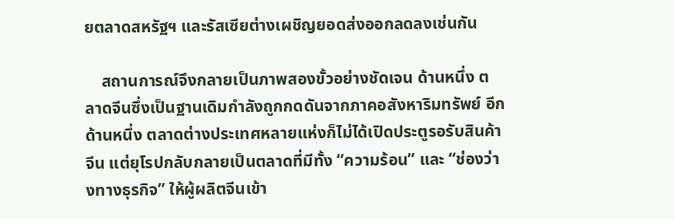ยตลาดสหรัฐฯ และรัสเซียต่างเผชิญยอดส่งออกลดลงเช่นกัน

    สถานการณ์จึงกลายเป็นภาพสองขั้วอย่างชัดเจน ด้านหนึ่ง ตลาดจีนซึ่งเป็นฐานเดิมกำลังถูกกดดันจากภาคอสังหาริมทรัพย์ อีกด้านหนึ่ง ตลาดต่างประเทศหลายแห่งก็ไม่ได้เปิดประตูรอรับสินค้าจีน แต่ยุโรปกลับกลายเป็นตลาดที่มีทั้ง “ความร้อน” และ “ช่องว่างทางธุรกิจ” ให้ผู้ผลิตจีนเข้า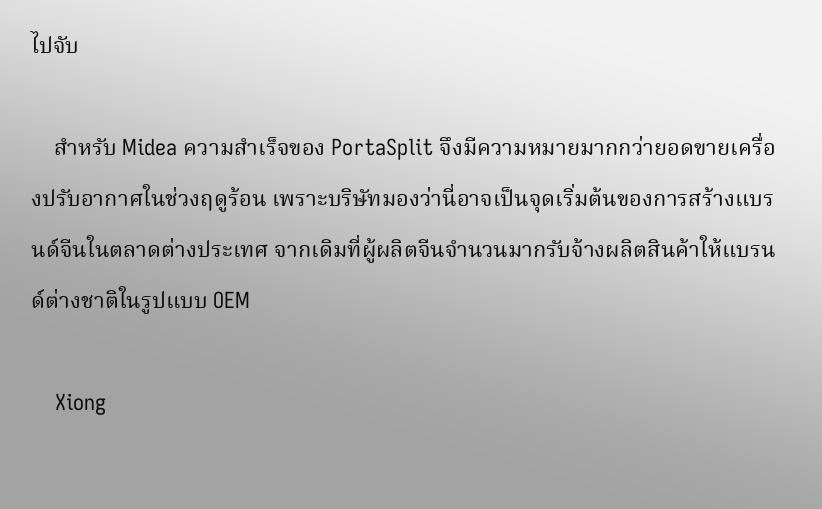ไปจับ

    สำหรับ Midea ความสำเร็จของ PortaSplit จึงมีความหมายมากกว่ายอดขายเครื่องปรับอากาศในช่วงฤดูร้อน เพราะบริษัทมองว่านี่อาจเป็นจุดเริ่มต้นของการสร้างแบรนด์จีนในตลาดต่างประเทศ จากเดิมที่ผู้ผลิตจีนจำนวนมากรับจ้างผลิตสินค้าให้แบรนด์ต่างชาติในรูปแบบ OEM

    Xiong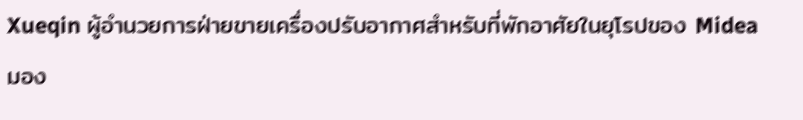Xueqin ผู้อำนวยการฝ่ายขายเครื่องปรับอากาศสำหรับที่พักอาศัยในยุโรปของ Midea มอง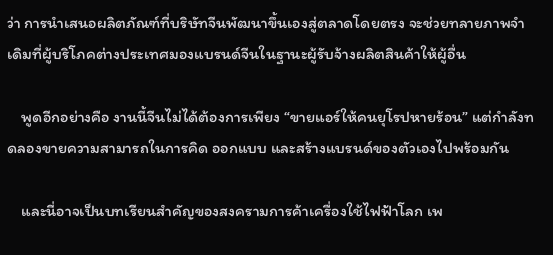ว่า การนำเสนอผลิตภัณฑ์ที่บริษัทจีนพัฒนาขึ้นเองสู่ตลาดโดยตรง จะช่วยทลายภาพจำเดิมที่ผู้บริโภคต่างประเทศมองแบรนด์จีนในฐานะผู้รับจ้างผลิตสินค้าให้ผู้อื่น

    พูดอีกอย่างคือ งานนี้จีนไม่ได้ต้องการเพียง “ขายแอร์ให้คนยุโรปหายร้อน” แต่กำลังทดลองขายความสามารถในการคิด ออกแบบ และสร้างแบรนด์ของตัวเองไปพร้อมกัน

    และนี่อาจเป็นบทเรียนสำคัญของสงครามการค้าเครื่องใช้ไฟฟ้าโลก เพ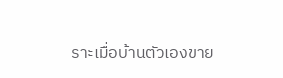ราะเมื่อบ้านตัวเองขาย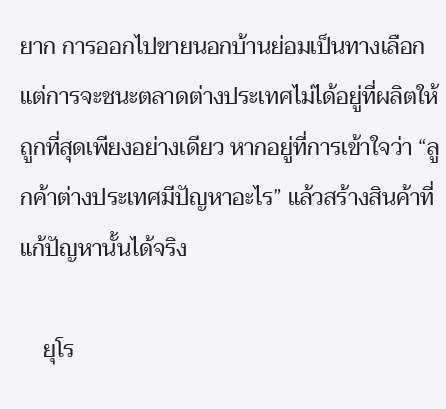ยาก การออกไปขายนอกบ้านย่อมเป็นทางเลือก แต่การจะชนะตลาดต่างประเทศไม่ได้อยู่ที่ผลิตให้ถูกที่สุดเพียงอย่างเดียว หากอยู่ที่การเข้าใจว่า “ลูกค้าต่างประเทศมีปัญหาอะไร” แล้วสร้างสินค้าที่แก้ปัญหานั้นได้จริง

    ยุโร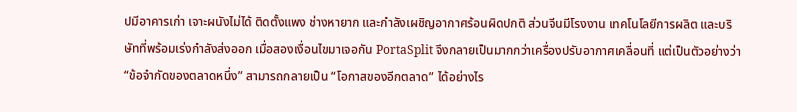ปมีอาคารเก่า เจาะผนังไม่ได้ ติดตั้งแพง ช่างหายาก และกำลังเผชิญอากาศร้อนผิดปกติ ส่วนจีนมีโรงงาน เทคโนโลยีการผลิต และบริษัทที่พร้อมเร่งกำลังส่งออก เมื่อสองเงื่อนไขมาเจอกัน PortaSplit จึงกลายเป็นมากกว่าเครื่องปรับอากาศเคลื่อนที่ แต่เป็นตัวอย่างว่า “ข้อจำกัดของตลาดหนึ่ง” สามารถกลายเป็น “โอกาสของอีกตลาด” ได้อย่างไร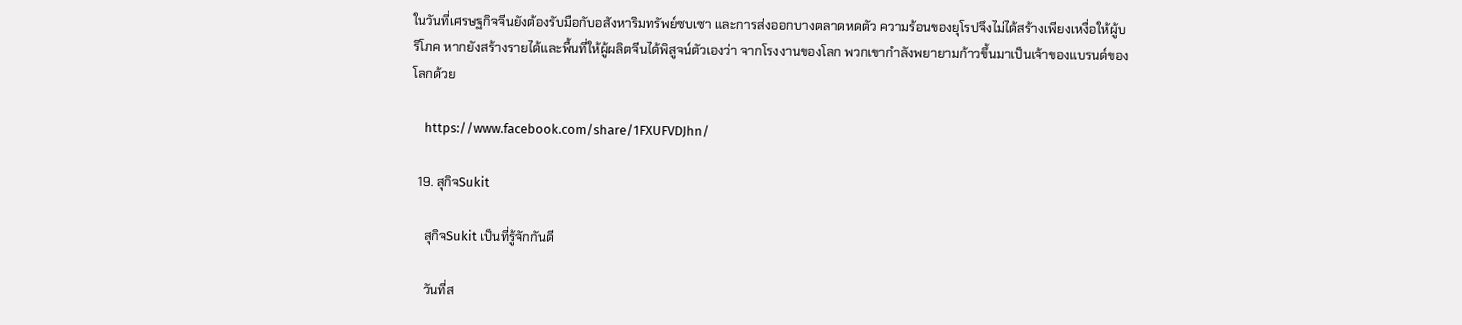ในวันที่เศรษฐกิจจีนยังต้องรับมือกับอสังหาริมทรัพย์ซบเซา และการส่งออกบางตลาดหดตัว ความร้อนของยุโรปจึงไม่ได้สร้างเพียงเหงื่อให้ผู้บริโภค หากยังสร้างรายได้และพื้นที่ให้ผู้ผลิตจีนได้พิสูจน์ตัวเองว่า จากโรงงานของโลก พวกเขากำลังพยายามก้าวขึ้นมาเป็นเจ้าของแบรนด์ของโลกด้วย

    https://www.facebook.com/share/1FXUFVDJhn/

  19. สุกิจSukit

    สุกิจSukit เป็นที่รู้จักกันดี

    วันที่ส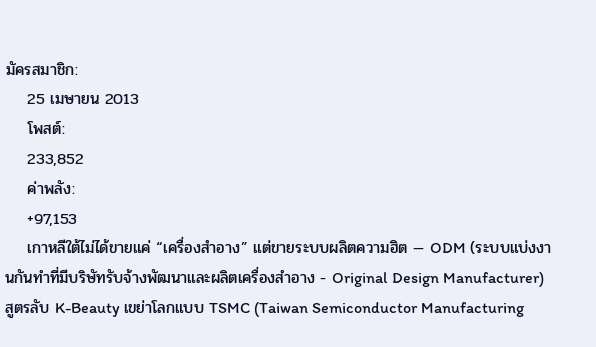มัครสมาชิก:
    25 เมษายน 2013
    โพสต์:
    233,852
    ค่าพลัง:
    +97,153
    เกาหลีใต้ไม่ได้ขายแค่ “เครื่องสำอาง” แต่ขายระบบผลิตความฮิต — ODM (ระบบแบ่งงานกันทำที่มีบริษัทรับจ้างพัฒนาและผลิตเครื่องสำอาง - Original Design Manufacturer) สูตรลับ K-Beauty เขย่าโลกแบบ TSMC (Taiwan Semiconductor Manufacturing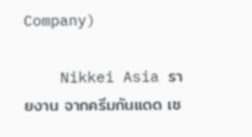Company)

    Nikkei Asia รายงาน จากครีมกันแดด เซ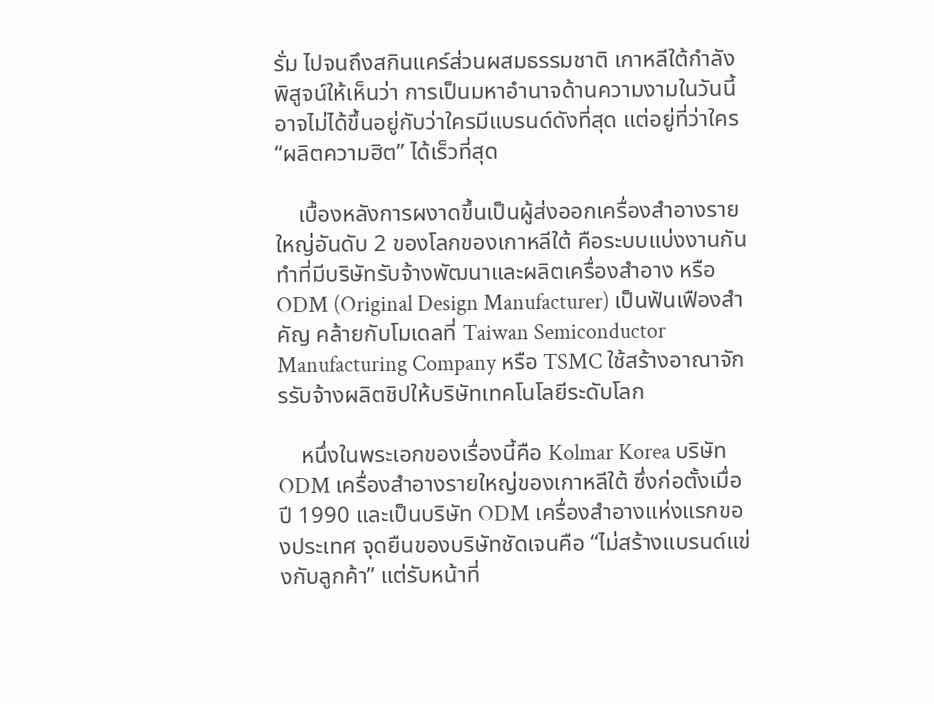รั่ม ไปจนถึงสกินแคร์ส่วนผสมธรรมชาติ เกาหลีใต้กำลังพิสูจน์ให้เห็นว่า การเป็นมหาอำนาจด้านความงามในวันนี้ อาจไม่ได้ขึ้นอยู่กับว่าใครมีแบรนด์ดังที่สุด แต่อยู่ที่ว่าใคร “ผลิตความฮิต” ได้เร็วที่สุด

    เบื้องหลังการผงาดขึ้นเป็นผู้ส่งออกเครื่องสำอางรายใหญ่อันดับ 2 ของโลกของเกาหลีใต้ คือระบบแบ่งงานกันทำที่มีบริษัทรับจ้างพัฒนาและผลิตเครื่องสำอาง หรือ ODM (Original Design Manufacturer) เป็นฟันเฟืองสำคัญ คล้ายกับโมเดลที่ Taiwan Semiconductor Manufacturing Company หรือ TSMC ใช้สร้างอาณาจักรรับจ้างผลิตชิปให้บริษัทเทคโนโลยีระดับโลก

    หนึ่งในพระเอกของเรื่องนี้คือ Kolmar Korea บริษัท ODM เครื่องสำอางรายใหญ่ของเกาหลีใต้ ซึ่งก่อตั้งเมื่อปี 1990 และเป็นบริษัท ODM เครื่องสำอางแห่งแรกของประเทศ จุดยืนของบริษัทชัดเจนคือ “ไม่สร้างแบรนด์แข่งกับลูกค้า” แต่รับหน้าที่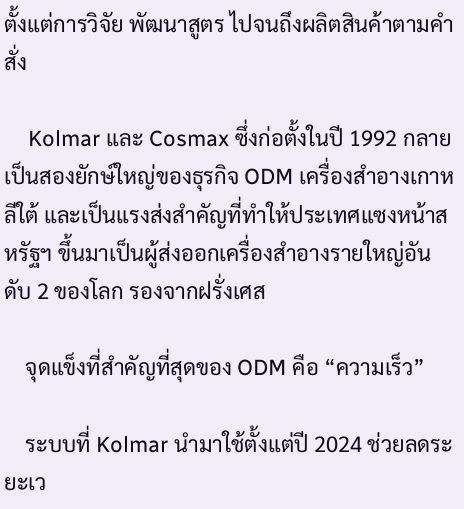ตั้งแต่การวิจัย พัฒนาสูตร ไปจนถึงผลิตสินค้าตามคำสั่ง

    Kolmar และ Cosmax ซึ่งก่อตั้งในปี 1992 กลายเป็นสองยักษ์ใหญ่ของธุรกิจ ODM เครื่องสำอางเกาหลีใต้ และเป็นแรงส่งสำคัญที่ทำให้ประเทศแซงหน้าสหรัฐฯ ขึ้นมาเป็นผู้ส่งออกเครื่องสำอางรายใหญ่อันดับ 2 ของโลก รองจากฝรั่งเศส

    จุดแข็งที่สำคัญที่สุดของ ODM คือ “ความเร็ว”

    ระบบที่ Kolmar นำมาใช้ตั้งแต่ปี 2024 ช่วยลดระยะเว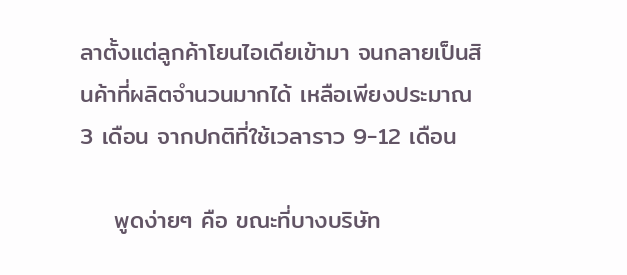ลาตั้งแต่ลูกค้าโยนไอเดียเข้ามา จนกลายเป็นสินค้าที่ผลิตจำนวนมากได้ เหลือเพียงประมาณ 3 เดือน จากปกติที่ใช้เวลาราว 9-12 เดือน

    พูดง่ายๆ คือ ขณะที่บางบริษัท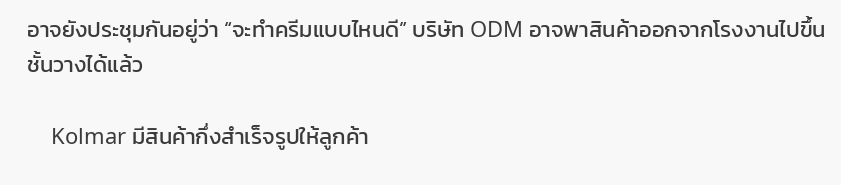อาจยังประชุมกันอยู่ว่า “จะทำครีมแบบไหนดี” บริษัท ODM อาจพาสินค้าออกจากโรงงานไปขึ้นชั้นวางได้แล้ว

    Kolmar มีสินค้ากึ่งสำเร็จรูปให้ลูกค้า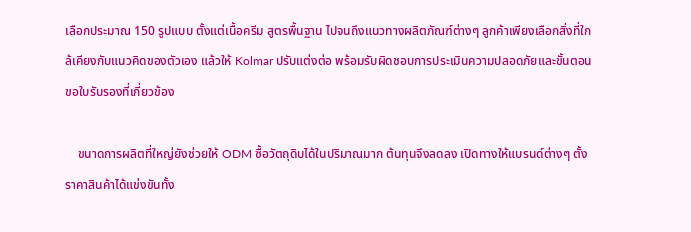เลือกประมาณ 150 รูปแบบ ตั้งแต่เนื้อครีม สูตรพื้นฐาน ไปจนถึงแนวทางผลิตภัณฑ์ต่างๆ ลูกค้าเพียงเลือกสิ่งที่ใกล้เคียงกับแนวคิดของตัวเอง แล้วให้ Kolmar ปรับแต่งต่อ พร้อมรับผิดชอบการประเมินความปลอดภัยและขั้นตอนขอใบรับรองที่เกี่ยวข้อง

    ขนาดการผลิตที่ใหญ่ยังช่วยให้ ODM ซื้อวัตถุดิบได้ในปริมาณมาก ต้นทุนจึงลดลง เปิดทางให้แบรนด์ต่างๆ ตั้งราคาสินค้าได้แข่งขันทั้ง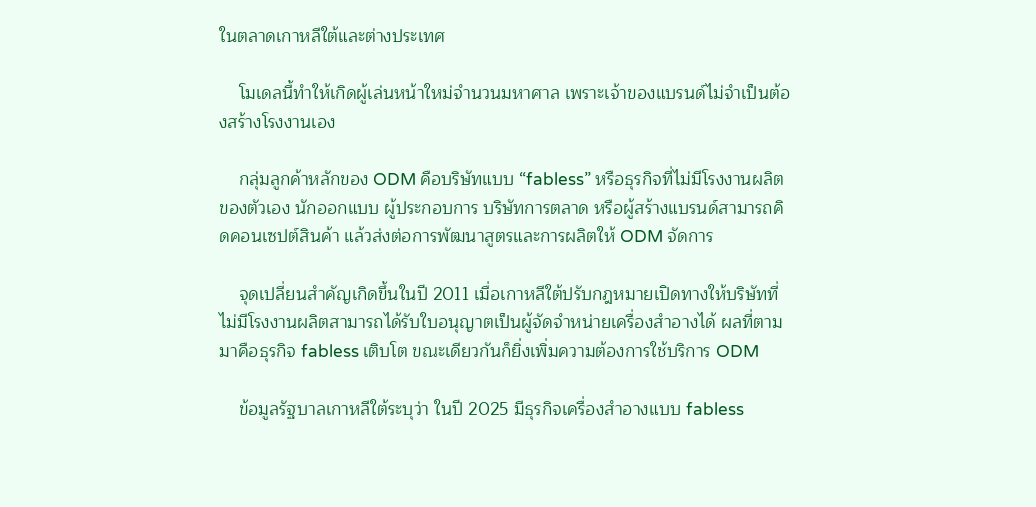ในตลาดเกาหลีใต้และต่างประเทศ

    โมเดลนี้ทำให้เกิดผู้เล่นหน้าใหม่จำนวนมหาศาล เพราะเจ้าของแบรนด์ไม่จำเป็นต้องสร้างโรงงานเอง

    กลุ่มลูกค้าหลักของ ODM คือบริษัทแบบ “fabless” หรือธุรกิจที่ไม่มีโรงงานผลิตของตัวเอง นักออกแบบ ผู้ประกอบการ บริษัทการตลาด หรือผู้สร้างแบรนด์สามารถคิดคอนเซปต์สินค้า แล้วส่งต่อการพัฒนาสูตรและการผลิตให้ ODM จัดการ

    จุดเปลี่ยนสำคัญเกิดขึ้นในปี 2011 เมื่อเกาหลีใต้ปรับกฎหมายเปิดทางให้บริษัทที่ไม่มีโรงงานผลิตสามารถได้รับใบอนุญาตเป็นผู้จัดจำหน่ายเครื่องสำอางได้ ผลที่ตามมาคือธุรกิจ fabless เติบโต ขณะเดียวกันก็ยิ่งเพิ่มความต้องการใช้บริการ ODM

    ข้อมูลรัฐบาลเกาหลีใต้ระบุว่า ในปี 2025 มีธุรกิจเครื่องสำอางแบบ fabless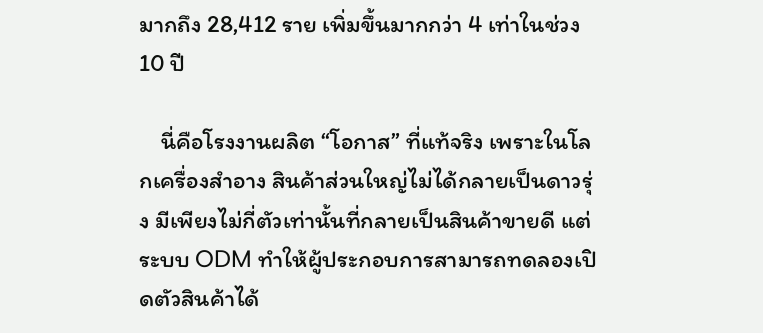มากถึง 28,412 ราย เพิ่มขึ้นมากกว่า 4 เท่าในช่วง 10 ปี

    นี่คือโรงงานผลิต “โอกาส” ที่แท้จริง เพราะในโลกเครื่องสำอาง สินค้าส่วนใหญ่ไม่ได้กลายเป็นดาวรุ่ง มีเพียงไม่กี่ตัวเท่านั้นที่กลายเป็นสินค้าขายดี แต่ระบบ ODM ทำให้ผู้ประกอบการสามารถทดลองเปิดตัวสินค้าได้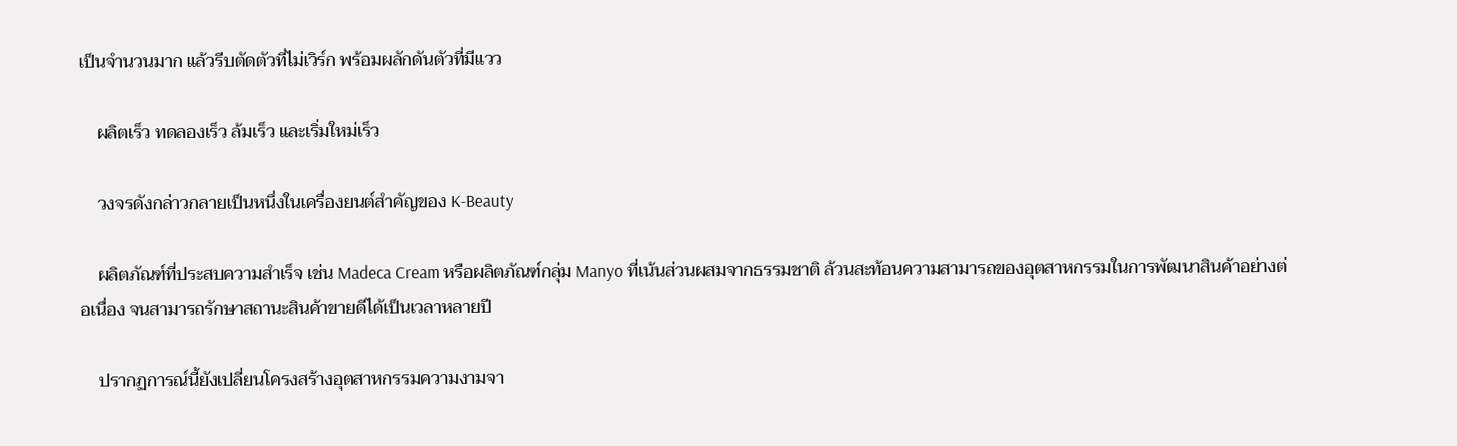เป็นจำนวนมาก แล้วรีบตัดตัวที่ไม่เวิร์ก พร้อมผลักดันตัวที่มีแวว

    ผลิตเร็ว ทดลองเร็ว ล้มเร็ว และเริ่มใหม่เร็ว

    วงจรดังกล่าวกลายเป็นหนึ่งในเครื่องยนต์สำคัญของ K-Beauty

    ผลิตภัณฑ์ที่ประสบความสำเร็จ เช่น Madeca Cream หรือผลิตภัณฑ์กลุ่ม Manyo ที่เน้นส่วนผสมจากธรรมชาติ ล้วนสะท้อนความสามารถของอุตสาหกรรมในการพัฒนาสินค้าอย่างต่อเนื่อง จนสามารถรักษาสถานะสินค้าขายดีได้เป็นเวลาหลายปี

    ปรากฏการณ์นี้ยังเปลี่ยนโครงสร้างอุตสาหกรรมความงามจา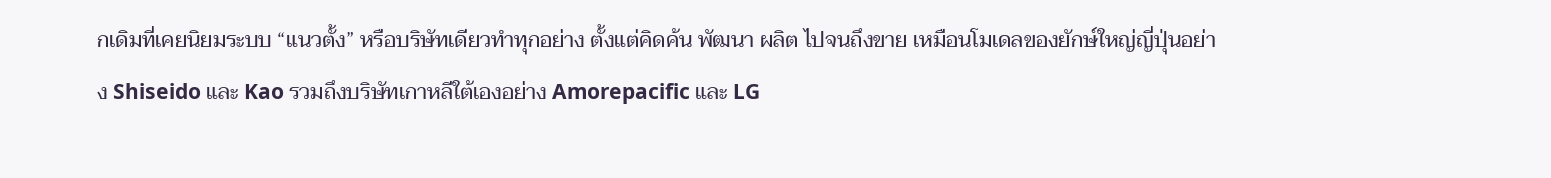กเดิมที่เคยนิยมระบบ “แนวตั้ง” หรือบริษัทเดียวทำทุกอย่าง ตั้งแต่คิดค้น พัฒนา ผลิต ไปจนถึงขาย เหมือนโมเดลของยักษ์ใหญ่ญี่ปุ่นอย่าง Shiseido และ Kao รวมถึงบริษัทเกาหลีใต้เองอย่าง Amorepacific และ LG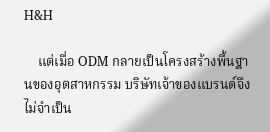H&H

    แต่เมื่อ ODM กลายเป็นโครงสร้างพื้นฐานของอุตสาหกรรม บริษัทเจ้าของแบรนด์จึงไม่จำเป็น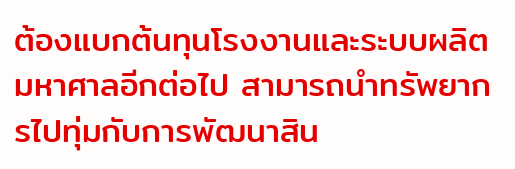ต้องแบกต้นทุนโรงงานและระบบผลิตมหาศาลอีกต่อไป สามารถนำทรัพยากรไปทุ่มกับการพัฒนาสิน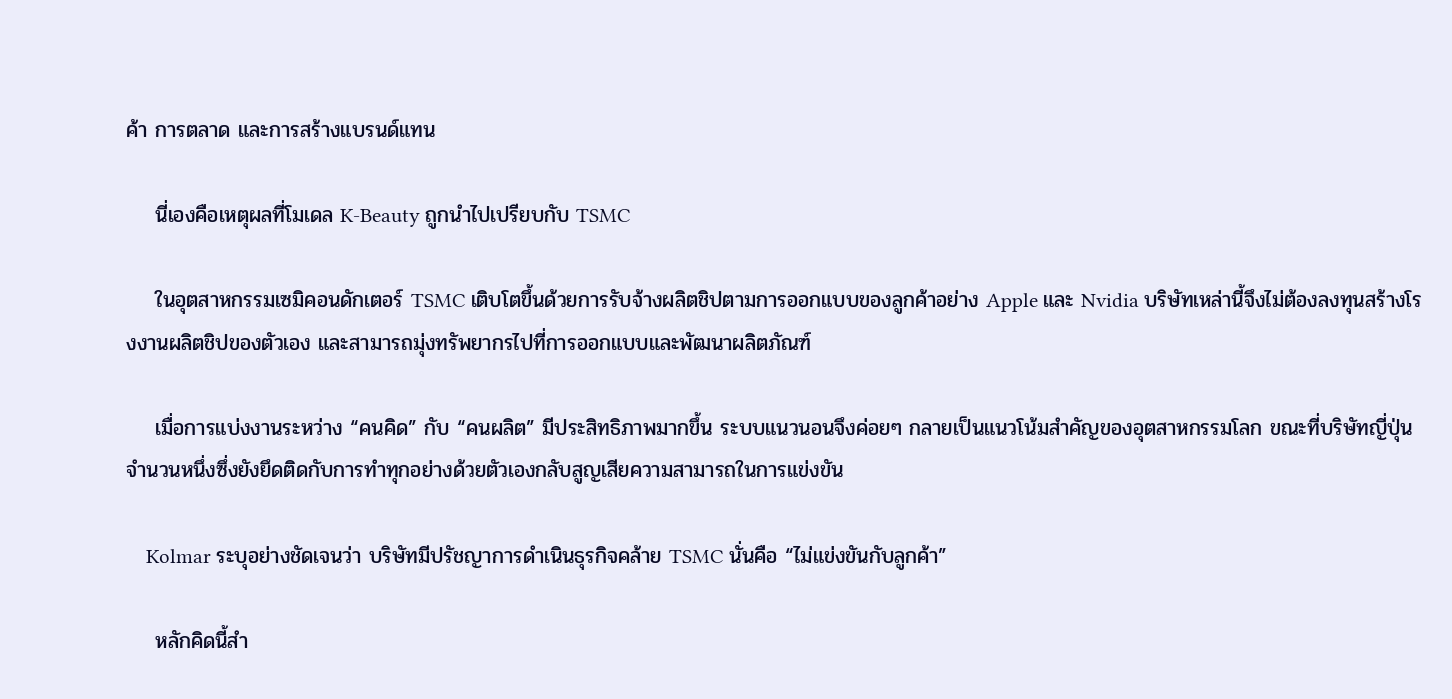ค้า การตลาด และการสร้างแบรนด์แทน

    นี่เองคือเหตุผลที่โมเดล K-Beauty ถูกนำไปเปรียบกับ TSMC

    ในอุตสาหกรรมเซมิคอนดักเตอร์ TSMC เติบโตขึ้นด้วยการรับจ้างผลิตชิปตามการออกแบบของลูกค้าอย่าง Apple และ Nvidia บริษัทเหล่านี้จึงไม่ต้องลงทุนสร้างโรงงานผลิตชิปของตัวเอง และสามารถมุ่งทรัพยากรไปที่การออกแบบและพัฒนาผลิตภัณฑ์

    เมื่อการแบ่งงานระหว่าง “คนคิด” กับ “คนผลิต” มีประสิทธิภาพมากขึ้น ระบบแนวนอนจึงค่อยๆ กลายเป็นแนวโน้มสำคัญของอุตสาหกรรมโลก ขณะที่บริษัทญี่ปุ่นจำนวนหนึ่งซึ่งยังยึดติดกับการทำทุกอย่างด้วยตัวเองกลับสูญเสียความสามารถในการแข่งขัน

    Kolmar ระบุอย่างชัดเจนว่า บริษัทมีปรัชญาการดำเนินธุรกิจคล้าย TSMC นั่นคือ “ไม่แข่งขันกับลูกค้า”

    หลักคิดนี้สำ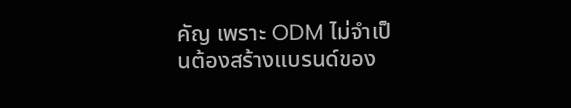คัญ เพราะ ODM ไม่จำเป็นต้องสร้างแบรนด์ของ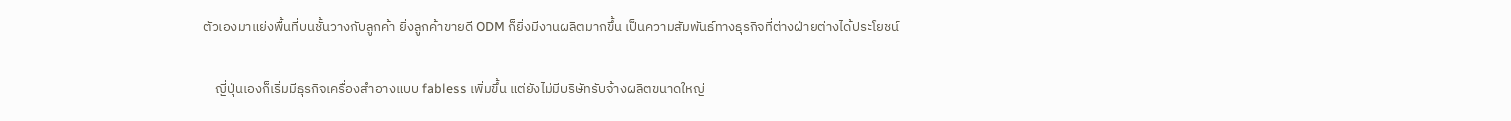ตัวเองมาแย่งพื้นที่บนชั้นวางกับลูกค้า ยิ่งลูกค้าขายดี ODM ก็ยิ่งมีงานผลิตมากขึ้น เป็นความสัมพันธ์ทางธุรกิจที่ต่างฝ่ายต่างได้ประโยชน์

    ญี่ปุ่นเองก็เริ่มมีธุรกิจเครื่องสำอางแบบ fabless เพิ่มขึ้น แต่ยังไม่มีบริษัทรับจ้างผลิตขนาดใหญ่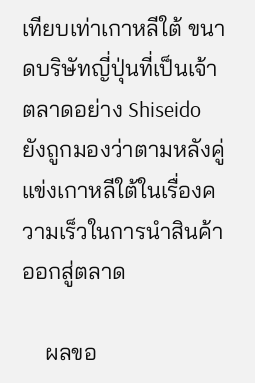เทียบเท่าเกาหลีใต้ ขนาดบริษัทญี่ปุ่นที่เป็นเจ้าตลาดอย่าง Shiseido ยังถูกมองว่าตามหลังคู่แข่งเกาหลีใต้ในเรื่องความเร็วในการนำสินค้าออกสู่ตลาด

    ผลขอ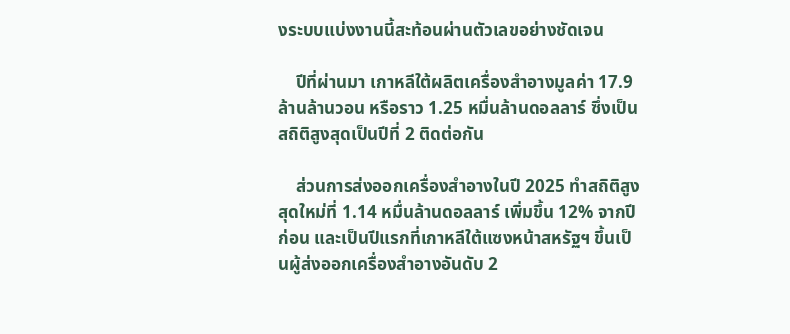งระบบแบ่งงานนี้สะท้อนผ่านตัวเลขอย่างชัดเจน

    ปีที่ผ่านมา เกาหลีใต้ผลิตเครื่องสำอางมูลค่า 17.9 ล้านล้านวอน หรือราว 1.25 หมื่นล้านดอลลาร์ ซึ่งเป็นสถิติสูงสุดเป็นปีที่ 2 ติดต่อกัน

    ส่วนการส่งออกเครื่องสำอางในปี 2025 ทำสถิติสูงสุดใหม่ที่ 1.14 หมื่นล้านดอลลาร์ เพิ่มขึ้น 12% จากปีก่อน และเป็นปีแรกที่เกาหลีใต้แซงหน้าสหรัฐฯ ขึ้นเป็นผู้ส่งออกเครื่องสำอางอันดับ 2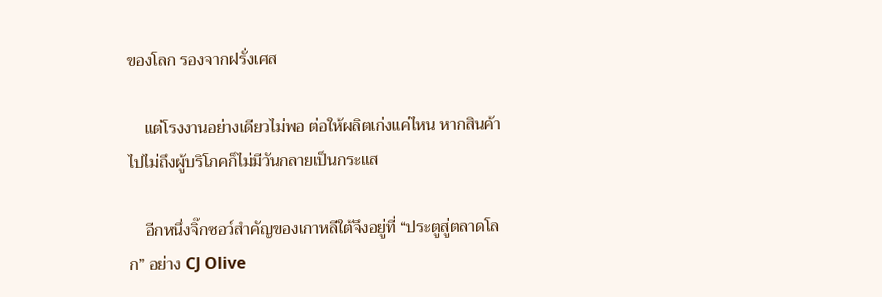ของโลก รองจากฝรั่งเศส

    แต่โรงงานอย่างเดียวไม่พอ ต่อให้ผลิตเก่งแค่ไหน หากสินค้าไปไม่ถึงผู้บริโภคก็ไม่มีวันกลายเป็นกระแส

    อีกหนึ่งจิ๊กซอว์สำคัญของเกาหลีใต้จึงอยู่ที่ “ประตูสู่ตลาดโลก” อย่าง CJ Olive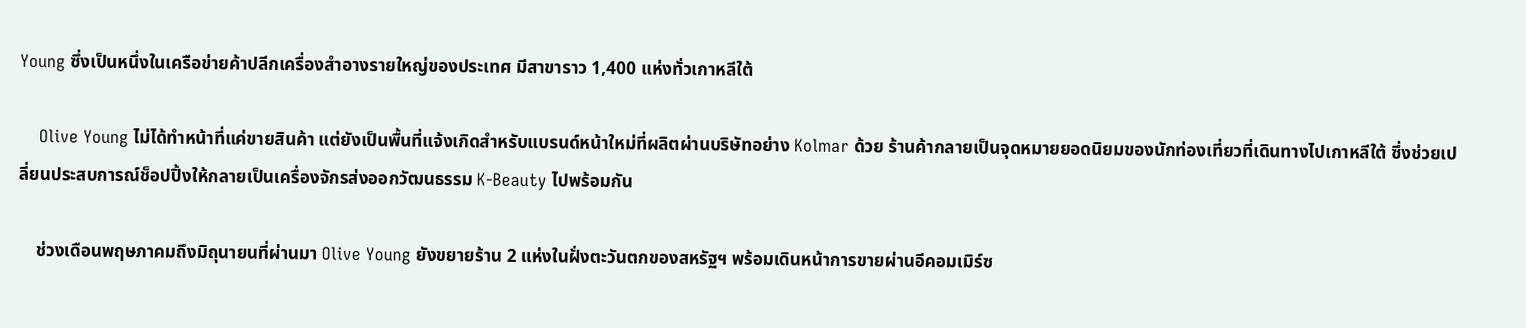Young ซึ่งเป็นหนึ่งในเครือข่ายค้าปลีกเครื่องสำอางรายใหญ่ของประเทศ มีสาขาราว 1,400 แห่งทั่วเกาหลีใต้

    Olive Young ไม่ได้ทำหน้าที่แค่ขายสินค้า แต่ยังเป็นพื้นที่แจ้งเกิดสำหรับแบรนด์หน้าใหม่ที่ผลิตผ่านบริษัทอย่าง Kolmar ด้วย ร้านค้ากลายเป็นจุดหมายยอดนิยมของนักท่องเที่ยวที่เดินทางไปเกาหลีใต้ ซึ่งช่วยเปลี่ยนประสบการณ์ช็อปปิ้งให้กลายเป็นเครื่องจักรส่งออกวัฒนธรรม K-Beauty ไปพร้อมกัน

    ช่วงเดือนพฤษภาคมถึงมิถุนายนที่ผ่านมา Olive Young ยังขยายร้าน 2 แห่งในฝั่งตะวันตกของสหรัฐฯ พร้อมเดินหน้าการขายผ่านอีคอมเมิร์ซ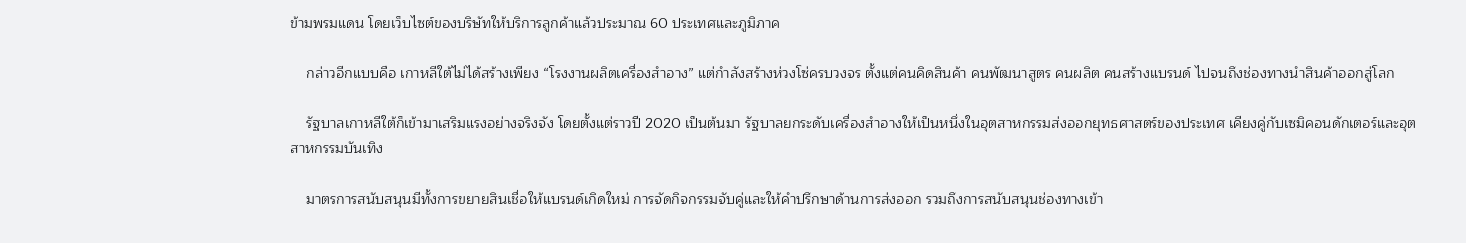ข้ามพรมแดน โดยเว็บไซต์ของบริษัทให้บริการลูกค้าแล้วประมาณ 60 ประเทศและภูมิภาค

    กล่าวอีกแบบคือ เกาหลีใต้ไม่ได้สร้างเพียง “โรงงานผลิตเครื่องสำอาง” แต่กำลังสร้างห่วงโซ่ครบวงจร ตั้งแต่คนคิดสินค้า คนพัฒนาสูตร คนผลิต คนสร้างแบรนด์ ไปจนถึงช่องทางนำสินค้าออกสู่โลก

    รัฐบาลเกาหลีใต้ก็เข้ามาเสริมแรงอย่างจริงจัง โดยตั้งแต่ราวปี 2020 เป็นต้นมา รัฐบาลยกระดับเครื่องสำอางให้เป็นหนึ่งในอุตสาหกรรมส่งออกยุทธศาสตร์ของประเทศ เคียงคู่กับเซมิคอนดักเตอร์และอุตสาหกรรมบันเทิง

    มาตรการสนับสนุนมีทั้งการขยายสินเชื่อให้แบรนด์เกิดใหม่ การจัดกิจกรรมจับคู่และให้คำปรึกษาด้านการส่งออก รวมถึงการสนับสนุนช่องทางเข้า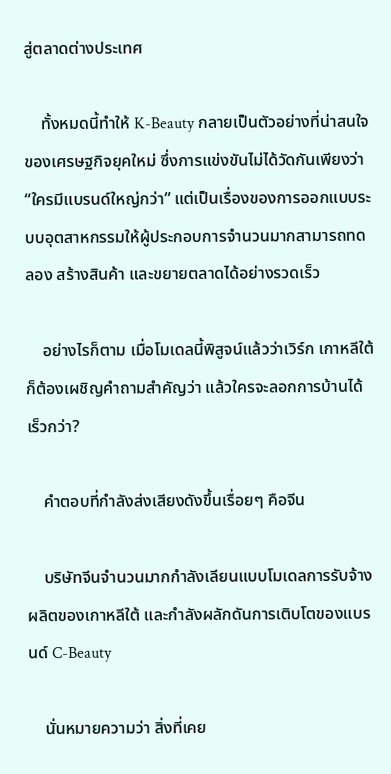สู่ตลาดต่างประเทศ

    ทั้งหมดนี้ทำให้ K-Beauty กลายเป็นตัวอย่างที่น่าสนใจของเศรษฐกิจยุคใหม่ ซึ่งการแข่งขันไม่ได้วัดกันเพียงว่า “ใครมีแบรนด์ใหญ่กว่า” แต่เป็นเรื่องของการออกแบบระบบอุตสาหกรรมให้ผู้ประกอบการจำนวนมากสามารถทดลอง สร้างสินค้า และขยายตลาดได้อย่างรวดเร็ว

    อย่างไรก็ตาม เมื่อโมเดลนี้พิสูจน์แล้วว่าเวิร์ก เกาหลีใต้ก็ต้องเผชิญคำถามสำคัญว่า แล้วใครจะลอกการบ้านได้เร็วกว่า?

    คำตอบที่กำลังส่งเสียงดังขึ้นเรื่อยๆ คือจีน

    บริษัทจีนจำนวนมากกำลังเลียนแบบโมเดลการรับจ้างผลิตของเกาหลีใต้ และกำลังผลักดันการเติบโตของแบรนด์ C-Beauty

    นั่นหมายความว่า สิ่งที่เคย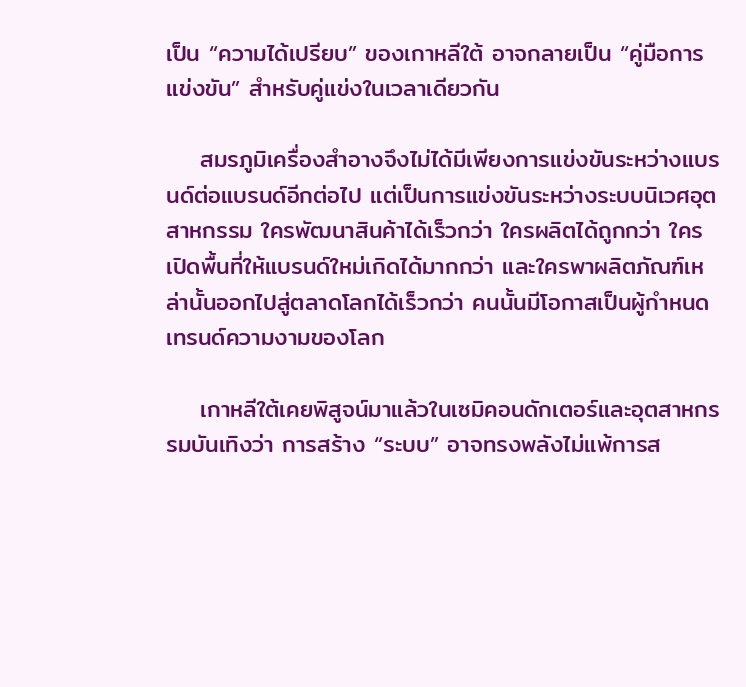เป็น “ความได้เปรียบ” ของเกาหลีใต้ อาจกลายเป็น “คู่มือการแข่งขัน” สำหรับคู่แข่งในเวลาเดียวกัน

    สมรภูมิเครื่องสำอางจึงไม่ได้มีเพียงการแข่งขันระหว่างแบรนด์ต่อแบรนด์อีกต่อไป แต่เป็นการแข่งขันระหว่างระบบนิเวศอุตสาหกรรม ใครพัฒนาสินค้าได้เร็วกว่า ใครผลิตได้ถูกกว่า ใครเปิดพื้นที่ให้แบรนด์ใหม่เกิดได้มากกว่า และใครพาผลิตภัณฑ์เหล่านั้นออกไปสู่ตลาดโลกได้เร็วกว่า คนนั้นมีโอกาสเป็นผู้กำหนดเทรนด์ความงามของโลก

    เกาหลีใต้เคยพิสูจน์มาแล้วในเซมิคอนดักเตอร์และอุตสาหกรรมบันเทิงว่า การสร้าง “ระบบ” อาจทรงพลังไม่แพ้การส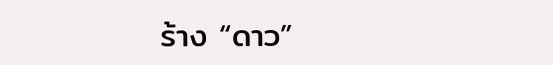ร้าง “ดาว”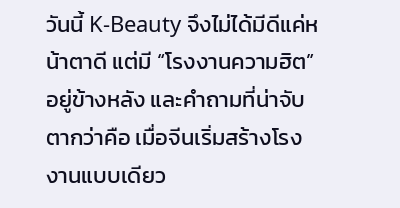วันนี้ K-Beauty จึงไม่ได้มีดีแค่หน้าตาดี แต่มี “โรงงานความฮิต” อยู่ข้างหลัง และคำถามที่น่าจับตากว่าคือ เมื่อจีนเริ่มสร้างโรงงานแบบเดียว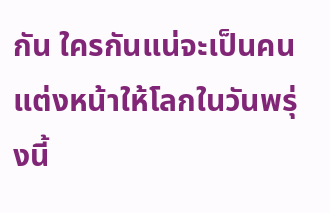กัน ใครกันแน่จะเป็นคนแต่งหน้าให้โลกในวันพรุ่งนี้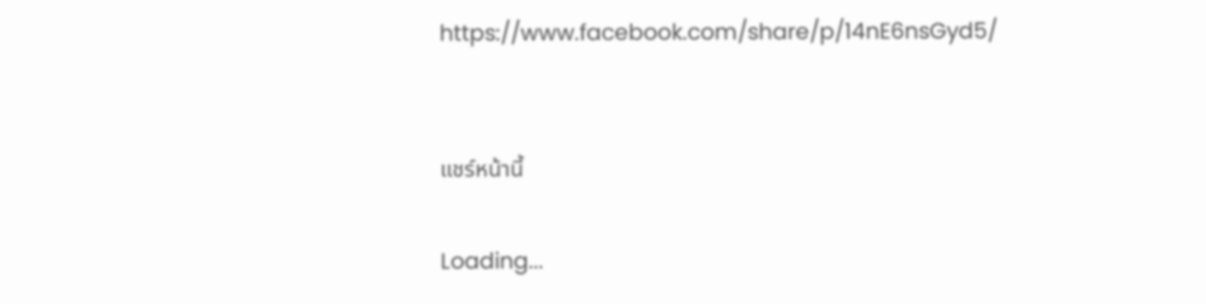https://www.facebook.com/share/p/14nE6nsGyd5/


แชร์หน้านี้

Loading...